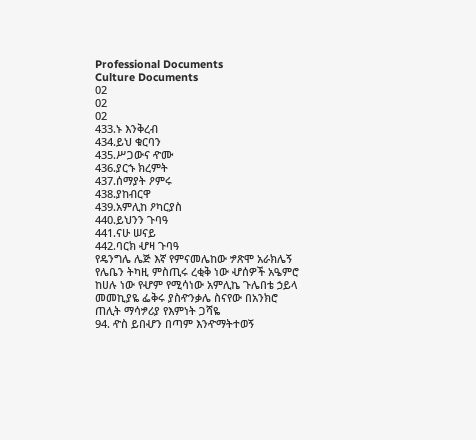Professional Documents
Culture Documents
02
02
02
433.ኑ እንቅረብ
434.ይህ ቁርባን
435.ሥጋውና ዯሙ
436.ያርኁ ክረምት
437.ሰማያት ዖምሩ
438.ያከብርዋ
439.አምሊከ ዖካርያስ
440.ይህንን ጉባዓ
441.ናሁ ሠናይ
442.ባርክ ሇዛ ጉባዓ
የዴንግሌ ሌጅ እኛ የምናመሌከው ፇጽሞ አራክሌኝ የሌቤን ትካዚ ምስጢሩ ረቂቅ ነው ሇሰዎች አዔምሮ
ከሀሉ ነው የሇም የሚሳነው አምሊኬ ጉሌበቴ ኃይላ መመኪያዬ ፌቅሩ ያስዯንቃሌ ስናየው በአንክሮ
ጠሊት ማሳፇሪያ የእምነት ጋሻዬ
94. ዯስ ይበሇን በጣም እንዯማትተወኝ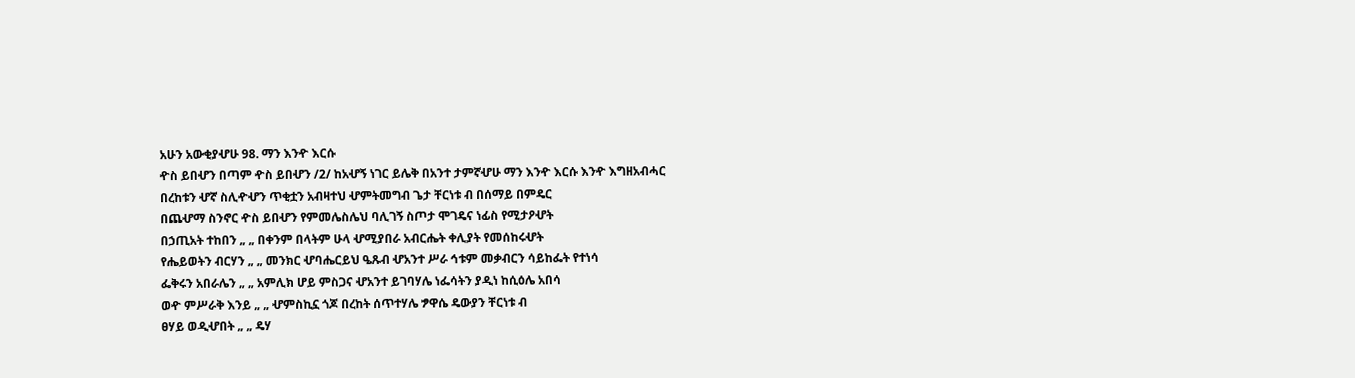አሁን አውቂያሇሁ 98. ማን እንዯ እርሱ
ዯስ ይበሇን በጣም ዯስ ይበሇን /2/ ከአሇኝ ነገር ይሌቅ በአንተ ታምኛሇሁ ማን እንዯ እርሱ እንዯ እግዘአብሓር
በረከቱን ሇኛ ስሊዯሇን ጥቂቷን አብዛተህ ሇምትመግብ ጌታ ቸርነቱ ብ በሰማይ በምዴር
በጨሇማ ስንኖር ዯስ ይበሇን የምመሌስሌህ ባሊገኝ ስጦታ ሞገዴና ነፊስ የሚታዖሇት
በኃጢአት ተከበን „ „ በቀንም በላትም ሁላ ሇሚያበራ አብርሔት ቀሊያት የመሰከሩሇት
የሔይወትን ብርሃን „ „ መንክር ሇባሔርይህ ዔጹብ ሇአንተ ሥራ ኅቱም መቃብርን ሳይከፌት የተነሳ
ፌቅሩን አበራሌን „ „ አምሊክ ሆይ ምስጋና ሇአንተ ይገባሃሌ ነፌሳትን ያዲነ ከሲዕሌ አበሳ
ወዯ ምሥራቅ እንይ „ „ ሇምስኪኗ ጎጆ በረከት ሰጥተሃሌ ፇዋሴ ዴውያን ቸርነቱ ብ
ፀሃይ ወዲሇበት „ „ ዴሃ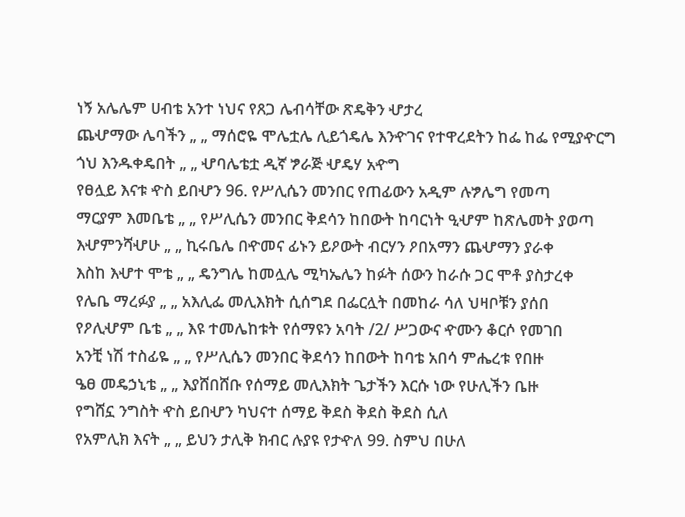ነኝ አሌሌም ሀብቴ አንተ ነህና የጸጋ ሌብሳቸው ጽዴቅን ሇታረ
ጨሇማው ሌባችን „ „ ማሰሮዬ ሞሌቷሌ ሊይጎዴሌ እንዯገና የተዋረደትን ከፌ ከፌ የሚያዯርግ
ጎህ እንዱቀዴበት „ „ ሇባሌቴቷ ዲኛ ፇራጅ ሇዴሃ አዯግ
የፀሏይ እናቱ ዯስ ይበሇን 96. የሥሊሴን መንበር የጠፊውን አዲም ሉፇሌግ የመጣ
ማርያም እመቤቴ „ „ የሥሊሴን መንበር ቅደሳን ከበውት ከባርነት ዒሇም ከጽሌመት ያወጣ
እሇምንሻሇሁ „ „ ኪሩቤሌ በዯመና ፊኑን ይዖውት ብርሃን ዖበአማን ጨሇማን ያራቀ
እስከ እሇተ ሞቴ „ „ ዴንግሌ ከመሏሌ ሚካኤሌን ከፉት ሰውን ከራሱ ጋር ሞቶ ያስታረቀ
የሌቤ ማረፉያ „ „ አእሊፌ መሊእክት ሲሰግደ በፌርሏት በመከራ ሳለ ህዛቦቹን ያሰበ
የዖሊሇም ቤቴ „ „ እዩ ተመሌከቱት የሰማዩን አባት /2/ ሥጋውና ዯሙን ቆርሶ የመገበ
አንቺ ነሽ ተስፊዬ „ „ የሥሊሴን መንበር ቅደሳን ከበውት ከባቴ አበሳ ምሔረቱ የበዙ
ዔፀ መዴኃኒቴ „ „ እያሸበሸቡ የሰማይ መሊእክት ጌታችን እርሱ ነው የሁሊችን ቤዙ
የግሸኗ ንግስት ዯስ ይበሇን ካህናተ ሰማይ ቅደስ ቅደስ ቅደስ ሲለ
የአምሊክ እናት „ „ ይህን ታሊቅ ክብር ሉያዩ የታዯለ 99. ስምህ በሁለ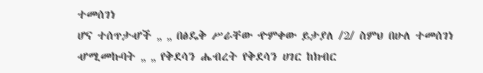ተመሰገነ
ሆና ተሰጥታሇች „ „ በፅዴቅ ሥራቸው ዯምቀው ይታያለ /2/ ስምህ በሁለ ተመሰገነ
ሇሚመኩባት „ „ የቅደሳን ሔብረት የቅደሳን ሀገር ከክብር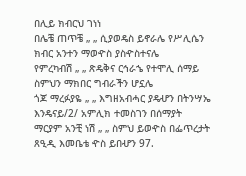በሊይ ክብርህ ገነነ
በሌቼ ጠጥቼ „ „ ሲያወዴስ ይኖራሌ የሥሊሴን ክብር አንተን ማወዯስ ያስዯስተናሌ
የምረካብሽ „ „ ጽዴቅና ርኅራኄ የተሞሊ ሰማይ ስምህን ማክበር ግብራችን ሆኗሌ
ጎጆ ማረፉያዬ „ „ እግዘአብሓር ያዴሇን በትንሣኤ እንዴናይ/2/ አምሊክ ተመስገን በሰማያት
ማርያም አንቺ ነሽ „ „ ስምህ ይወዯስ በፌጥረታት
ጸዒዲ እመቤቴ ዯስ ይበሇን 97.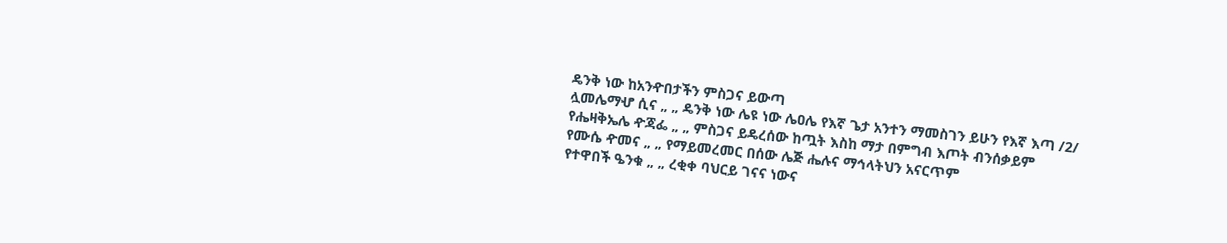ዴንቅ ነው ከአንዯበታችን ምስጋና ይውጣ
ሏመሌማሇ ሲና „ „ ዴንቅ ነው ሌዩ ነው ሌዐሌ የእኛ ጌታ አንተን ማመስገን ይሁን የእኛ እጣ /2/
የሔዛቅኤሌ ዯጃፌ „ „ ምስጋና ይዴረሰው ከጧት እስከ ማታ በምግብ እጦት ብንሰቃይም
የሙሴ ዯመና „ „ የማይመረመር በሰው ሌጅ ሔሉና ማኅላትህን አናርጥም
የተዋበች ዔንቁ „ „ ረቂቀ ባህርይ ገናና ነውና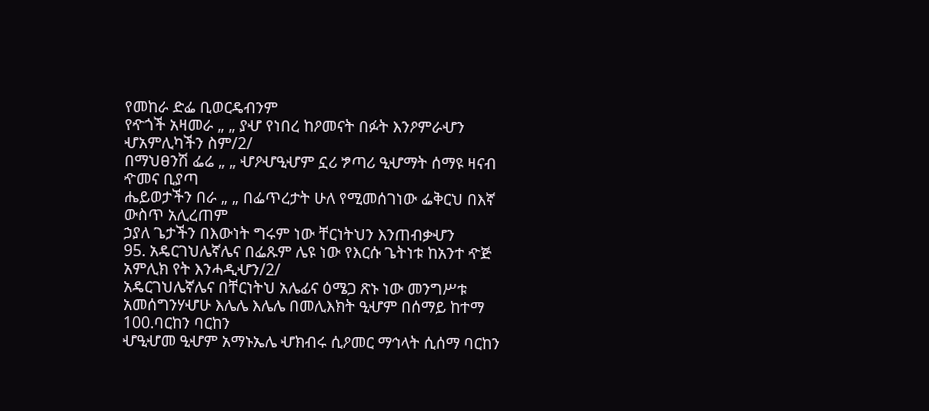የመከራ ድፌ ቢወርዴብንም
የዯጎች አዛመራ „ „ ያሇ የነበረ ከዖመናት በፉት እንዖምራሇን ሇአምሊካችን ስም/2/
በማህፀንሽ ፌሬ „ „ ሇዖሇዒሇም ኗሪ ፇጣሪ ዒሇማት ሰማዩ ዛናብ ዯመና ቢያጣ
ሔይወታችን በራ „ „ በፌጥረታት ሁለ የሚመሰገነው ፌቅርህ በእኛ ውስጥ አሊረጠም
ኃያለ ጌታችን በእውነት ግሩም ነው ቸርነትህን እንጠብቃሇን
95. አዴርገህሌኛሌና በፌጹም ሌዩ ነው የእርሱ ጌትነቱ ከአንተ ዯጅ አምሊክ የት እንሓዲሇን/2/
አዴርገህሌኛሌና በቸርነትህ አሌፊና ዕሜጋ ጽኑ ነው መንግሥቱ
አመሰግንሃሇሁ እሌሌ እሌሌ በመሊእክት ዒሇም በሰማይ ከተማ 100.ባርከን ባርከን
ሇዒሇመ ዒሇም አማኑኤሌ ሇክብሩ ሲዖመር ማኅላት ሲሰማ ባርከን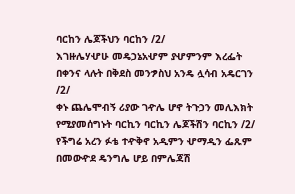ባርከን ሌጆችህን ባርከን /2/
እገዙሌሃሇሁ መዴኃኔአሇም ያሇምንም እረፌት በቀንና ላሉት በቅደስ መንፇስህ አንዴ ሏሳብ አዴርገን /2/
ቀኑ ጨሌሞብኝ ሪያው ገዯሌ ሆኖ ትጉኃን መሊእክት የሚያመሰግኑት ባርኪን ባርኪን ሌጆችሽን ባርኪን /2/
የችግሬ አረን ፉቴ ተዯቅኖ አዲምን ሇማዲን ፌጹም በመውዯደ ዴንግሌ ሆይ በምሌጃሽ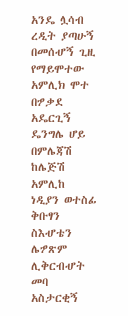አንዴ ሏሳብ
ረዲት ያጣሁኝ በመሰሇኝ ጊዚ የማይሞተው አምሊክ ሞተ በፇቃደ አዴርጊኝ
ዴንግሌ ሆይ በምሌጃሽ ከሌጅሽ አምሊከ ነዲያን ወተስፊ ቅቡፃን ስእሇቴን ሌፇጽም ሊቅርብሇት መባ
አስታርቂኝ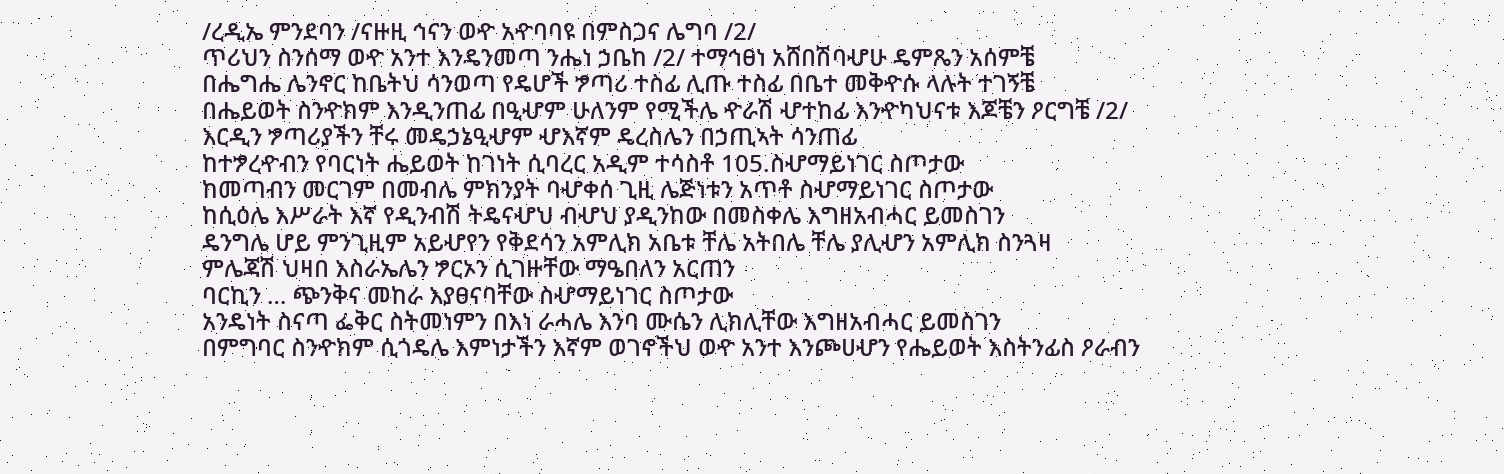/ረዲኤ ምንደባን /ናዙዚ ኅናን ወዯ አዯባባዩ በምስጋና ሌግባ /2/
ጥሪህን ስንሰማ ወዯ አንተ እንዴንመጣ ንሔነ ኃቤከ /2/ ተማኅፀነ አሸበሽባሇሁ ዴምጼን አሰምቼ
በሔግሔ ሌንኖር ከቤትህ ሳንወጣ የዴሆች ፇጣሪ ተስፊ ሊጡ ተስፊ በቤተ መቅዯሱ ላሉት ተገኝቼ
በሔይወት ስንዯክም እንዲንጠፊ በዒሇም ሁለንም የሚችሌ ዯራሽ ሇተከፊ እንዯካህናቱ እጆቼን ዖርግቼ /2/
እርዲን ፇጣሪያችን ቸሩ መዴኃኔዒሇም ሇእኛም ዴረስሌን በኃጢኣት ሳንጠፊ
ከተፇረዯብን የባርነት ሔይወት ከገነት ሲባረር አዲም ተሳስቶ 105.ስሇማይነገር ስጦታው
ከመጣብን መርገም በመብሌ ምክንያት ባሇቀሰ ጊዚ ሌጅነቱን አጥቶ ስሇማይነገር ስጦታው
ከሲዕሌ እሥራት እኛ የዲንብሽ ትዴናሇህ ብሇህ ያዲንከው በመስቀሌ እግዘአብሓር ይመስገን
ዴንግሌ ሆይ ምንጊዚም አይሇየን የቅደሳን አምሊክ አቤቱ ቸሌ አትበሌ ቸሌ ያሊሇን አምሊክ ስንጓዛ
ምሌጃሽ ህዛበ እስራኤሌን ፇርኦን ሲገዙቸው ማዔበለን አርጠን
ባርኪን … ጭንቅና መከራ እያፀናባቸው ስሇማይነገር ስጦታው
አንዴነት ስናጣ ፌቅር ስትመነምን በእነ ራሓሌ እንባ ሙሴን ሊክሊቸው እግዘአብሓር ይመስገን
በምግባር ስንዯክም ሲጎዴሌ እምነታችን እኛም ወገኖችህ ወዯ አንተ እንጮሀሇን የሔይወት እስትንፊስ ዖራብን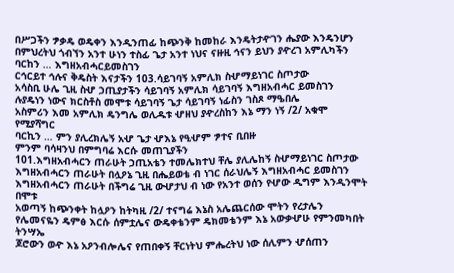በሥጋችን ፇቃዴ ወዴቀን እንዲንጠፊ ከጭንቅ ከመከራ እንዴትታዯገን ሔያው እንዴንሆን
በምህረትህ ጎብኘን አንተ ሁነን ተስፊ ጌታ አንተ ነህና ናዙዚ ኅናን ይህን ያዯረገ አምሊካችን
ባርከን … እግዘአብሓርይመስገን
ርኅርይተ ኅሉና ቅዴስት እናታችን 103.ሳይገባኝ አምሊክ ስሇማይነገር ስጦታው
አሳስቢ ሁሌ ጊዚ ስሇ ኃጢያታችን ሳይገባኝ አምሊክ ሳይገባኝ እግዘአብሓር ይመስገን
ሉያዴነን ነውና ክርስቶስ መሞቱ ሳይገባኝ ጌታ ሳይገባኝ ነፊስን ገስጾ ማዔበሌ
አስምሪን እመ አምሊክ ዴንግሌ ወሊዱቱ ሇዘህ ያዯረስከን እኔ ማን ነኝ /2/ አቁሞ የሚያሻግር
ባርኪን … ምን ያሊረክሌኝ አሇ ጌታ ሇእኔ የዒሇም ፇተና ቢበዙ
ምንም ባሳዛንህ በምግባሬ እርሱ መጠጊያችን
101.እግዘአብሓርን ጠራሁት ኃጢአቴን ተመሌክተህ ቸሌ ያሊሌከኝ ስሇማይነገር ስጦታው
እግዘአብሓርን ጠራሁት በሏዖኔ ጊዚ በሔይወቴ ብ ነገር ሰራህሌኝ እግዘአብሓር ይመስገን
እግዘአብሓርን ጠራሁት በችግሬ ጊዚ ውሇታህ ብ ነው የአንተ ወሰን የሇው ዲግም እንዲንሞት በሞቱ
አወጣኝ ከጭንቀት ከሏዖን ከትካዚ /2/ ተናግሬ እኔስ አሌጨርሰው ሞትን የረታሌን
የሌመናዬን ዴምፅ እርሱ ሰምቷሌና ውዴቀቴንም ዴክመቴንም እኔ አውቃሇሁ የምንመካበት ትንሣኤ
ጆሮውን ወዯ እኔ አዖንብሎሌና የጠበቀኝ ቸርነትህ ምሔረትህ ነው ሰሊምን ሇሰጠን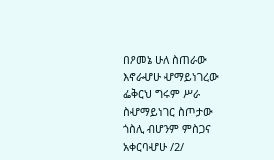በዖመኔ ሁለ ስጠራው እኖራሇሁ ሇማይነገረው ፌቅርህ ግሩም ሥራ ስሇማይነገር ስጦታው
ጎስሊ ብሆንም ምስጋና አቀርባሇሁ /2/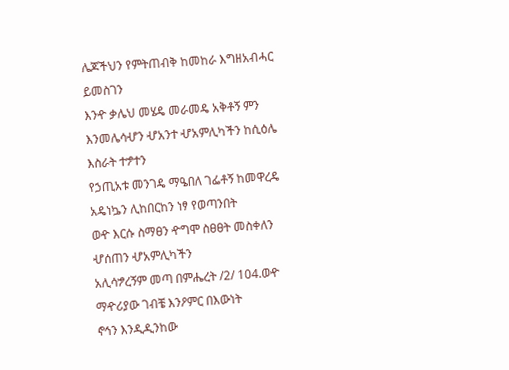ሌጆችህን የምትጠብቅ ከመከራ እግዘአብሓር ይመስገን
እንዯ ቃሌህ መሄዴ መራመዴ አቅቶኝ ምን እንመሌሳሇን ሇአንተ ሇአምሊካችን ከሲዕሌ እስራት ተፇተን
የኃጢአቱ መንገዴ ማዔበለ ገፌቶኝ ከመዋረዴ አዴነኴን ሊከበርከን ነፃ የወጣንበት
ወዯ እርሱ ስማፀን ዯግሞ ስፀፀት መስቀለን ሇሰጠን ሇአምሊካችን
አሊሳፇረኝም መጣ በምሔረት /2/ 104.ወዯ ማዯሪያው ገብቼ እንዖምር በእውነት
ኖኅን እንዲዲንከው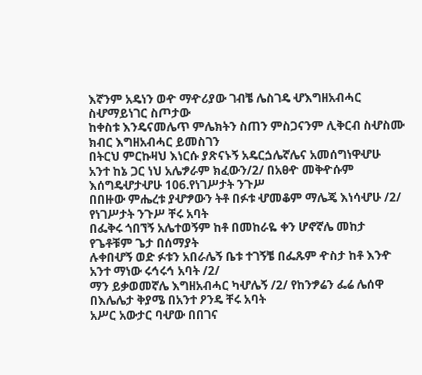እኛንም አዴነን ወዯ ማዯሪያው ገብቼ ሌስገዴ ሇእግዘአብሓር ስሇማይነገር ስጦታው
ከቀስቱ እንዴናመሌጥ ምሌክትን ስጠን ምስጋናንም ሊቅርብ ስሇስሙ ክብር እግዘአብሓር ይመስገን
በትርህ ምርኩዛህ እነርሱ ያጽናኑኝ አዴርጏሌኛሌና አመሰግነዋሇሁ
አንተ ከኔ ጋር ነህ አሌፇራም ክፈውን/2/ በአፀዯ መቅዯሱም እሰግዴሇታሇሁ 106.የነገሥታት ንጉሥ
በበዙው ምሔረቱ ያሇፇውን ትቶ በፉቱ ሇመቆም ማሌጄ እነሳሇሁ /2/ የነገሥታት ንጉሥ ቸሩ አባት
በፌቅሩ ጎበኘኝ አሌተወኝም ከቶ በመከራዬ ቀን ሆኖኛሌ መከታ የጌቶቹም ጌታ በሰማያት
ሉቀበሇኝ ወድ ፉቱን አበራሌኝ ቤቱ ተገኝቼ በፌጹም ዯስታ ከቶ እንዯ አንተ ማነው ሩኅሩኅ አባት /2/
ማን ይቃወመኛሌ እግዘአብሓር ካሇሌኝ /2/ የከንፇሬን ፌሬ ሌሰዋ በእሌሌታ ቅያሜ በአንተ ዖንዴ ቸሩ አባት
አሥር አውታር ባሇው በበገና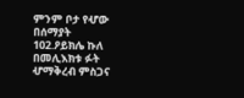ምንም ቦታ የሇው በሰማያት
102.ዖይክሌ ኩለ በመሊእክቱ ፉት ሇማቅረብ ምስጋና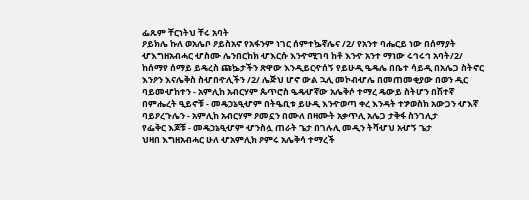ፌጹም ቸርነትህ ቸሩ አባት
ዖይክሌ ኩለ ወአሌቦ ዖይስአኖ የአፋንም ነገር ሰምተኴኛሌና /2/ የአንተ ባሔርይ ነው በሰማያት
ሇእግዘአብሓር ሇስሙ ሌንበርከክ ሇእርሱ እንዯሚገባ ከቶ እንዯ አንተ ማነው ሩኅሩኅ አባት/2/
ከሰማየ ሰማይ ይዴረስ ጩኴታችን ጽዋው እንዲይርዯሰኝ የይሁዲ ዔዴሌ በቤተ ሳይዲ በአሌጋ ስትኖር
እንዖን እናሌቅስ ስሇበዯሊችን /2/ ሌጅህ ሆኖ ውል ኋሊ መኮብሇሌ በመጠመቂያው በወን ዲር
ባይመሇከተን - አምሊከ አብርሃም ጴጥሮስ ዔዴሇኛው አሌቅሶ ተማረ ዴውይ ስትሆን በሽተኛ
በምሔረት ዒይኖቹ - መዴኃኔዒሇም በትዔቢቱ ይሁዲ እንዯወጣ ቀረ እንዳት ተፇወስክ አውጋን ሇእኛ
ባይዖረጉሌን - አምሊከ አብርሃም ዖመኗን በሙለ በዛሙት አቃጥሊ አሌጋ ታቅፋ ስንገሊታ
የፌቅር እጆቹ - መዴኃኔዒሇም ሇንስሏ ጠራት ጌታ በገሉሊ መዲን ትሻሇህ አሇኝ ጌታ
ህዛበ እግዘአብሓር ሁለ ሇአምሊክ ዖምሩ አሌቅሳ ተማረች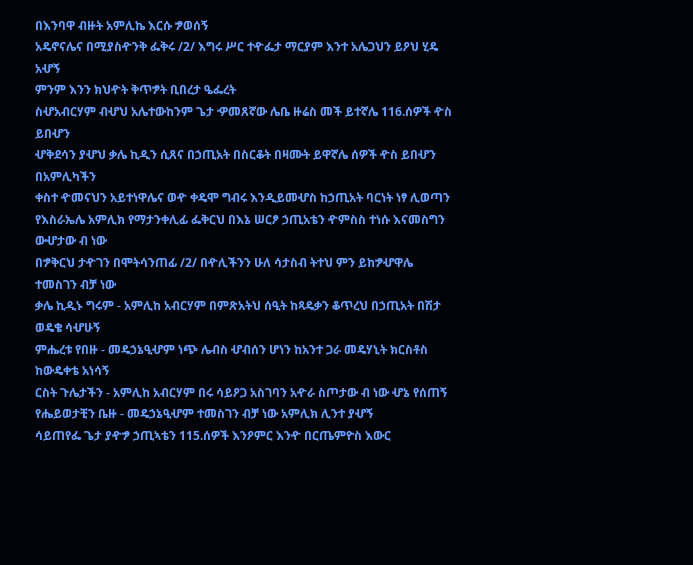በእንባዋ ብዙት አምሊኬ እርሱ ፇወሰኝ
አዴኖናሌና በሚያስዯንቅ ፌቅሩ /2/ እግሩ ሥር ተዯፌታ ማርያም እንተ አሌጋህን ይዖህ ሂዴ አሇኝ
ምንም እንን ክህዯት ቅጥፇት ቢበረታ ዔፌረት
ስሇአብርሃም ብሇህ አሌተውከንም ጌታ ዏመጸኛው ሌቤ ዙሬስ መች ይተኛሌ 116.ሰዎች ዯስ ይበሇን
ሇቅደሳን ያሇህ ቃሌ ኪዲን ሲጸና በኃጢአት በስርቆት በዛሙት ይዋኛሌ ሰዎች ዯስ ይበሇን በአምሊካችን
ቀስተ ዯመናህን አይተነዋሌና ወዯ ቀዴሞ ግብሩ እንዲይመሇስ ከኃጢአት ባርነት ነፃ ሊወጣን
የእስራኤሌ አምሊክ የማታንቀሊፊ ፌቅርህ በእኔ ሠርፆ ኃጢአቴን ዯምስስ ተነሱ እናመስግን ውሇታው ብ ነው
በፇቅርህ ታዯገን በሞትሳንጠፊ /2/ በዯሊችንን ሁለ ሳታስብ ትተህ ምን ይከፇሇዋሌ ተመስገን ብቻ ነው
ቃሌ ኪዲኑ ግሩም - አምሊከ አብርሃም በምጽአትህ ሰዒት ከጻዴቃን ቆጥረህ በኃጢአት በሽታ ወዴቄ ሳሇሁኝ
ምሔረቱ የበዙ - መዴኃኔዒሇም ነጭ ሌብስ ሇብሰን ሆነን ከአንተ ጋራ መዴሃኒት ክርስቶስ ከውዴቀቴ አነሳኝ
ርስት ጉሌታችን - አምሊከ አብርሃም በሩ ሳይዖጋ አስገባን አዯራ ስጦታው ብ ነው ሇኔ የሰጠኝ
የሔይወታቺን ቤዙ - መዴኃኔዒሇም ተመስገን ብቻ ነው አምሊክ ሊንተ ያሇኝ
ሳይጠየፌ ጌታ ያዯፇ ኃጢኣቴን 115.ሰዎች እንዖምር እንዯ በርጤምዮስ እውር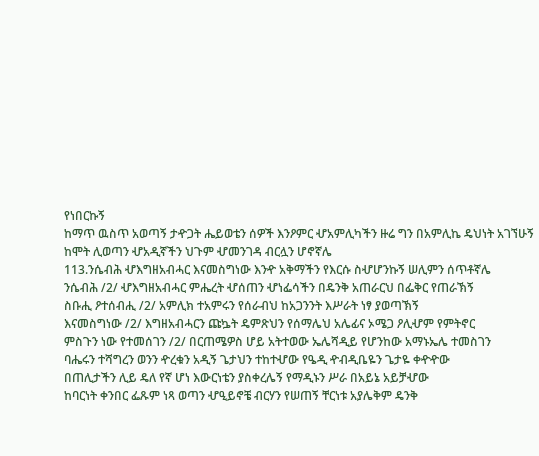የነበርኩኝ
ከማጥ ዉስጥ አወጣኝ ታዯጋት ሔይወቴን ሰዎች እንዖምር ሇአምሊካችን ዙሬ ግን በአምሊኬ ዴህነት አገኘሁኝ
ከሞት ሊወጣን ሇአዲኛችን ህጉም ሇመንገዳ ብርሏን ሆኖኛሌ
113.ንሴብሕ ሇእግዘአብሓር እናመስግነው እንዯ አቅማችን የእርሱ ስሇሆንኩኝ ሠሊምን ሰጥቶኛሌ
ንሴብሕ /2/ ሇእግዘአብሓር ምሔረት ሇሰጠን ሇነፌሳችን በዴንቅ አጠራርህ በፌቅር የጠራኽኝ
ስቡሒ ዖተሰብሒ /2/ አምሊክ ተአምሩን የሰራብህ ከአጋንንት እሥራት ነፃ ያወጣኽኝ
እናመስግነው /2/ እግዘአብሓርን ጩኴት ዴምጽህን የሰማሌህ አሌፊና ኦሜጋ ዖሊሇም የምትኖር
ምስጉን ነው የተመሰገን /2/ በርጠሜዎስ ሆይ አትተወው ኤሌሻዲይ የሆንከው አማኑኤሌ ተመስገን
ባሔሩን ተሻግረን ወንን ዯረቁን አዲኝ ጌታህን ተከተሇው የዔዲ ዯብዲቤዬን ጌታዬ ቀዯዯው
በጠሊታችን ሊይ ዴለ የኛ ሆነ እውርነቴን ያስቀረሌኝ የማዲኑን ሥራ በአይኔ አይቻሇው
ከባርነት ቀንበር ፌጹም ነጻ ወጣን ሇዒይኖቼ ብርሃን የሠጠኝ ቸርነቱ አያሌቅም ዴንቅ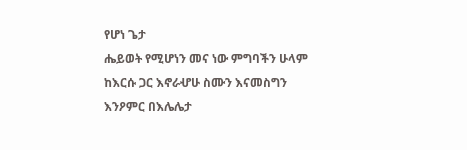የሆነ ጌታ
ሔይወት የሚሆነን መና ነው ምግባችን ሁላም ከእርሱ ጋር እኖራሇሁ ስሙን እናመስግን እንዖምር በእሌሌታ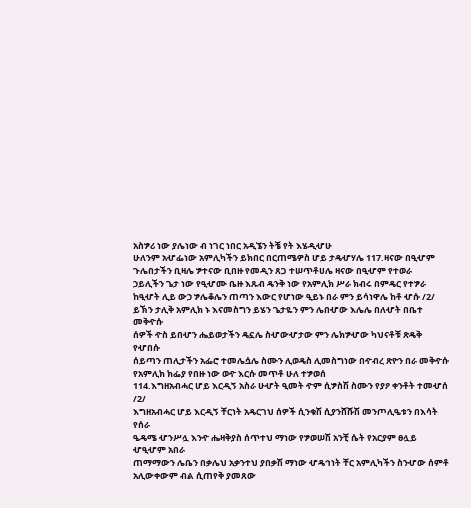አስፇሪ ነው ያሌነው ብ ነገር ነበር አዲኜን ትቼ የት እሄዲሇሁ
ሁለንም አሇፌነው አምሊካችን ይክበር በርጠሜዎስ ሆይ ታዴሇሃሌ 117.ዛናው በዒሇም
ጉሌበታችን ቢዛሌ ፇተናው ቢበዙ የመዲን ጸጋ ተሠጥቶሀሌ ዛናው በዒሇም የተወራ
ኃይሊችን ጌታ ነው የዒሇሙ ቤዙ እጹብ ዴንቅ ነው የአምሊክ ሥራ ክብሩ በምዴር የተፇራ
ከዒሇት ሊይ ውኃ ፇሌቆሌን ጠጣን እውር የሆነው ዒይኑ በራ ምን ይሳነዋሌ ከቶ ሇሱ /2/
ይኽን ታሊቅ አምሊክ ኑ እናመስግን ይሄን ጌታዬን ምን ሌበሇው እሌሌ በለሇት በቤተ መቅዯሱ
ሰዎች ዯስ ይበሇን ሔይወታችን ዴኗሌ ስሇውሇታው ምን ሌክፇሇው ካህናቶቹ ጽዴቅ የሇበሱ
ሰይጣን ጠሊታችን አፌሮ ተመሌሷሌ ስሙን ሊወዴስ ሊመስግነው በዯብረ ጽዮን በራ መቅዯሱ
የአምሊክ ክፌያ የበዙ ነው ወዯ እርሱ መጥቶ ሁለ ተፇወሰ
114.እግዘአብሓር ሆይ እርዲኝ አስራ ሁሇት ዒመት ዯም ሲፇስሽ ስሙን የያዖ ቀንቶት ተመሇሰ /2/
እግዘአብሓር ሆይ እርዲኝ ቸርነት አዴርገህ ሰዎች ሲንቁሽ ሲያንሸሹሽ መንጦሊዔቱን በእሳት የሰራ
ዔዴሜ ሇንሥሏ እንዯ ሔዛቅያስ ሰጥተህ ማነው የፇወሠሽ አንቺ ሴት የአርያም ፀሏይ ሇዒሇም አበራ
ጠማማውን ሌቤን በቃሌህ አቃንተህ ያበቃሽ ማነው ሇዴኅነት ቸር አምሊካችን ስንሇው ሰምቶ
አሊውቀውም ብል ሲጠየቅ ያመጸው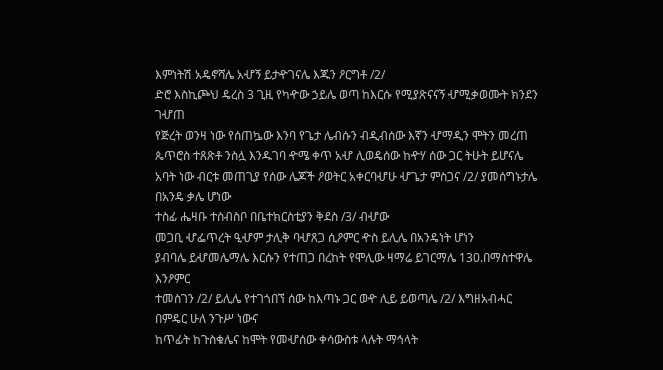እምነትሽ አዴኖሻሌ አሇኝ ይታዯገናሌ እጁን ዖርግቶ /2/
ድሮ እስኪጮህ ዴረስ 3 ጊዚ የካዯው ኃይሌ ወጣ ከእርሱ የሚያጽናናኝ ሇሚቃወሙት ክንደን ገሇጠ
የጅረት ወንዛ ነው የሰጠኴው እንባ የጌታ ሌብሱን ብዲብሰው እኛን ሇማዲን ሞትን መረጠ
ጴጥሮስ ተጸጽቶ ንስሏ እንዱገባ ዯሜ ቀጥ አሇ ሊወዴሰው ከዯሃ ሰው ጋር ትሁት ይሆናሌ
አባት ነው ብርቱ መጠጊያ የሰው ሌጆች ዖወትር አቀርባሇሁ ሇጌታ ምስጋና /2/ ያመሰግኑታሌ በአንዴ ቃሌ ሆነው
ተስፊ ሔዛቡ ተስብስቦ በቤተክርስቲያን ቅደስ /3/ ብሇው
መጋቢ ሇፌጥረት ዒሇም ታሊቅ ባሇጸጋ ሲዖምር ዯስ ይሊሌ በአንዴነት ሆነን
ያብባሌ ይሇመሌማሌ እርሱን የተጠጋ በረከት የሞሊው ዛማሬ ይገርማሌ 130.በማስተዋሌ እንዖምር
ተመስገን /2/ ይሊሌ የተገጎበኘ ሰው ከእጣኑ ጋር ወዯ ሊይ ይወጣሌ /2/ እግዘአብሓር በምዴር ሁለ ንጉሥ ነውና
ከጥፊት ከጉስቁሌና ከሞት የመሇሰው ቀሳውስቱ ላሉት ማኅላት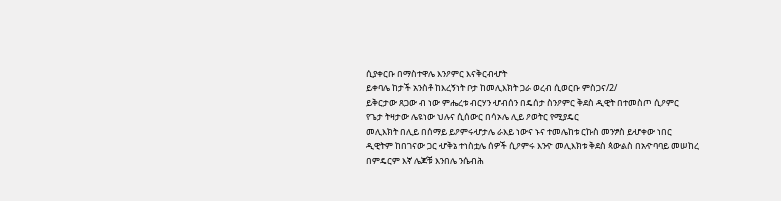ሲያቀርቡ በማስተዋሌ እንዖምር እናቅርብሇት
ይቀባሌ ከታች አንስቶ ከእረኝነት ቦታ ከመሊእክት ጋራ ወረብ ሲወርቡ ምስጋና/2/
ይቅርታው ጸጋው ብ ነው ምሔረቱ ብርሃን ሇብሰን በዴሰታ ስንዖምር ቅደስ ዲዊት በተመስጦ ሲዖምር
የጌታ ትዛታው ሌዩነው ህሉና ሲሰውር በሳኦሌ ሊይ ዖወትር የሚያዴር
መሊእክት በሊይ በሰማይ ይዖምሩሇታሌ ራእይ ነውና ኑና ተመሌከቱ ርኩስ መንፇስ ይሇቀው ነበር
ዲዊትም ከበገናው ጋር ሇቅኔ ተነስቷሌ ሰዎች ሲዖምሩ እንዯ መሊእክቱ ቅደስ ጳውልስ በአዯባባይ መሠከረ
በምዴርም እኛ ሌጆቹ እንበሌ ንሴብሕ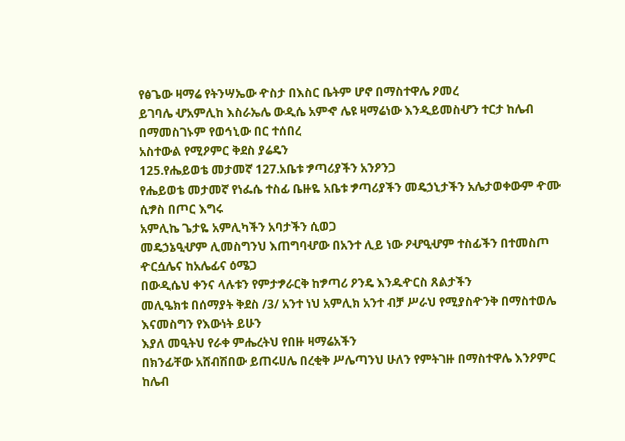የፅጌው ዛማሬ የትንሣኤው ዯስታ በእስር ቤትም ሆኖ በማስተዋሌ ዖመረ
ይገባሌ ሇአምሊከ እስራኤሌ ውዲሴ አምኆ ሌዩ ዛማሬነው እንዲይመስሇን ተርታ ከሌብ በማመስገኑም የወኅኒው በር ተሰበረ
አስተውል የሚዖምር ቅደስ ያሬዴን
125.የሔይወቴ መታመኛ 127.አቤቱ ፇጣሪያችን አንዖንጋ
የሔይወቴ መታመኛ የነፌሴ ተስፊ ቤዙዬ አቤቱ ፇጣሪያችን መዴኃኒታችን አሌታወቀውም ዯሙ ሲፇስ በጦር እግሩ
አምሊኬ ጌታዬ አምሊካችን አባታችን ሲወጋ
መዴኃኔዒሇም ሊመስግንህ እጠግባሇው በአንተ ሊይ ነው ዖሇዒሇም ተስፊችን በተመስጦ ዯርሷሌና ከአሌፊና ዕሜጋ
በውዲሴህ ቀንና ላሉቱን የምታፇራርቅ ከፇጣሪ ዖንዴ እንዱዯርስ ጸልታችን
መሊዔክቱ በሰማያት ቅደስ /3/ አንተ ነህ አምሊክ አንተ ብቻ ሥራህ የሚያስዯንቅ በማስተወሌ እናመስግን የእውነት ይሁን
እያለ መዒትህ የራቀ ምሔረትህ የበዙ ዛማሬአችን
በክንፊቸው አሸብሽበው ይጠሩሀሌ በረቂቅ ሥሌጣንህ ሁለን የምትገዙ በማስተዋሌ እንዖምር ከሌብ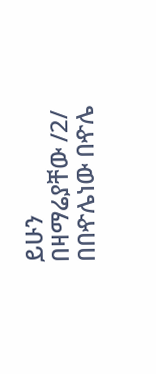ይሁን
በዛማሬያቸው /2/ በበዯሌነው በዯሌ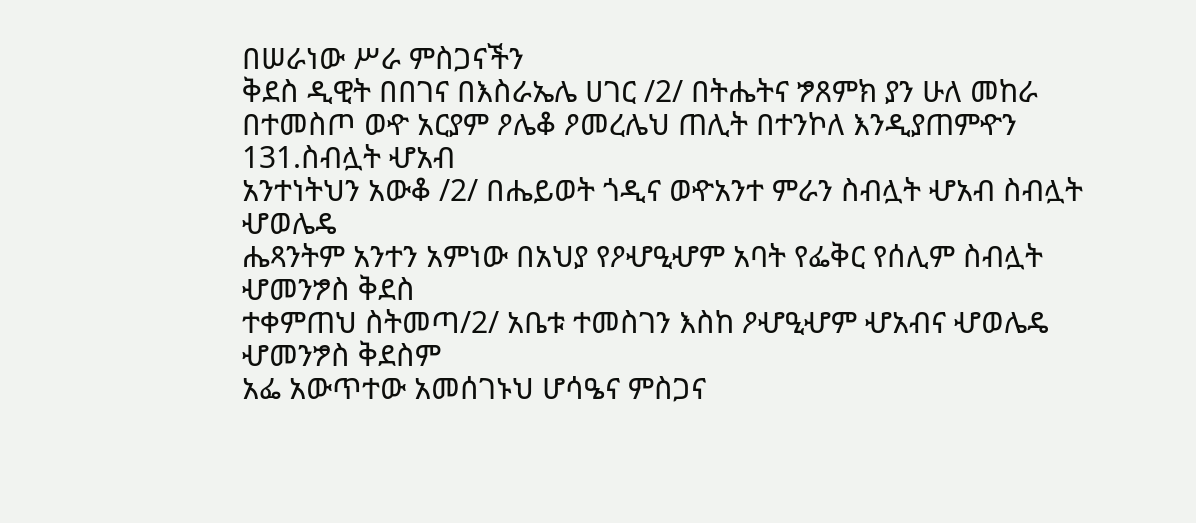በሠራነው ሥራ ምስጋናችን
ቅደስ ዲዊት በበገና በእስራኤሌ ሀገር /2/ በትሔትና ፇጸምክ ያን ሁለ መከራ
በተመስጦ ወዯ አርያም ዖሌቆ ዖመረሌህ ጠሊት በተንኮለ እንዲያጠምዯን 131.ስብሏት ሇአብ
አንተነትህን አውቆ /2/ በሔይወት ጎዲና ወዯአንተ ምራን ስብሏት ሇአብ ስብሏት ሇወሌዴ
ሔጻንትም አንተን አምነው በአህያ የዖሇዒሇም አባት የፌቅር የሰሊም ስብሏት ሇመንፇስ ቅደስ
ተቀምጠህ ስትመጣ/2/ አቤቱ ተመስገን እስከ ዖሇዒሇም ሇአብና ሇወሌዴ ሇመንፇስ ቅደስም
አፌ አውጥተው አመሰገኑህ ሆሳዔና ምስጋና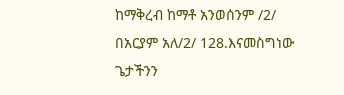ከማቅረብ ከማቶ አንወሰንም /2/
በአርያም አለ/2/ 128.እናመስግነው ጌታችንን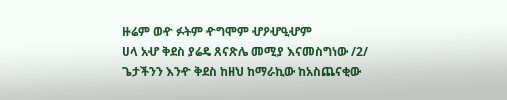ዙሬም ወዯ ፉትም ዯግሞም ሇዖሇዒሇም
ሀላ አሇ ቅደስ ያሬዴ ጸናጽሌ መሚያ እናመስግነው /2/ ጌታችንን እንዯ ቅደስ ከዘህ ከማራኪው ከአስጨናቂው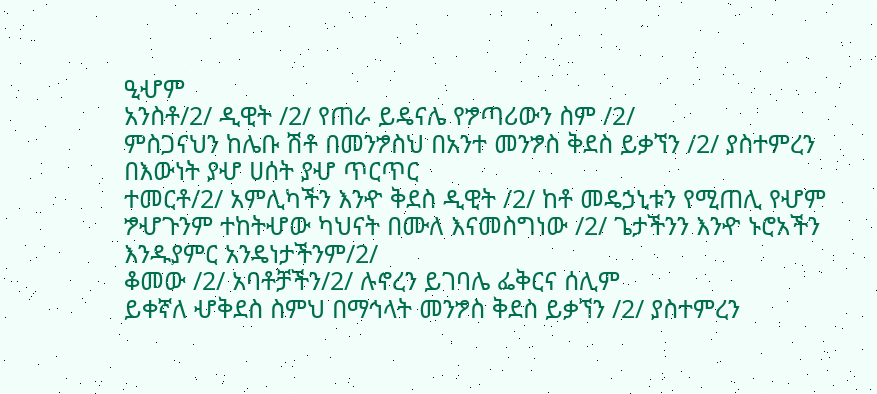ዒሇም
አንስቶ/2/ ዲዊት /2/ የጠራ ይዴናሌ የፇጣሪውን ስም /2/
ምስጋናህን ከሌቡ ሽቶ በመንፇስህ በአንተ መንፇስ ቅደስ ይቃኘን /2/ ያስተምረን በእውነት ያሇ ሀሰት ያሇ ጥርጥር
ተመርቶ/2/ አምሊካችን እንዯ ቅደስ ዲዊት /2/ ከቶ መዴኃኒቱን የሚጠሊ የሇም
ፇሇጉንም ተከትሇው ካህናት በሙለ እናመስግነው /2/ ጌታችንን እንዯ ኑሮአችን እንዱያምር አንዴነታችንም/2/
ቆመው /2/ አባቶቻችን/2/ ሉኖረን ይገባሌ ፌቅርና ሰሊም
ይቀኛለ ሇቅደስ ስምህ በማኅላት መንፇስ ቅደስ ይቃኘን /2/ ያስተምረን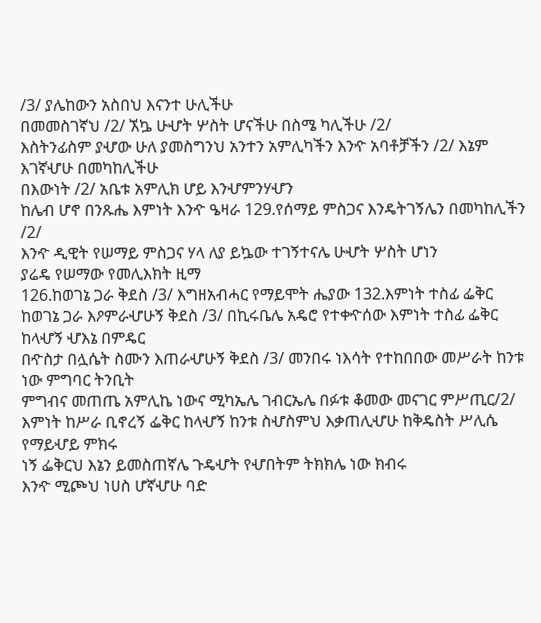/3/ ያሌከውን አስበህ እናንተ ሁሊችሁ
በመመስገኛህ /2/ ኧኴ ሁሇት ሦስት ሆናችሁ በስሜ ካሊችሁ /2/
እስትንፊስም ያሇው ሁለ ያመስግንህ አንተን አምሊካችን እንዯ አባቶቻችን /2/ እኔም እገኛሇሁ በመካከሊችሁ
በእውነት /2/ አቤቱ አምሊክ ሆይ እንሇምንሃሇን
ከሌብ ሆኖ በንጹሔ እምነት እንዯ ዔዛራ 129.የሰማይ ምስጋና እንዴትገኝሌን በመካከሊችን /2/
እንዯ ዲዊት የሠማይ ምስጋና ሃላ ለያ ይኴው ተገኝተናሌ ሁሇት ሦስት ሆነን
ያሬዴ የሠማው የመሊእክት ዚማ
126.ከወገኔ ጋራ ቅደስ /3/ እግዘአብሓር የማይሞት ሔያው 132.እምነት ተስፊ ፌቅር
ከወገኔ ጋራ እዖምራሇሁኝ ቅደስ /3/ በኪሩቤሌ አዴሮ የተቀዯሰው እምነት ተስፊ ፌቅር ከላሇኝ ሇእኔ በምዴር
በዯስታ በሏሴት ስሙን እጠራሇሁኝ ቅደስ /3/ መንበሩ ነእሳት የተከበበው መሥራት ከንቱ ነው ምግባር ትንቢት
ምግብና መጠጤ አምሊኬ ነውና ሚካኤሌ ገብርኤሌ በፉቱ ቆመው መናገር ምሥጢር/2/
እምነት ከሥራ ቢኖረኝ ፌቅር ከላሇኝ ከንቱ ስሇስምህ እቃጠሊሇሁ ከቅዴስት ሥሊሴ የማይሇይ ምክሩ
ነኝ ፌቅርህ እኔን ይመስጠኛሌ ጉዴሇት የሇበትም ትክክሌ ነው ክብሩ
እንዯ ሚጮህ ነሀስ ሆኛሇሁ ባድ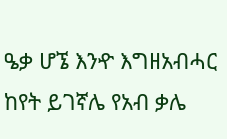ዔቃ ሆኜ እንዯ እግዘአብሓር ከየት ይገኛሌ የአብ ቃሌ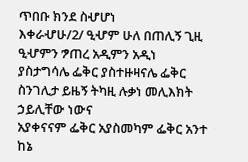ጥበቡ ክንደ ስሇሆነ
እቀራሇሁ/2/ ዒሇም ሁለ በጠሊኝ ጊዚ ዒሇምን ፇጠረ አዲምን አዲነ
ያስታግሳሌ ፌቅር ያስተዙዛናሌ ፌቅር ስንገሊታ ይዜኝ ትካዚ ሉቃነ መሊእክት ኃይሊቸው ነውና
አያቀናናም ፌቅር አያስመካም ፌቅር አንተ ከኔ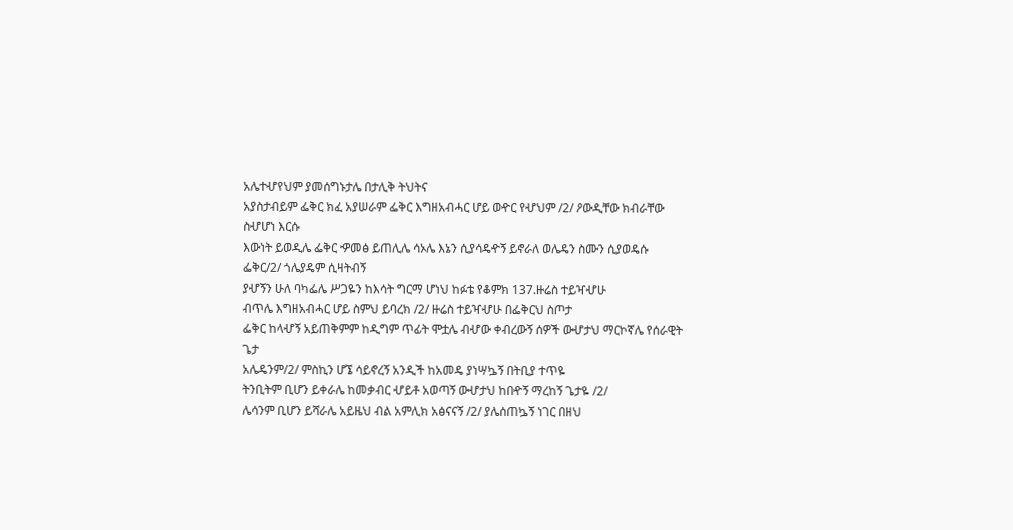አሌተሇየህም ያመሰግኑታሌ በታሊቅ ትህትና
አያስታብይም ፌቅር ክፈ አያሠራም ፌቅር እግዘአብሓር ሆይ ወዯር የሇህም /2/ ዖውዲቸው ክብራቸው ስሇሆነ እርሱ
እውነት ይወዲሌ ፌቅር ዏመፅ ይጠሊሌ ሳኦሌ እኔን ሲያሳዴዯኝ ይኖራለ ወሌዴን ስሙን ሲያወዴሱ
ፌቅር/2/ ጎሌያዴም ሲዛትብኝ
ያሇኝን ሁለ ባካፌሌ ሥጋዬን ከእሳት ግርማ ሆነህ ከፉቴ የቆምክ 137.ዙሬስ ተይዣሇሁ
ብጥሌ እግዘአብሓር ሆይ ስምህ ይባረክ /2/ ዙሬስ ተይዣሇሁ በፌቅርህ ስጦታ
ፌቅር ከላሇኝ አይጠቅምም ከዲግም ጥፊት ሞቷሌ ብሇው ቀብረውኝ ሰዎች ውሇታህ ማርኮኛሌ የሰራዊት ጌታ
አሌዴንም/2/ ምስኪን ሆኜ ሳይኖረኝ አንዲች ከአመዴ ያነሣኴኝ በትቢያ ተጥዬ
ትንቢትም ቢሆን ይቀራሌ ከመቃብር ሇይቶ አወጣኝ ውሇታህ ከበዯኝ ማረከኝ ጌታዬ /2/
ሌሳንም ቢሆን ይሻራሌ አይዜህ ብል አምሊክ አፅናናኝ /2/ ያሌሰጠኴኝ ነገር በዘህ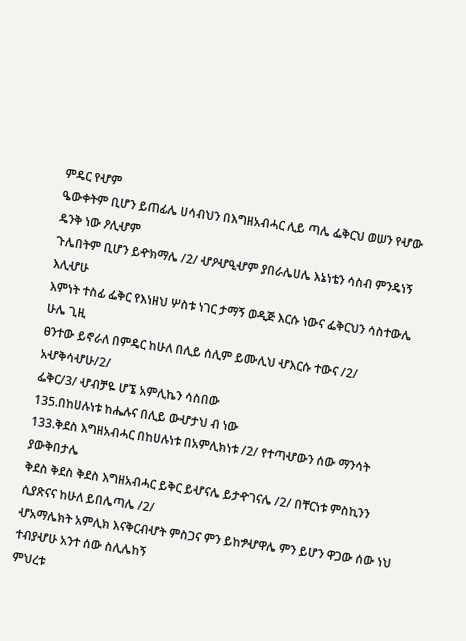ምዴር የሇም
ዔውቀትም ቢሆን ይጠፊሌ ሀሳብህን በእግዘአብሓር ሊይ ጣሌ ፌቅርህ ወሠን የሇው ዴንቅ ነው ዖሊሇም
ጉሌበትም ቢሆን ይዯክማሌ /2/ ሇዖሇዒሇም ያበራሌሀሌ እኔነቴን ሳስብ ምንዴነኝ እሊሇሁ
እምነት ተስፊ ፌቅር የእነዘህ ሦስቱ ነገር ታማኝ ወዲጅ እርሱ ነውና ፌቅርህን ሳስተውሌ ሁሌ ጊዚ
ፀንተው ይኖራለ በምዴር ከሁለ በሊይ ሰሊም ይሙሊህ ሇእርሱ ተውና /2/ አሇቅሳሇሁ/2/
ፌቅር/3/ ሇብቻዬ ሆኜ አምሊኬን ሳስበው
135.በከሀሉነቱ ከሔሉና በሊይ ውሇታህ ብ ነው
133.ቅደስ እግዘአብሓር በከሀሉነቱ በአምሊክነቱ /2/ የተጣሇውን ሰው ማንሳት ያውቅበታሌ
ቅደስ ቅደስ ቅደስ እግዘአብሓር ይቅር ይሇናሌ ይታዯገናሌ /2/ በቸርነቱ ምስኪንን ሲያጽናና ከሁለ ይበሌጣሌ /2/
ሇአማሌክት አምሊክ እናቅርብሇት ምስጋና ምን ይከፇሇዋሌ ምን ይሆን ዋጋው ሰው ነህ ተብያሇሁ አንተ ሰው ስሊሌከኝ
ምህረቱ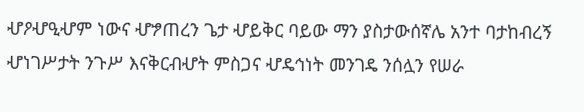ሇዖሇዒሇም ነውና ሇፇጠረን ጌታ ሇይቅር ባይው ማን ያስታውሰኛሌ አንተ ባታከብረኝ
ሇነገሥታት ንጉሥ እናቅርብሇት ምስጋና ሇዴኅነት መንገዴ ንሰሏን የሠራ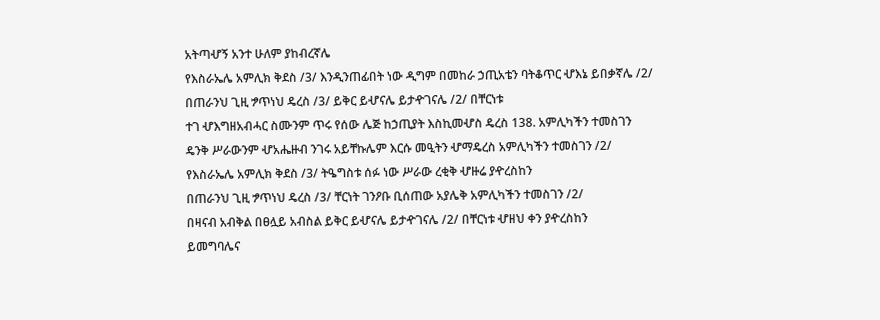አትጣሇኝ አንተ ሁለም ያከብረኛሌ
የእስራኤሌ አምሊክ ቅደስ /3/ እንዲንጠፊበት ነው ዲግም በመከራ ኃጢአቴን ባትቆጥር ሇእኔ ይበቃኛሌ /2/
በጠራንህ ጊዚ ፇጥነህ ዴረስ /3/ ይቅር ይሇናሌ ይታዯገናሌ /2/ በቸርነቱ
ተገ ሇእግዘአብሓር ስሙንም ጥሩ የሰው ሌጅ ከኃጢያት እስኪመሇስ ዴረስ 138. አምሊካችን ተመስገን
ዴንቅ ሥራውንም ሇአሔዙብ ንገሩ አይቸኩሌም እርሱ መዒትን ሇማዴረስ አምሊካችን ተመስገን /2/
የእስራኤሌ አምሊክ ቅደስ /3/ ትዔግስቱ ሰፉ ነው ሥራው ረቂቅ ሇዙሬ ያዯረስከን
በጠራንህ ጊዚ ፇጥነህ ዴረስ /3/ ቸርነት ገንዖቡ ቢሰጠው አያሌቅ አምሊካችን ተመስገን /2/
በዛናብ አብቅል በፀሏይ አብስል ይቅር ይሇናሌ ይታዯገናሌ /2/ በቸርነቱ ሇዘህ ቀን ያዯረስከን
ይመግባሌና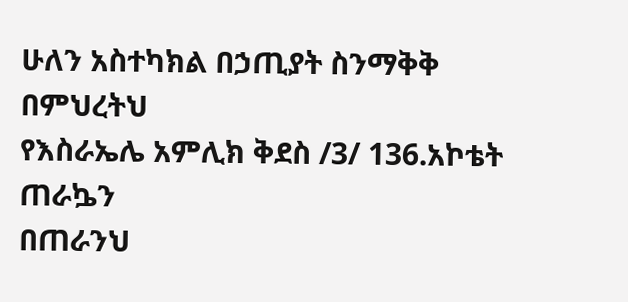ሁለን አስተካክል በኃጢያት ስንማቅቅ በምህረትህ
የእስራኤሌ አምሊክ ቅደስ /3/ 136.አኮቴት ጠራኴን
በጠራንህ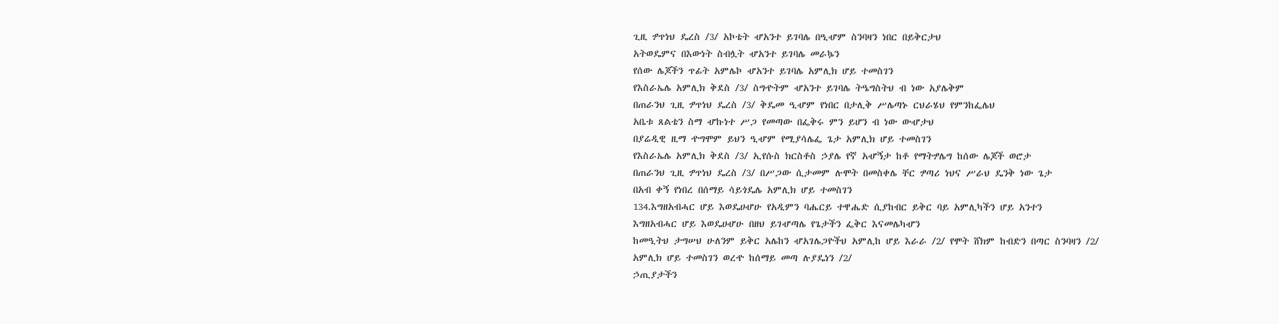ጊዚ ፇጥነህ ዴረስ /3/ አኮቴት ሇአንተ ይገባሌ በዒሇም ስንባዛን ነበር በይቅርታህ
አትወዴምና በእውነት ስብሏት ሇአንተ ይገባሌ መራኴን
የሰው ሌጆችን ጥፊት አምሌኮ ሇአንተ ይገባሌ አምሊክ ሆይ ተመስገን
የእስራኤሌ አምሊክ ቅደስ /3/ ስግዯትም ሇአንተ ይገባሌ ትዔግስትህ ብ ነው አያሌቅም
በጠራንህ ጊዚ ፇጥነህ ዴረስ /3/ ቅዴመ ዒሇም የነበር በታሊቅ ሥሌጣኑ ርህራሄህ የምንከፌሌህ
አቤቱ ጸልቴን ስማ ሇኩነተ ሥጋ የመጣው በፌቅሩ ምን ይሆን ብ ነው ውሇታህ
በያሬዲዊ ዚማ ዯግሞም ይህን ዒሇም የሚያሳሌፌ ጌታ አምሊክ ሆይ ተመስገን
የእስራኤሌ አምሊክ ቅደስ /3/ ኢየሱስ ክርስቶስ ኃያሌ የኛ አሇኝታ ከቶ የማትፇሌግ ከሰው ሌጆች ወሮታ
በጠራንህ ጊዚ ፇጥነህ ዴረስ /3/ በሥጋው ሲታመም ሉሞት በመስቀሌ ቸር ፇጣሪ ነህና ሥራህ ዴንቅ ነው ጌታ
በአብ ቀኝ የነበረ በሰማይ ሳይጎዴሌ አምሊክ ሆይ ተመስገን
134.እግዘአብሓር ሆይ እወዴሀሇሁ የአዲምን ባሔርይ ተዋሔድ ሲያከብር ይቅር ባይ አምሊካችን ሆይ አንተን
እግዘአብሓር ሆይ እወዴሀሇሁ በዘህ ይገሇጣሌ የጌታችን ፌቅር እናመሌካሇን
ከመዒትህ ታግሠህ ሁለንም ይቅር አሌከን ሇአገሌጋዮችህ አምሊከ ሆይ እራራ /2/ የሞት ሸክም ከብድን በጣር ስንባዛን /2/
አምሊክ ሆይ ተመስገን ወረዯ ከሰማይ መጣ ሉያዴነን /2/
ኃጢያታችን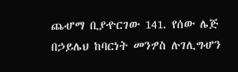ጨሇማ ቢያዯርገው 141. የሰው ሌጅ በኃይሌህ ከባርነት መንፇስ ሉገሊግሇን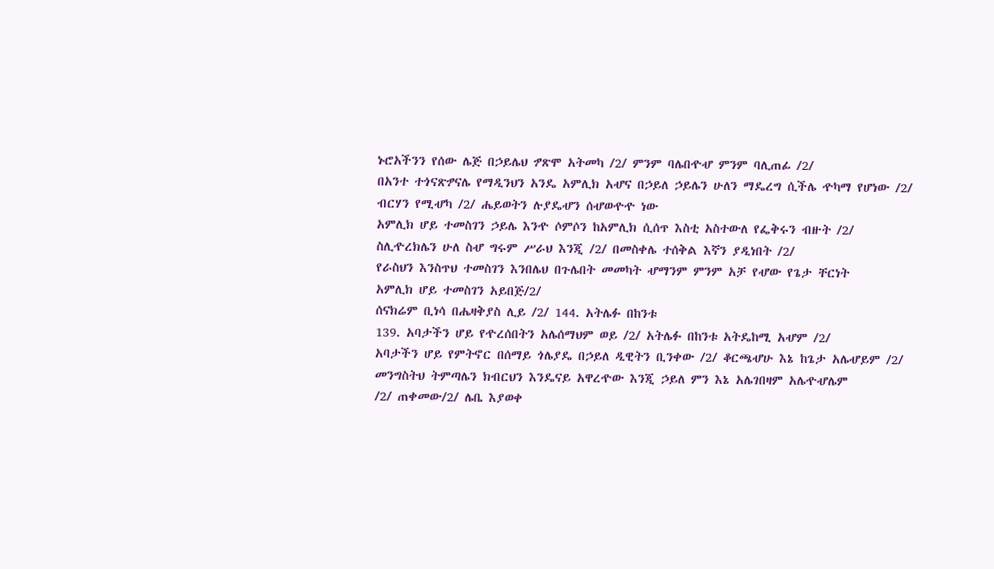ኑሮአችንን የሰው ሌጅ በኃይሌህ ፇጽሞ አትመካ /2/ ምንም ባሌበዯሇ ምንም ባሊጠፊ /2/
በአንተ ተጎናጽፇናሌ የማዲንህን አንዴ አምሊክ አሇና በኃይለ ኃይሌን ሁለን ማዴረግ ሲችሌ ዯካማ የሆነው /2/
ብርሃን የሚሇካ /2/ ሔይወትን ሉያዴሇን ሰሇወዯዯ ነው
አምሊክ ሆይ ተመስገን ኃይሌ እንዯ ሶምሶን ከአምሊክ ሲሰጥ እስቲ አስተውለ የፌቅሩን ብዙት /2/
ስሊዯረክሌን ሁለ ስሇ ግሩም ሥራህ እንጂ /2/ በመስቀሌ ተሰቅል እኛን ያዲነበት /2/
የራስህን እንስጥህ ተመስገን እንበሌህ በጉሌበት መመካት ሇማንም ምንም አቻ የሇው የጌታ ቸርነት
አምሊክ ሆይ ተመስገን አይበጅ/2/
ሰናክሬም ቢነሳ በሔዛቅያስ ሊይ /2/ 144. አትሌፉ በከንቱ
139. አባታችን ሆይ የዯረሰበትን አሌሰማህም ወይ /2/ አትሌፉ በከንቱ አትዴከሚ አሇም /2/
አባታችን ሆይ የምትኖር በሰማይ ጎሌያዴ በኃይለ ዲዊትን ቢንቀው /2/ ቆርጫሇሁ እኔ ከጌታ አሌሇይም /2/
መንግስትህ ትምጣሌን ክብርህን እንዴናይ አዋረዯው እንጂ ኃይለ ምን እኔ አሌገበዛም አሌዯሇሌም
/2/ ጠቀመው/2/ ሌቤ እያወቀ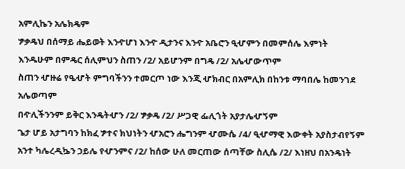አምሊኬን አሌክዴም
ፇቃዴህ በሰማይ ሔይወት እንዯሆነ እንዯ ዲታንና እንዯ አቤሮን ዒሇምን በመምሰሌ እምነት
እንዱሁም በምዴር ሰሊምህን ስጠን /2/ አይሆንም በግዴ /2/ አሌሇውጥም
ስጠን ሇዙሬ የዔሇት ምግባችንን ተመርጦ ነው እንጂ ሇክብር በአምሊክ በከንቱ ማባበሌ ከመንገደ አሌወጣም
በዯሊችንንም ይቅር እንዴትሇን /2/ ፇቃዴ /2/ ሥጋዊ ፌሊጎት አያታሌሇኝም
ጌታ ሆይ አታግባን ከክፈ ፇተና ክህነትን ሇአሮን ሔግንም ሇሙሴ /4/ ዒሇማዊ እውቀት አያስታብየኝም
አንተ ካሌረዲኴን ኃይሌ የሇንምና /2/ ከሰው ሁለ መርጠው ሰጣቸው ስሊሴ /2/ እነዘህ በአንዴነት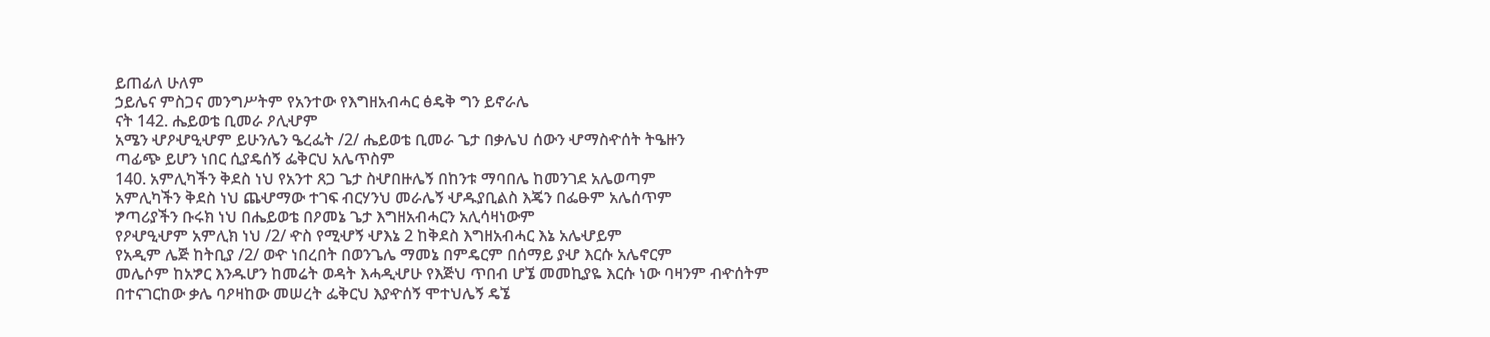ይጠፊለ ሁለም
ኃይሌና ምስጋና መንግሥትም የአንተው የእግዘአብሓር ፅዴቅ ግን ይኖራሌ
ናት 142. ሔይወቴ ቢመራ ዖሊሇም
አሜን ሇዖሇዒሇም ይሁንሌን ዔረፌት /2/ ሔይወቴ ቢመራ ጌታ በቃሌህ ሰውን ሇማስዯሰት ትዔዙን
ጣፊጭ ይሆን ነበር ሲያዴሰኝ ፌቅርህ አሌጥስም
140. አምሊካችን ቅደስ ነህ የአንተ ጸጋ ጌታ ስሇበዙሌኝ በከንቱ ማባበሌ ከመንገደ አሌወጣም
አምሊካችን ቅደስ ነህ ጨሇማው ተገፍ ብርሃንህ መራሌኝ ሇዱያቢልስ እጄን በፌፁም አሌሰጥም
ፇጣሪያችን ቡሩክ ነህ በሔይወቴ በዖመኔ ጌታ እግዘአብሓርን አሊሳዛነውም
የዖሇዒሇም አምሊክ ነህ /2/ ዯስ የሚሇኝ ሇእኔ 2 ከቅደስ እግዘአብሓር እኔ አሌሇይም
የአዲም ሌጅ ከትቢያ /2/ ወዯ ነበረበት በወንጌሌ ማመኔ በምዴርም በሰማይ ያሇ እርሱ አሌኖርም
መሌሶም ከአፇር እንዱሆን ከመሬት ወዳት እሓዲሇሁ የእጅህ ጥበብ ሆኜ መመኪያዬ እርሱ ነው ባዛንም ብዯሰትም
በተናገርከው ቃሌ ባዖዛከው መሠረት ፌቅርህ እያዯሰኝ ሞተህሌኝ ዴኜ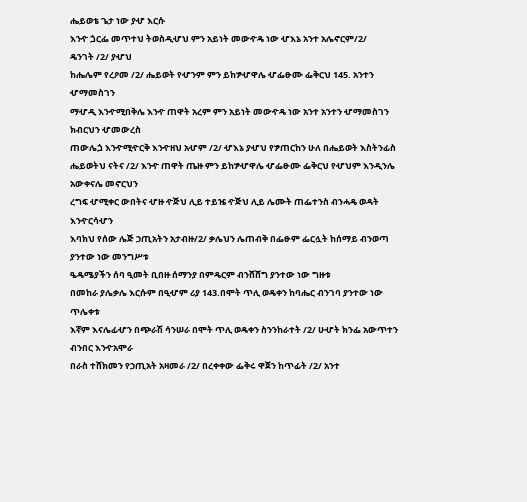ሔይወቴ ጌታ ነው ያሇ እርሱ
እንዯ ጏርፌ መጥተህ ትወስዲሇህ ምን አይነት መውዯዴ ነው ሇእኔ አንተ አሌኖርም/2/
ዴንገት /2/ ያሇህ
ከሔሌም የረዖመ /2/ ሔይወት የሇንም ምን ይከፇሇዋሌ ሇፌፁሙ ፌቅርህ 145. አንተን ሇማመስገን
ማሇዲ እንዯሚበቅሌ እንዯ ጠዋት አረም ምን አይነት መውዯዴ ነው አንተ አንተን ሇማመስገን ክብርህን ሇመውረስ
ጠውሌጏ እንዯሚዯርቅ እንዯዘህ አሇም /2/ ሇእኔ ያሇህ የፇጠርከን ሁለ በሔይወት እስትንፊስ
ሔይወትህ ናትና /2/ እንዯ ጠዋት ጤዙ ምን ይከፇሇዋሌ ሇፌፁሙ ፌቅርህ የሇህም እንዲንሌ አውቀናሌ መኖርህን
ረግፍ ሇሚቀር ውበትና ሇዙ ዯጅህ ሊይ ተይዤ ዯጅህ ሊይ ሌሙት ጠፌተንስ ብንሓዴ ወዳት እንዯርሳሇን
እባክህ የሰው ሌጅ ኃጢአትን አታብዙ/2/ ቃሌህን ሌጠብቅ በፌፁም ፌርሏት ከሰማይ ብንወጣ ያንተው ነው መንግሥቱ
ዔዴሜያችን ሰባ ዒመት ቢበዙ ሰማንያ በምዴርም ብንሸሸግ ያንተው ነው ግዙቱ
በመከራ ያሌቃሌ እርሱም በዒሇም ሪያ 143.በሞት ጥሊ ወዴቀን ከባሔር ብንገባ ያንተው ነው ጥሌቀቱ
እኛም እናሌፊሇን በጭራሽ ሳንሠራ በሞት ጥሊ ወዴቀን ስንንከራተት /2/ ሁሇት ክንፌ አውጥተን ብንበር እንዯአሞራ
በራስ ተሸክመን የኃጢአት አዛመራ /2/ በረቀቀው ፌቅሩ ዋጀን ከጥፊት /2/ አንተ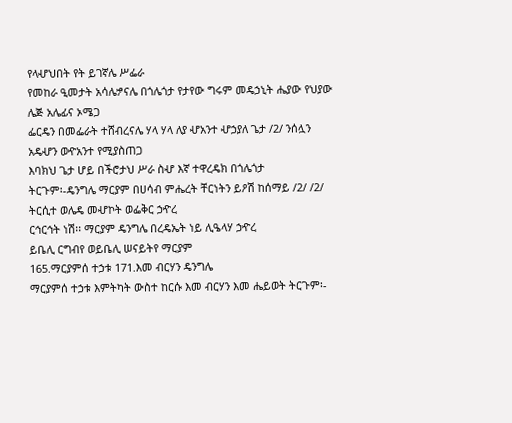የላሇህበት የት ይገኛሌ ሥፌራ
የመከራ ዒመታት አሳሌፇናሌ በጎሌጎታ የታየው ግሩም መዴኃኒት ሔያው የህያው ሌጅ አሌፊና ኦሜጋ
ፌርዴን በመፌራት ተሸብረናሌ ሃላ ሃላ ለያ ሇአንተ ሇኃያለ ጌታ /2/ ንሰሏን አዴሇን ወዯአንተ የሚያስጠጋ
እባክህ ጌታ ሆይ በችሮታህ ሥራ ስሇ እኛ ተዋረዴክ በጎሌጎታ
ትርጉም፡-ዴንግሌ ማርያም በሀሳብ ምሔረት ቸርነትን ይዖሽ ከሰማይ /2/ /2/ ትርሲተ ወሌዴ መሇኮት ወፌቅር ኃዯረ
ርኅርኅት ነሽ፡፡ ማርያም ዴንግሌ በረዴኤት ነይ ሊዔላሃ ኃዯረ
ይቤሊ ርግብየ ወይቤሊ ሠናይትየ ማርያም
165.ማርያምሰ ተኃቱ 171.እመ ብርሃን ዴንግሌ
ማርያምሰ ተኃቱ እምትካት ውስተ ከርሱ እመ ብርሃን እመ ሔይወት ትርጉም፡-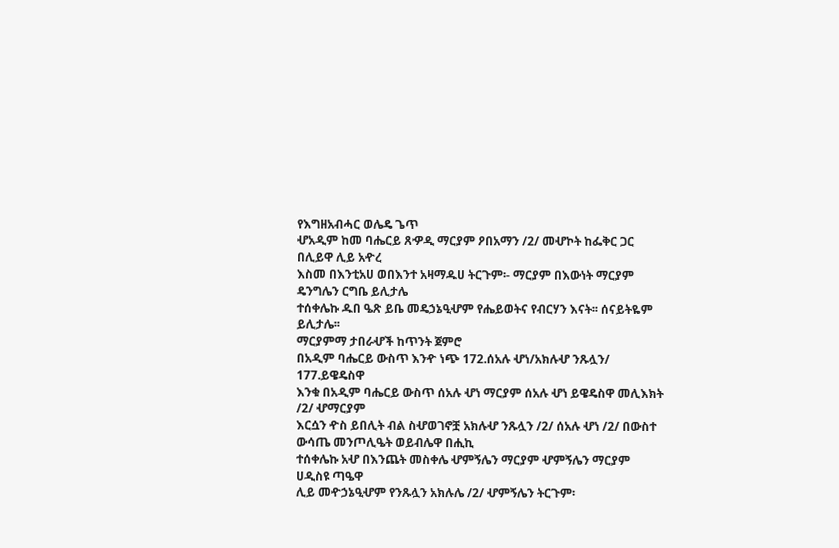የእግዘአብሓር ወሌዴ ጌጥ
ሇአዲም ከመ ባሔርይ ጸዏዲ ማርያም ዖበአማን /2/ መሇኮት ከፌቅር ጋር በሊይዋ ሊይ አዯረ
እስመ በእንቲአሀ ወበእንተ አዛማዱሀ ትርጉም፡- ማርያም በእውነት ማርያም ዴንግሌን ርግቤ ይሊታሌ
ተሰቀሌኩ ዱበ ዔጽ ይቤ መዴኃኔዒሇም የሔይወትና የብርሃን እናት፡፡ ሰናይትዬም ይሊታሌ፡፡
ማርያምማ ታበራሇች ከጥንት ጀምሮ
በአዲም ባሔርይ ውስጥ እንዯ ነጭ 172.ሰአሉ ሇነ/አክሉሇ ንጹሏን/ 177.ይዌዴስዋ
እንቁ በአዲም ባሔርይ ውስጥ ሰአሉ ሇነ ማርያም ሰአሉ ሇነ ይዌዴስዋ መሊእክት /2/ ሇማርያም
እርሷን ዯስ ይበሊት ብል ስሇወገኖቿ አክሉሇ ንጹሏን /2/ ሰአሉ ሇነ /2/ በውስተ ውሳጤ መንጦሊዔት ወይብሌዋ በሒኪ
ተሰቀሌኩ አሇ በእንጨት መስቀሌ ሇምኝሌን ማርያም ሇምኝሌን ማርያም ሀዲስዩ ጣዔዋ
ሊይ መዯኃኔዒሇም የንጹሏን አክሉሌ /2/ ሇምኝሌን ትርጉም፡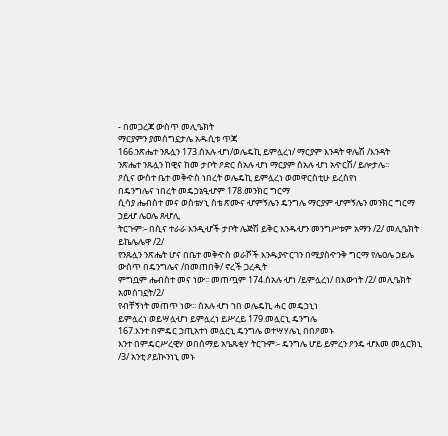- በመጋረጃ ውስጥ መሊዔክት
ማርያምን ያመሰግኗታሌ አዱሲቱ ጥጃ
166.ንጽሔተ ንጹሏን 173.ሰአሉ ሇነ/ወሌዴኪ ይምሏረነ/ ማርያም እንዳት ዋሌሽ /እንዳት
ንጽሔተ ንጹሏን ከዊና ከመ ታቦት ዖድር ሰአሉ ሇነ ማርያም ሰአሉ ሇነ አዯርሽ/ ይሎታሌ፡፡
ዖሲና ውስተ ቤተ መቅዯስ ነበረት ወሌዴኪ ይምሏረነ ወመዋርስቲሁ ይረስየነ
በዴንግሌና ነበረት መዴኃኔዒሇም 178.መንክር ግርማ
ሲሳያ ሔብስተ መና ወስቴሃኒ ስቴ ጽሙና ሇምኝሌን ዴንግሌ ማርያም ሇምኝሌን መንክር ግርማ ኃይሇ ሌዐሌ ጸሇሊ
ትርጉም፡- በሲና ተራራ እንዲሇች ታቦት ሌጅሽ ይቅር እንዱሇን መንግሥቱም አማን /2/ መሊዔክት ይኬሌሌዋ /2/
የንጹሏን ንጽሔት ሆና በቤተ መቅዯስ ወራሾች እንዱያዯርገን በሚያስዯንቅ ግርማ የሌዐሌ ኃይሌ
ውስጥ በዴንግሌና /በመጠበቅ/ ኖረች ጋረዲት
ምግቧም ሔብስተ መና ነው፡፡ መጠጧም 174.ሰአሉ ሇነ /ይምሏረነ/ በእውነት /2/ መሊዔክት አመሰገኗት/2/
የብቸኝነት መጠጥ ነው፡፡ ሰአሉ ሇነ ኀበ ወሌዴኪ ሓር መዴኃኒነ
ይምሏረነ ወይሣሏሇነ ይምሏረነ ይሥረይ 179.መሏርኒ ዴንግሌ
167.እንተ በምዴር ኃጢአተነ መሏርኒ ዴንግሌ ወተሣሃሌኒ በበዖመኑ
እንተ በምዴርሥረዊሃ ወበሰማይ አዔጹቂሃ ትርጉም፡- ዴንግሌ ሆይ ይምረን ዖንዴ ሇእመ መሏርክኒ /3/ አንቲ ዖይኲንነኒ መኑ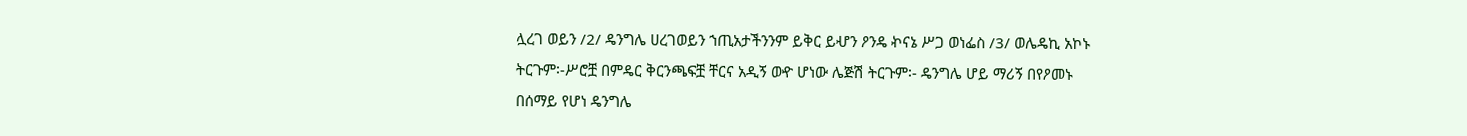ሏረገ ወይን /2/ ዴንግሌ ሀረገወይን ኀጢአታችንንም ይቅር ይሇን ዖንዴ ኯናኔ ሥጋ ወነፌስ /3/ ወሌዴኪ አኮኑ
ትርጉም፡-ሥሮቿ በምዴር ቅርንጫፍቿ ቸርና አዲኝ ወዯ ሆነው ሌጅሽ ትርጉም፡- ዴንግሌ ሆይ ማሪኝ በየዖመኑ
በሰማይ የሆነ ዴንግሌ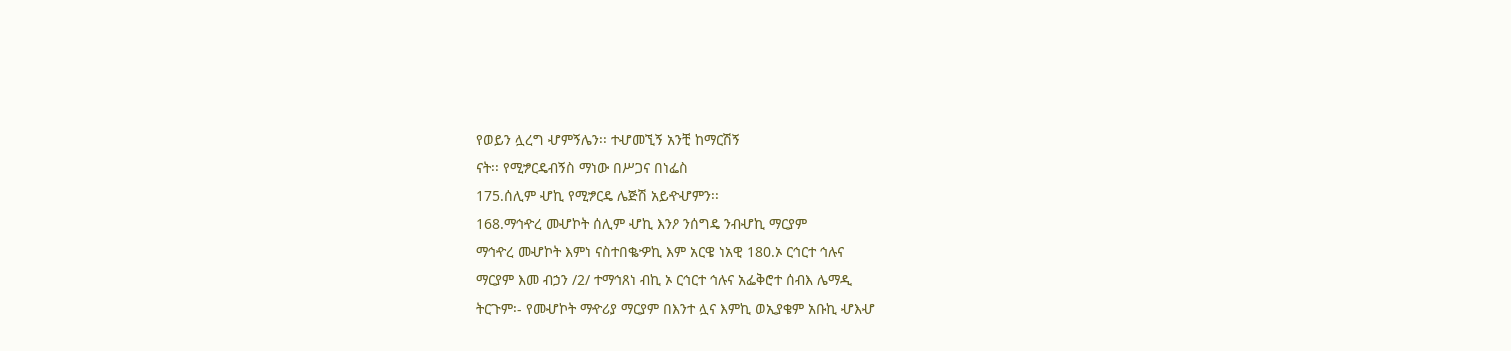የወይን ሏረግ ሇምኝሌን፡፡ ተሇመኚኝ አንቺ ከማርሽኝ
ናት፡፡ የሚፇርዴብኝስ ማነው በሥጋና በነፌስ
175.ሰሊም ሇኪ የሚፇርዴ ሌጅሽ አይዯሇምን፡፡
168.ማኅዯረ መሇኮት ሰሊም ሇኪ እንዖ ንሰግዴ ንብሇኪ ማርያም
ማኅዯረ መሇኮት እምነ ናስተበቈዏኪ እም አርዌ ነአዊ 180.ኦ ርኅርተ ኅሉና
ማርያም እመ ብኃን /2/ ተማኅጸነ ብኪ ኦ ርኅርተ ኅሉና አፌቅሮተ ሰብእ ሌማዲ
ትርጉም፡- የመሇኮት ማዯሪያ ማርያም በእንተ ሏና እምኪ ወኢያቄም አቡኪ ሇእሇ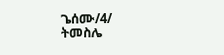ጌሰሙ/4/ ትመስሌ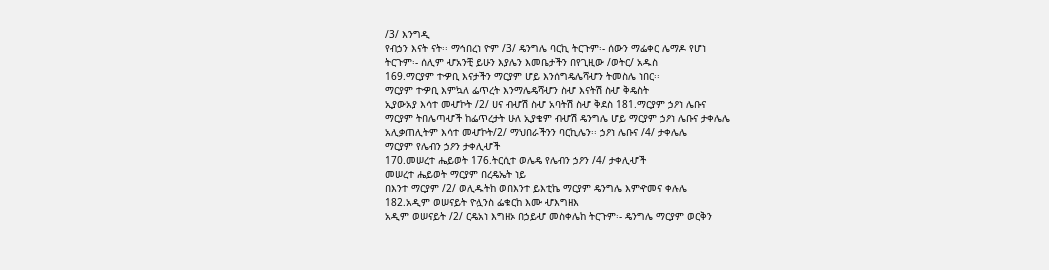/3/ እንግዲ
የብኃን እናት ናት፡፡ ማኅበረነ ዮም /3/ ዴንግሌ ባርኪ ትርጉም፡- ሰውን ማፌቀር ሌማዶ የሆነ
ትርጉም፡- ሰሊም ሇአንቺ ይሁን እያሌን እመቤታችን በየጊዚው /ወትር/ አዱስ
169.ማርያም ተዏቢ እናታችን ማርያም ሆይ እንሰግዴሌሻሇን ትመስሌ ነበር፡፡
ማርያም ተዏቢ እምኳለ ፌጥረት እንማሌዴሻሇን ስሇ እናትሽ ስሇ ቅዴስት
ኢያውአያ እሳተ መሇኮት /2/ ሀና ብሇሽ ስሇ አባትሽ ስሇ ቅደስ 181.ማርያም ኃዖነ ሌቡና
ማርያም ትበሌጣሇች ከፌጥረታት ሁለ ኢያቄም ብሇሽ ዴንግሌ ሆይ ማርያም ኃዖነ ሌቡና ታቀሌሌ
አሊቃጠሊትም እሳተ መሇኮት/2/ ማህበራችንን ባርኪሌን፡፡ ኃዖነ ሌቡና /4/ ታቀሌሌ
ማርያም የሌብን ኃዖን ታቀሊሇች
170.መሠረተ ሔይወት 176.ትርሲተ ወሌዴ የሌብን ኃዖን /4/ ታቀሊሇች
መሠረተ ሔይወት ማርያም በረዴኤት ነይ
በእንተ ማርያም /2/ ወሊዱትከ ወበእንተ ይእቲኬ ማርያም ዴንግሌ እምዯመና ቀሉሌ
182.አዲም ወሠናይት ዮሏንስ ፌቁርከ እሙ ሇእግዘእ
አዲም ወሠናይት /2/ ርዴአነ እግዘኦ በኃይሇ መስቀሌከ ትርጉም፡- ዴንግሌ ማርያም ወርቅን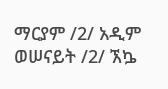ማርያም /2/ አዲም ወሠናይት /2/ ኧኴ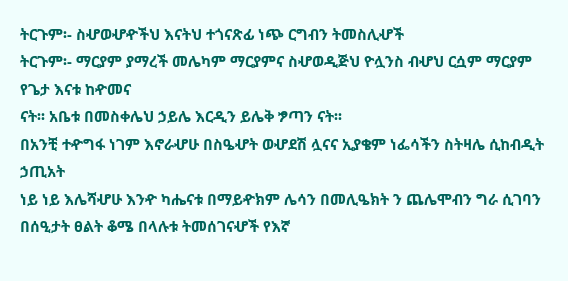ትርጉም፡- ስሇወሇዯችህ እናትህ ተጎናጽፊ ነጭ ርግብን ትመስሊሇች
ትርጉም፡- ማርያም ያማረች መሌካም ማርያምና ስሇወዲጅህ ዮሏንስ ብሇህ ርሷም ማርያም የጌታ እናቱ ከዯመና
ናት፡፡ አቤቱ በመስቀሌህ ኃይሌ እርዲን ይሌቅ ፇጣን ናት፡፡
በአንቺ ተዯግፋ ነገም እኖራሇሁ በስዔሇት ወሇደሽ ሏናና ኢያቄም ነፌሳችን ስትዛሌ ሲከብዲት ኃጢአት
ነይ ነይ እሌሻሇሁ እንዯ ካሔናቱ በማይዯክም ሌሳን በመሊዔክት ን ጨሌሞብን ግራ ሲገባን
በሰዒታት ፀልት ቆሜ በላሉቱ ትመሰገናሇች የእኛ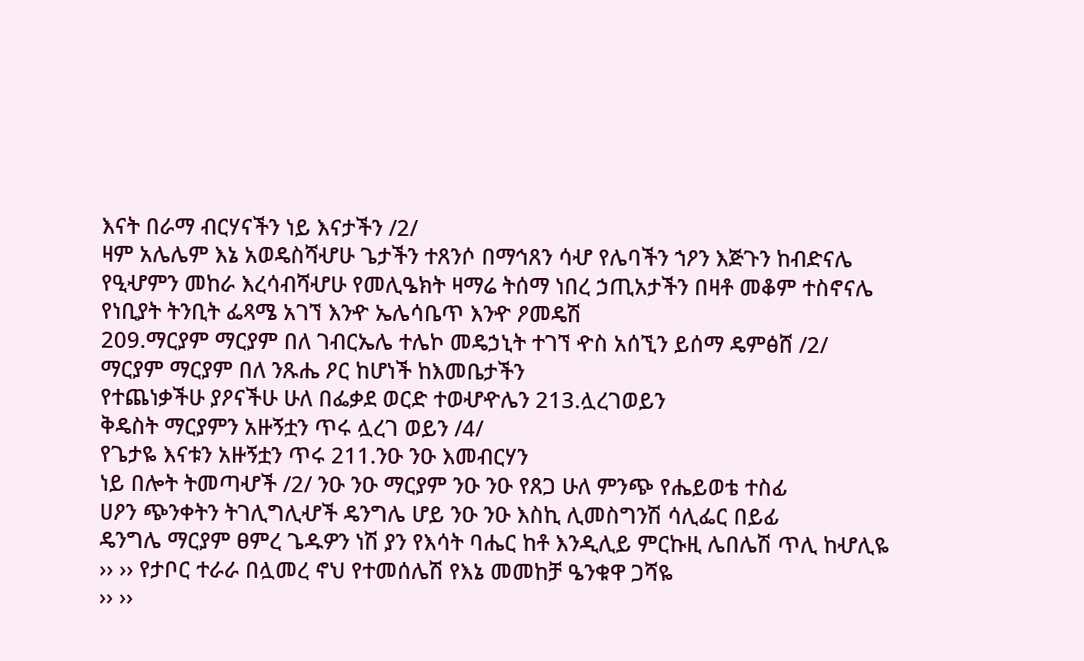እናት በራማ ብርሃናችን ነይ እናታችን /2/
ዛም አሌሌም እኔ አወዴስሻሇሁ ጌታችን ተጸንሶ በማኅጸን ሳሇ የሌባችን ኀዖን እጅጉን ከብድናሌ
የዒሇምን መከራ እረሳብሻሇሁ የመሊዔክት ዛማሬ ትሰማ ነበረ ኃጢአታችን በዛቶ መቆም ተስኖናሌ
የነቢያት ትንቢት ፌጻሜ አገኘ እንዯ ኤሌሳቤጥ እንዯ ዖመዴሽ
209.ማርያም ማርያም በለ ገብርኤሌ ተሌኮ መዴኃኒት ተገኘ ዯስ አሰኚን ይሰማ ዴምፅሸ /2/
ማርያም ማርያም በለ ንጹሔ ዖር ከሆነች ከእመቤታችን
የተጨነቃችሁ ያዖናችሁ ሁለ በፌቃደ ወርድ ተወሇዯሌን 213.ሏረገወይን
ቅዴስት ማርያምን አዙኝቷን ጥሩ ሏረገ ወይን /4/
የጌታዬ እናቱን አዙኝቷን ጥሩ 211.ንዑ ንዑ እመብርሃን
ነይ በሎት ትመጣሇች /2/ ንዑ ንዑ ማርያም ንዑ ንዑ የጸጋ ሁለ ምንጭ የሔይወቴ ተስፊ
ሀዖን ጭንቀትን ትገሊግሊሇች ዴንግሌ ሆይ ንዑ ንዑ እስኪ ሊመስግንሽ ሳሊፌር በይፊ
ዴንግሌ ማርያም ፀምረ ጌዱዎን ነሽ ያን የእሳት ባሔር ከቶ እንዲሊይ ምርኩዚ ሌበሌሽ ጥሊ ከሇሊዬ
›› ›› የታቦር ተራራ በሏመረ ኖህ የተመሰሌሽ የእኔ መመከቻ ዔንቁዋ ጋሻዬ
›› ››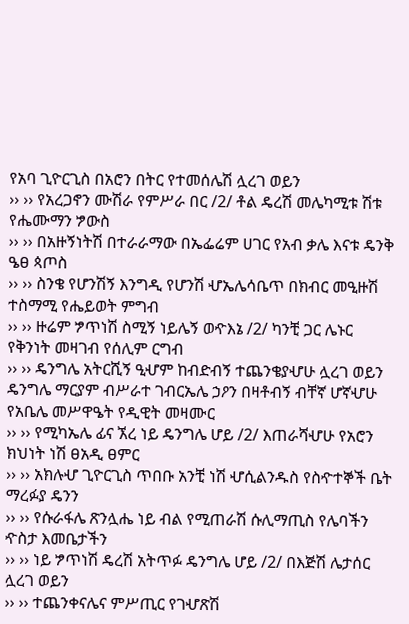የአባ ጊዮርጊስ በአሮን በትር የተመሰሌሽ ሏረገ ወይን
›› ›› የአረጋኖን ሙሽራ የምሥራ በር /2/ ቶል ዴረሽ መሌካሚቱ ሽቱ የሔሙማን ፇውስ
›› ›› በአዙኝነትሽ በተራራማው በኤፌሬም ሀገር የአብ ቃሌ እናቱ ዴንቅ ዔፀ ጳጦስ
›› ›› ስንቄ የሆንሽኝ እንግዲ የሆንሽ ሇኤሌሳቤጥ በክብር መዒዙሽ ተስማሚ የሔይወት ምግብ
›› ›› ዙሬም ፇጥነሽ ስሚኝ ነይሌኝ ወዯእኔ /2/ ካንቺ ጋር ሌኑር የቅንነት መዛገብ የሰሊም ርግብ
›› ›› ዴንግሌ አትርሺኝ ዒሇም ከብድብኝ ተጨንቄያሇሁ ሏረገ ወይን
ዴንግሌ ማርያም ብሥራተ ገብርኤሌ ኃዖን በዛቶብኝ ብቸኛ ሆኛሇሁ የአቤሌ መሥዋዔት የዲዊት መዛሙር
›› ›› የሚካኤሌ ፊና ኧረ ነይ ዴንግሌ ሆይ /2/ እጠራሻሇሁ የአሮን ክህነት ነሽ ፀአዲ ፀምር
›› ›› አክሉሇ ጊዮርጊስ ጥበቡ አንቺ ነሽ ሇሲልንዱስ የስዯተኞች ቤት ማረፉያ ዴንን
›› ›› የሱራፋሌ ጽንሏሔ ነይ ብል የሚጠራሽ ሱሊማጢስ የሌባችን ዯስታ እመቤታችን
›› ›› ነይ ፇጥነሽ ዴረሽ አትጥፉ ዴንግሌ ሆይ /2/ በእጅሽ ሌታሰር ሏረገ ወይን
›› ›› ተጨንቀናሌና ምሥጢር የገሇጽሽ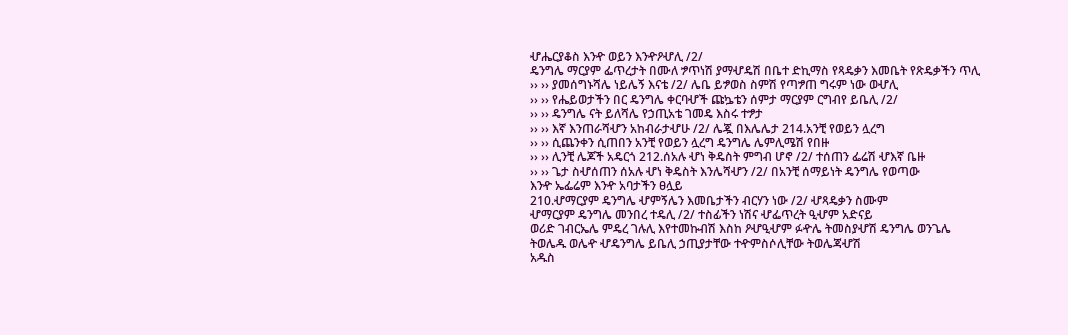ሇሔርያቆስ እንዯ ወይን እንዯዖሇሊ /2/
ዴንግሌ ማርያም ፌጥረታት በሙለ ፇጥነሽ ያማሇዴሽ በቤተ ድኪማስ የጻዴቃን እመቤት የጽዴቃችን ጥሊ
›› ›› ያመሰግኑሻሌ ነይሌኝ እናቴ /2/ ሌቤ ይፇወስ ስምሽ የጣፇጠ ግሩም ነው ወሇሊ
›› ›› የሔይወታችን በር ዴንግሌ ቀርባሇች ጩኴቴን ሰምታ ማርያም ርግብየ ይቤሊ /2/
›› ›› ዴንግሌ ናት ይለሻሌ የኃጢአቴ ገመዴ እስሩ ተፇታ
›› ›› እኛ እንጠራሻሇን አከብራታሇሁ /2/ ሌጇ በእሌሌታ 214.አንቺ የወይን ሏረግ
›› ›› ሲጨንቀን ሲጠበን አንቺ የወይን ሏረግ ዴንግሌ ሌምሊሜሽ የበዙ
›› ›› ሊንቺ ሌጆች አዴርጎ 212.ሰአሉ ሇነ ቅዴስት ምግብ ሆኖ /2/ ተሰጠን ፌሬሽ ሇእኛ ቤዙ
›› ›› ጌታ ስሇሰጠን ሰአሉ ሇነ ቅዴስት እንሌሻሇን /2/ በአንቺ ሰማይነት ዴንግሌ የወጣው
እንዯ ኤፌሬም እንዯ አባታችን ፀሏይ
210.ሇማርያም ዴንግሌ ሇምኝሌን እመቤታችን ብርሃን ነው /2/ ሇጻዴቃን ስሙም
ሇማርያም ዴንግሌ መንበረ ተዴሊ /2/ ተስፊችን ነሽና ሇፌጥረት ዒሇም አድናይ
ወሪድ ገብርኤሌ ምዴረ ገሉሊ እየተመኩብሽ እስከ ዖሇዒሇም ፉዯሌ ትመስያሇሽ ዴንግሌ ወንጌሌ
ትወሌዱ ወሌዯ ሇዴንግሌ ይቤሊ ኃጢያታቸው ተዯምስሶሊቸው ትወሌጃሇሽ
አዱስ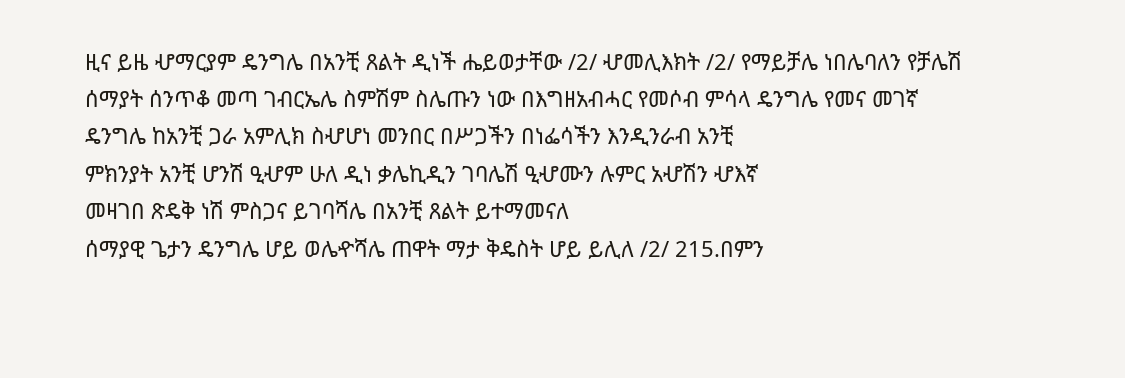ዚና ይዜ ሇማርያም ዴንግሌ በአንቺ ጸልት ዲነች ሔይወታቸው /2/ ሇመሊእክት /2/ የማይቻሌ ነበሌባለን የቻሌሽ
ሰማያት ሰንጥቆ መጣ ገብርኤሌ ስምሽም ስሌጡን ነው በእግዘአብሓር የመሶብ ምሳላ ዴንግሌ የመና መገኛ
ዴንግሌ ከአንቺ ጋራ አምሊክ ስሇሆነ መንበር በሥጋችን በነፌሳችን እንዲንራብ አንቺ
ምክንያት አንቺ ሆንሽ ዒሇም ሁለ ዲነ ቃሌኪዲን ገባሌሽ ዒሇሙን ሉምር አሇሽን ሇእኛ
መዛገበ ጽዴቅ ነሽ ምስጋና ይገባሻሌ በአንቺ ጸልት ይተማመናለ
ሰማያዊ ጌታን ዴንግሌ ሆይ ወሌዯሻሌ ጠዋት ማታ ቅዴስት ሆይ ይሊለ /2/ 215.በምን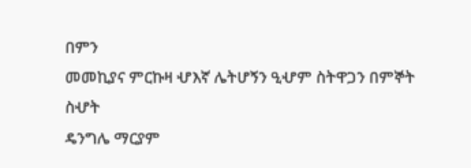በምን
መመኪያና ምርኩዛ ሇእኛ ሌትሆኝን ዒሇም ስትዋጋን በምኞት ስሇት
ዴንግሌ ማርያም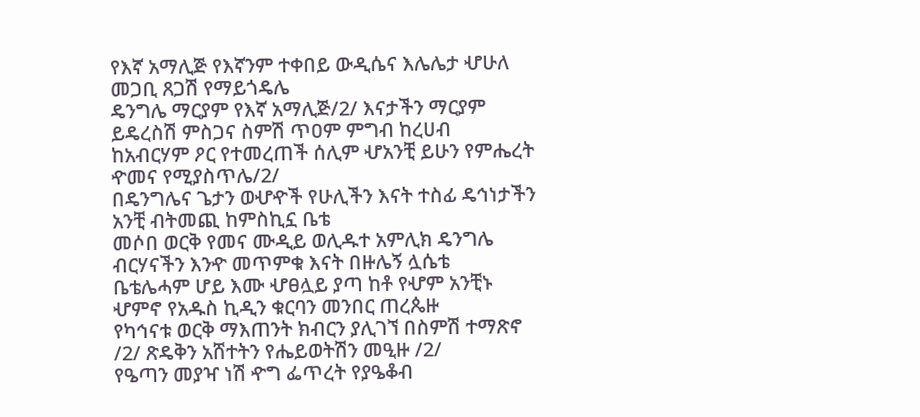የእኛ አማሊጅ የእኛንም ተቀበይ ውዲሴና እሌሌታ ሇሁለ መጋቢ ጸጋሽ የማይጎዴሌ
ዴንግሌ ማርያም የእኛ አማሊጅ/2/ እናታችን ማርያም ይዴረስሽ ምስጋና ስምሽ ጥዐም ምግብ ከረሀብ
ከአብርሃም ዖር የተመረጠች ሰሊም ሇአንቺ ይሁን የምሔረት ዯመና የሚያስጥሌ/2/
በዴንግሌና ጌታን ወሇዯች የሁሊችን እናት ተስፊ ዴኅነታችን አንቺ ብትመጪ ከምስኪኗ ቤቴ
መሶበ ወርቅ የመና ሙዲይ ወሊዱተ አምሊክ ዴንግሌ ብርሃናችን እንዯ መጥምቁ እናት በዙሌኝ ሏሴቴ
ቤቴሌሓም ሆይ እሙ ሇፀሏይ ያጣ ከቶ የሇም አንቺኑ ሇምኖ የአዱስ ኪዲን ቁርባን መንበር ጠረጴዙ
የካኅናቱ ወርቅ ማእጠንት ክብርን ያሊገኘ በስምሽ ተማጽኖ /2/ ጽዴቅን አሸተትን የሔይወትሽን መዒዙ /2/
የዔጣን መያዣ ነሽ ዯግ ፌጥረት የያዔቆብ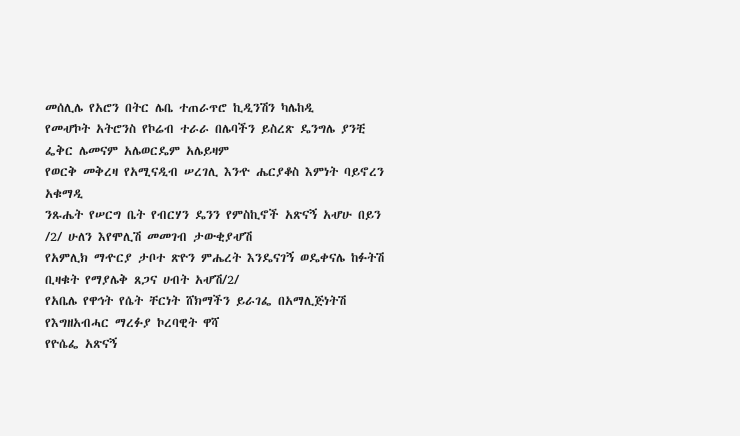መሰሊሌ የአሮን በትር ሌቤ ተጠራጥሮ ኪዲንሽን ካሌከዲ
የመሇኮት አትሮንስ የኮሬብ ተራራ በሌባችን ይስረጽ ዴንግሌ ያንቺ ፌቅር ሌመናም አሌወርዴም አሌይዛም
የወርቅ መቅረዛ የአሚናዲብ ሠረገሊ እንዯ ሔርያቆስ እምነት ባይኖረን አቁማዲ
ንጹሔት የሠርግ ቤት የብርሃን ዴንን የምስኪኖች አጽናኝ አሇሁ በይን /2/ ሁለን እየሞሊሽ መመገብ ታውቂያሇሽ
የአምሊክ ማዯርያ ታቦተ ጽዮን ምሔረት እንዴናገኝ ወዴቀናሌ ከፉትሽ ቢዛቁት የማያሌቅ ጸጋና ሀብት አሇሽ/2/
የአቤሌ የዋኅት የሴት ቸርነት ሸክማችን ይራገፌ በአማሊጅነትሽ የእግዘአብሓር ማረፉያ ኮረባዊት ዋሻ
የዮሴፌ አጽናኝ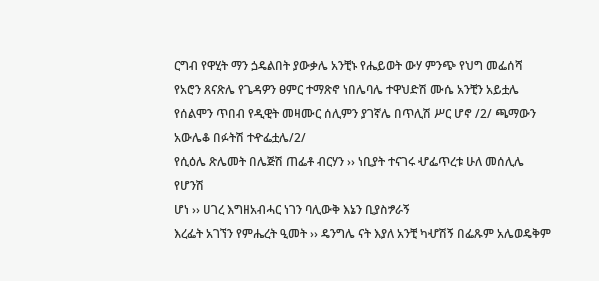ርግብ የዋሂት ማን ጏዴልበት ያውቃሌ አንቺኑ የሔይወት ውሃ ምንጭ የህግ መፌሰሻ
የአሮን ጸናጽሌ የጌዳዎን ፀምር ተማጽኖ ነበሌባሌ ተዋህድሽ ሙሴ አንቺን አይቷሌ
የሰልሞን ጥበብ የዲዊት መዛሙር ሰሊምን ያገኛሌ በጥሊሽ ሥር ሆኖ /2/ ጫማውን አውሌቆ በፉትሽ ተዯፌቷሌ/2/
የሲዕሌ ጽሌመት በሌጅሽ ጠፌቶ ብርሃን ›› ነቢያት ተናገሩ ሇፌጥረቱ ሁለ መሰሊሌ የሆንሽ
ሆነ ›› ሀገረ እግዘአብሓር ነገን ባሊውቅ እኔን ቢያስፇራኝ
እረፌት አገኘን የምሔረት ዒመት ›› ዴንግሌ ናት እያለ አንቺ ካሇሽኝ በፌጹም አሌወዴቅም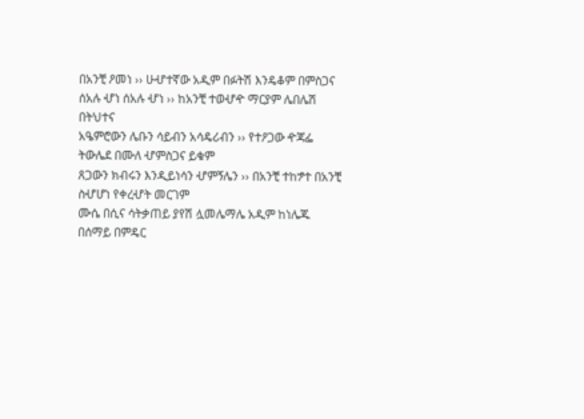በአንቺ ዖመነ ›› ሁሇተኛው አዲም በፉትሽ እንዴቆም በምስጋና
ሰአሉ ሇነ ሰአሉ ሇነ ›› ከአንቺ ተወሇዯ ማርያም ሌበሌሽ በትህተና
አዔምሮውን ሌቡን ሳይብን አሳዴሪብን ›› የተዖጋው ዯጃፌ ትውሌደ በሙለ ሇምስጋና ይቁም
ጸጋውን ክብሩን እንዲይነሳን ሇምኝሌን ›› በአንቺ ተከፇተ በአንቺ ስሇሆነ የቀረሇት መርገም
ሙሴ በሲና ሳትቃጠይ ያየሽ ሏመሌማሌ አዲም ከነሌጁ በሰማይ በምዴር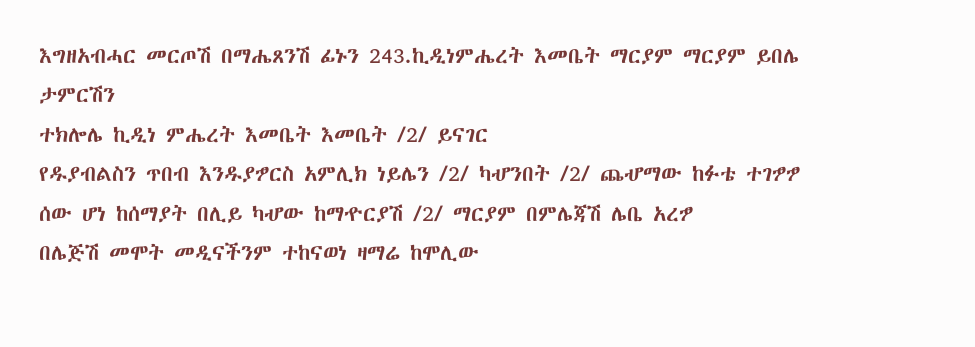እግዘአብሓር መርጦሽ በማሔጸንሽ ፊኑን 243.ኪዲነምሔረት እመቤት ማርያም ማርያም ይበሌ ታምርሽን
ተክሎሌ ኪዲነ ምሔረት እመቤት እመቤት /2/ ይናገር
የዱያብልስን ጥበብ እንዱያፇርስ አምሊክ ነይሌን /2/ ካሇንበት /2/ ጨሇማው ከፉቴ ተገፇፇ
ሰው ሆነ ከሰማያት በሊይ ካሇው ከማዯርያሽ /2/ ማርያም በምሌጃሽ ሌቤ አረፇ
በሌጅሽ መሞት መዲናችንም ተከናወነ ዛማሬ ከሞሊው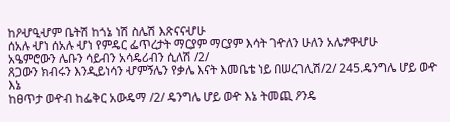ከዖሇዒሇም ቤትሽ ከጎኔ ነሽ ስሌሽ እጽናናሇሁ
ሰአሉ ሇነ ሰአሉ ሇነ የምዴር ፌጥረታት ማርያም ማርያም እሳት ገዯለን ሁለን አሌፇዋሇሁ
አዔምሮውን ሌቡን ሳይብን አሳዴሪብን ሲለሽ /2/
ጸጋውን ክብሩን እንዲይነሳን ሇምኝሌን የቃሌ እናት እመቤቴ ነይ በሠረገሊሽ/2/ 245.ዴንግሌ ሆይ ወዯ እኔ
ከፀጥታ ወዯብ ከፌቅር አውዴማ /2/ ዴንግሌ ሆይ ወዯ እኔ ትመጪ ዖንዴ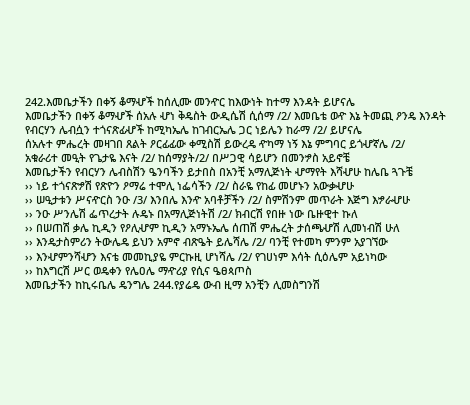242.እመቤታችን በቀኝ ቆማሇች ከሰሊሙ መንዯር ከእውነት ከተማ እንዳት ይሆናሌ
እመቤታችን በቀኝ ቆማሇች ሰአሉ ሇነ ቅዴስት ውዲሴሽ ሲሰማ /2/ እመቤቴ ወዯ እኔ ትመጪ ዖንዴ እንዳት
የብርሃን ሌብሷን ተጎናጽፊሇች ከሚካኤሌ ከገብርኤሌ ጋር ነይሌን ከራማ /2/ ይሆናሌ
ሰአሉተ ምሔረት መዛገበ ጸልት ዖርፊፊው ቀሚስሽ ይውረዴ ዯካማ ነኝ እኔ ምግባር ይጎሇኛሌ /2/
አቁራሪተ መዒት የጌታዬ እናት /2/ ከሰማያት/2/ በሥጋዊ ሳይሆን በመንፇስ አይኖቼ
እመቤታችን የብርሃን ሌብስሽን ዔንባችን ይታበስ በአንቺ አማሊጅነት ሇማየት እሻሇሁ ከሌቤ ጓጉቼ
›› ነይ ተጎናጽፇሽ የጽዮን ዖማሬ ተሞሊ ነፌሳችን /2/ ስራዬ የከፊ መሆኑን አውቃሇሁ
›› ሠዒታቱን ሥናዯርስ ንዑ /3/ እንበሌ እንዯ አባቶቻችን /2/ ስምሽንም መጥራት እጅግ እፇራሇሁ
›› ንዑ ሥንሌሽ ፌጥረታት ሉዴኑ በአማሊጅነትሽ /2/ ክብርሽ የበዙ ነው ቤዙዊተ ኩለ
›› በሠጠሽ ቃሌ ኪዲን የዖሊሇም ኪዲን አማኑኤሌ ሰጠሽ ምሔረት ታሰጫሇሽ ሊመነብሽ ሁለ
›› እንዴታስምሪን ትውሌዴ ይህን አምኖ ብጽዔት ይሌሻሌ /2/ ባንቺ የተመካ ምንም አያገኘው
›› እንሇምንሻሇን እናቴ መመኪያዬ ምርኩዚ ሆነሻሌ /2/ የገሀነም እሳት ሲዕሌም አይነካው
›› ከእግርሽ ሥር ወዴቀን የሌዐሌ ማዯሪያ የሲና ዔፀጳጦስ
እመቤታችን ከኪሩቤሌ ዴንግሌ 244.የያሬዴ ውብ ዚማ አንቺን ሊመስግንሽ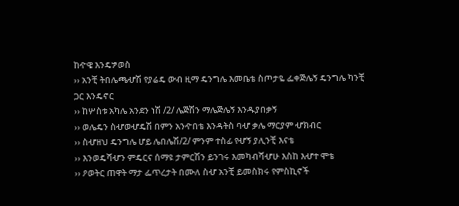ከዯዌ እንዴፇወስ
›› አንቺ ትበሌጫሇሽ የያሬዴ ውብ ዚማ ዴንግሌ እመቤቴ ስጦታዬ ፌቀጅሌኝ ዴንግሌ ካንቺ ጋር እንዴኖር
›› ከሦስቱ አካሌ አንደን ነሽ /2/ ሌጅሽን ማሌጅሌኝ እንዱያበቃኝ
›› ወሌዴን ስሇወሇዴሽ በምን አንዯበቴ እንዳትስ ባሇ ቃሌ ማርያም ሇክብር
›› ስሇዘህ ዴንግሌ ሆይ ሌበሌሽ/2/ ምንም ተስፊ የሇኝ ያሊንቺ እናቴ
›› እንወዴሻሇን ምዴርና ሰማዩ ታምርሽን ይንገሩ እመካብሻሇሁ እስከ እሇተ ሞቴ
›› ዖወትር ጠዋት ማታ ፌጥረታት በሙለ ስሇ አንቺ ይመስክሩ የምስኪኖች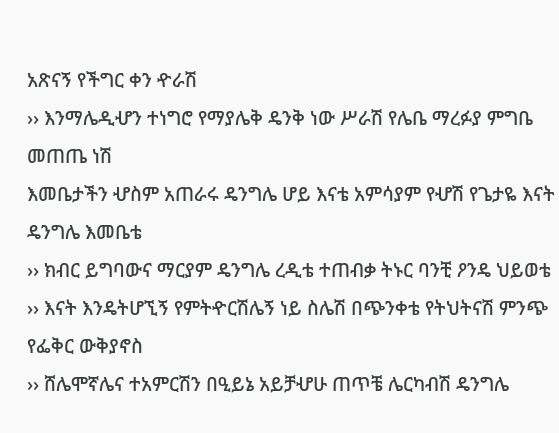አጽናኝ የችግር ቀን ዯራሽ
›› እንማሌዲሇን ተነግሮ የማያሌቅ ዴንቅ ነው ሥራሽ የሌቤ ማረፉያ ምግቤ መጠጤ ነሽ
እመቤታችን ሇስም አጠራሩ ዴንግሌ ሆይ እናቴ አምሳያም የሇሽ የጌታዬ እናት ዴንግሌ እመቤቴ
›› ክብር ይግባውና ማርያም ዴንግሌ ረዲቴ ተጠብቃ ትኑር ባንቺ ዖንዴ ህይወቴ
›› እናት እንዴትሆኚኝ የምትዯርሽሌኝ ነይ ስሌሽ በጭንቀቴ የትህትናሽ ምንጭ የፌቅር ውቅያኖስ
›› ሸሌሞኛሌና ተአምርሽን በዒይኔ አይቻሇሁ ጠጥቼ ሌርካብሽ ዴንግሌ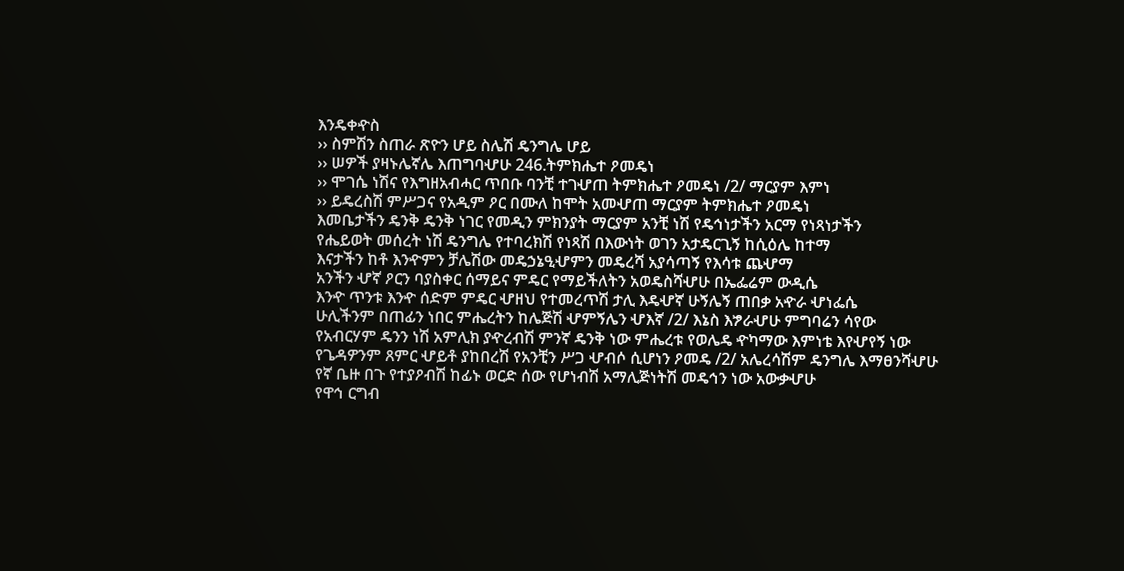እንዴቀዯስ
›› ስምሽን ስጠራ ጽዮን ሆይ ስሌሽ ዴንግሌ ሆይ
›› ሠዎች ያዛኑሌኛሌ እጠግባሇሁ 246.ትምክሔተ ዖመዴነ
›› ሞገሴ ነሽና የእግዘአብሓር ጥበቡ ባንቺ ተገሇጠ ትምክሔተ ዖመዴነ /2/ ማርያም እምነ
›› ይዴረስሽ ምሥጋና የአዲም ዖር በሙለ ከሞት አመሇጠ ማርያም ትምክሔተ ዖመዴነ
እመቤታችን ዴንቅ ዴንቅ ነገር የመዲን ምክንያት ማርያም አንቺ ነሽ የዴኅነታችን አርማ የነጻነታችን
የሔይወት መሰረት ነሽ ዴንግሌ የተባረክሽ የነጻሽ በእውነት ወገን አታዴርጊኝ ከሲዕሌ ከተማ
እናታችን ከቶ እንዯምን ቻሌሽው መዴኃኔዒሇምን መዴረሻ አያሳጣኝ የእሳቱ ጨሇማ
አንችን ሇኛ ዖርን ባያስቀር ሰማይና ምዴር የማይችለትን አወዴስሻሇሁ በኤፌሬም ውዲሴ
እንዯ ጥንቱ እንዯ ሰድም ምዴር ሇዘህ የተመረጥሽ ታሊ እዴሇኛ ሁኝሌኝ ጠበቃ አዯራ ሇነፌሴ
ሁሊችንም በጠፊን ነበር ምሔረትን ከሌጅሽ ሇምኝሌን ሇእኛ /2/ እኔስ እፇራሇሁ ምግባሬን ሳየው
የአብርሃም ዴንን ነሽ አምሊክ ያዯረብሽ ምንኛ ዴንቅ ነው ምሔረቱ የወሌዴ ዯካማው እምነቴ እየሇየኝ ነው
የጌዳዎንም ጸምር ሇይቶ ያከበረሽ የአንቺን ሥጋ ሇብሶ ሲሆነን ዖመዴ /2/ አሌረሳሽም ዴንግሌ እማፀንሻሇሁ
የኛ ቤዙ በጉ የተያዖብሽ ከፊኑ ወርድ ሰው የሆነብሽ አማሊጅነትሽ መዴኅን ነው አውቃሇሁ
የዋኅ ርግብ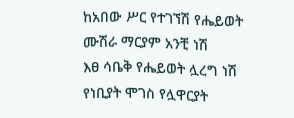ከአበው ሥር የተገኘሽ የሔይወት ሙሽራ ማርያም አንቺ ነሽ
እፀ ሳቤቅ የሔይወት ሏረግ ነሽ የነቢያት ሞገስ የሏዋርያት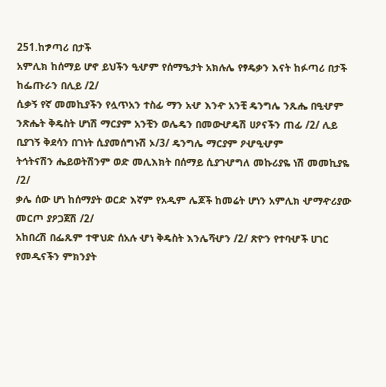251.ከፇጣሪ በታች
አምሊክ ከሰማይ ሆኖ ይህችን ዒሇም የሰማዔታት አክሉሌ የፃዴቃን እናት ከፉጣሪ በታች ከፌጡራን በሊይ /2/
ሲቃኝ የኛ መመኪያችን የሏጥአን ተስፊ ማን አሇ እንዯ አንቺ ዴንግሌ ንጹሔ በዒሇም
ንጽሔት ቅዴስት ሆነሽ ማርያም አንቺን ወሌዴን በመውሇዴሽ ሀዖናችን ጠፊ /2/ ሊይ
ቢያገኝ ቅደሳን በገነት ሲያመሰግኑሽ ኦ/3/ ዴንግሌ ማርያም ዖሇዒሇም
ትኅትናሽን ሔይወትሽንም ወድ መሊእክት በሰማይ ሲያገሇግለ መኩሪያዬ ነሽ መመኪያዬ /2/
ቃሌ ሰው ሆነ ከሰማያት ወርድ እኛም የአዲም ሌጆች ከመሬት ሆነን አምሊክ ሇማዯሪያው መርጦ ያዖጋጀሽ /2/
አከበረሽ በፌጹም ተዋህድ ሰአሉ ሇነ ቅዴስት እንሌሻሇን /2/ ጽዮን የተባሇች ሀገር
የመዲናችን ምክንያት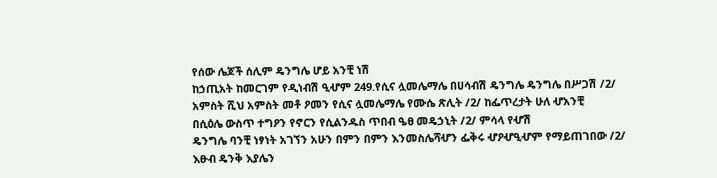የሰው ሌጆች ሰሊም ዴንግሌ ሆይ አንቺ ነሽ
ከኃጢአት ከመርገም የዲነብሽ ዒሇም 249.የሲና ሏመሌማሌ በሀሳብሽ ዴንግሌ ዴንግሌ በሥጋሽ /2/
አምስት ሺህ አምስት መቶ ዖመን የሲና ሏመሌማሌ የሙሴ ጽሊት /2/ ከፌጥረታት ሁለ ሇአንቺ
በሲዕሌ ውስጥ ተግዖን የኖርን የሲልንዱስ ጥበብ ዔፀ መዴኃኒት /2/ ምሳላ የሇሽ
ዴንግሌ ባንቺ ነፃነት አገኘን አሁን በምን በምን እንመስሌሻሇን ፌቅሩ ሇዖሇዒሇም የማይጠገበው /2/
እፁብ ዴንቅ እያሌን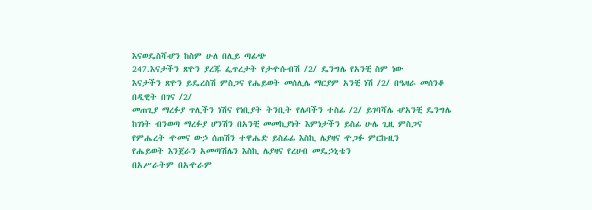እናወዴስሻሇን ከስም ሁለ በሊይ ጣፊጭ
247.እናታችን ጽዮን ያረጁ ፌጥረታት የታዯሱብሽ /2/ ዴንግሌ የአንቺ ስም ነው
እናታችን ጽዮን ይዴረስሽ ምስጋና የሔይወት መሰሊሌ ማርያም አንቺ ነሽ /2/ በዔዛራ መሰንቆ በዲዊት በገና /2/
መጠጊያ ማረፉያ ጥሊችን ነሽና የነቢያት ትንቢት የሌባችን ተስፊ /2/ ይገባሻሌ ሇአንቺ ዴንግሌ
ከገነት ብንወጣ ማረፉያ ሆንሽን በአንቺ መመኪያነት እምነታችን ይስፊ ሁሌ ጊዚ ምስጋና
የምሔረት ዯመና ውኃ ሰጠሽን ተዋሔድ ይስፊፊ እስኪ ሌያዛና ዯጋፉ ምርኩዚን
የሔይወት እንጀራን አመጣሽሌን እስኪ ሌያዛና የረሀብ መዴኃኒቴን
በአሥራትም በአዯራም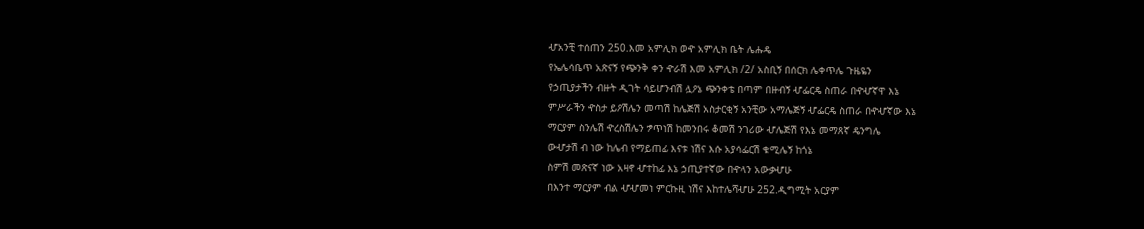ሇአንቺ ተሰጠን 250.እመ አምሊክ ወዯ አምሊክ ቤት ሌሑዴ
የኤሌሳቤጥ አጽናኝ የጭንቅ ቀን ዯራሽ እመ አምሊክ /2/ አስቢኝ በሰርክ ሌቀጥሌ ጉዜዬን
የኃጢያታችን ብዙት ዲገት ሳይሆንብሽ ሏዖኔ ጭንቀቴ በጣም በዙብኝ ሇፌርዴ ስጠራ በዯሇኛዋ እኔ
ምሥራችን ዯስታ ይዖሽሌን መጣሽ ከሌጅሽ አስታርቂኝ አንቺው አማሌጅኝ ሇፌርዴ ስጠራ በዯሇኛው እኔ
ማርያም ስንሌሽ ዯረስሽሌን ፇጥነሽ ከመንበሩ ቆመሽ ንገሪው ሇሌጅሽ የእኔ መማጸኛ ዴንግሌ
ውሇታሽ ብ ነው ከሌብ የማይጠፊ እናቱ ነሽና እሱ አያሳፌርሽ ቁሚሌኝ ከጎኔ
ስምሽ መጽናኛ ነው አዛኖ ሇተከፊ እኔ ኃጢያተኛው በዯላን አውቃሇሁ
በእንተ ማርያም ብል ሇሇመነ ምርኩዚ ነሽና እከተሌሻሇሁ 252.ዲግሚት አርያም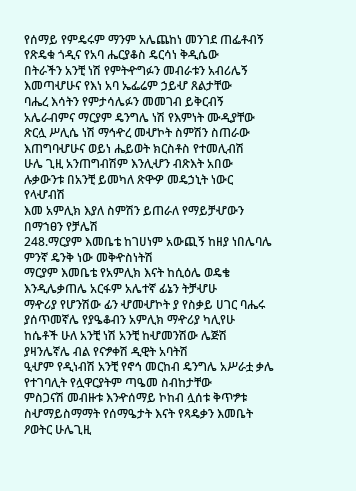የሰማይ የምዴሩም ማንም አሌጨከነ መንገደ ጠፌቶብኝ የጽዴቁ ጎዲና የአባ ሔርያቆስ ዴርሳነ ቅዲሴው
በትራችን አንቺ ነሽ የምትዯግፉን መብራቱን አብሪሌኝ እመጣሇሁና የእነ አባ ኤፌሬም ኃይሇ ጸልታቸው
ባሔረ እሳትን የምታሳሌፉን መመገብ ይቅርብኝ አሌራብምና ማርያም ዴንግሌ ነሽ የእምነት ሙዲያቸው
ጽርሏ ሥሊሴ ነሽ ማኅዯረ መሇኮት ስምሽን ስጠራው እጠግባሇሁና ወይነ ሔይወት ክርስቶስ የተመሊብሽ
ሁሌ ጊዚ አንጠግብሽም እንሊሇን ብጽእት አበው ሉቃውንቱ በአንቺ ይመካለ ጽዋዏ መዴኃኒት ነውር የላሇብሽ
እመ አምሊክ እያለ ስምሽን ይጠራለ የማይቻሇውን በማኀፀን የቻሌሽ
248.ማርያም እመቤቴ ከገሀነም አውጪኝ ከዘያ ነበሌባሌ ምንኛ ዴንቅ ነው መቅዯስነትሽ
ማርያም እመቤቴ የአምሊክ እናት ከሲዕሌ ወዴቄ እንዲሌቃጠሌ አርፋም አሌተኛ ፊኔን ትቻሇሁ
ማዯሪያ የሆንሽው ፊን ሇመሇኮት ያ የስቃይ ሀገር ባሔሩ ያሰጥመኛሌ የያዔቆብን አምሊክ ማዯሪያ ካሊየሁ
ከሴቶች ሁለ አንቺ ነሽ አንቺ ከሇመንሽው ሌጅሽ ያዛንሌኛሌ ብል የናፇቀሽ ዲዊት አባትሽ
ዒሇም የዲነብሽ አንቺ የኖኅ መርከብ ዴንግሌ አሥራቷ ቃሌ የተገባሊት የሏዋርያትም ጣዔመ ስብከታቸው
ምስጋናሽ መብዙቱ እንዯሰማይ ኮከብ ሏሰቱ ቅጥፇቱ ስሇማይስማማት የሰማዔታት እናት የጻዴቃን እመቤት
ዖወትር ሁሌጊዚ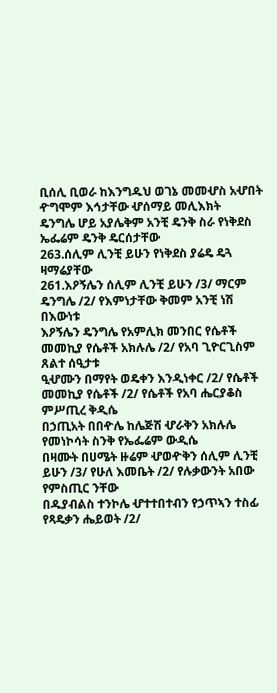ቢሰሊ ቢወራ ከእንግዱህ ወገኔ መመሇስ አሇበት ዯግሞም እኅታቸው ሇሰማይ መሊእክት
ዴንግሌ ሆይ አያሌቅም አንቺ ዴንቅ ስራ የነቅደስ ኤፌሬም ዴንቅ ዴርሰታቸው
263.ሰሊም ሊንቺ ይሁን የነቅደስ ያሬዴ ዴጓ ዛማሬያቸው
261.እዖኝሌን ሰሊም ሊንቺ ይሁን /3/ ማርም ዴንግሌ /2/ የእምነታቸው ቅመም አንቺ ነሽ በእውነቱ
እዖኝሌን ዴንግሌ የአምሊክ መንበር የሴቶች መመኪያ የሴቶች አክሉሌ /2/ የአባ ጊዮርጊስም ጸልተ ሰዒታቱ
ዒሇሙን በማየት ወዴቀን እንዲነቀር /2/ የሴቶች መመኪያ የሴቶች /2/ የሴቶች የአባ ሔርያቆስ ምሥጢረ ቅዲሴ
በኃጢአት በበዯሌ ከሌጅሽ ሇራቅን አክሉሌ የመነኮሳት ስንቅ የኤፌሬም ውዲሴ
በዛሙት በሀሜት ዙሬም ሇወዯቅን ሰሊም ሊንቺ ይሁን /3/ የሁለ እመቤት /2/ የሉቃውንት አበው የምስጢር ንቸው
በዱያብልስ ተንኮሌ ሇተተበተብን የኃጥኣን ተስፊ የጻዴቃን ሔይወት /2/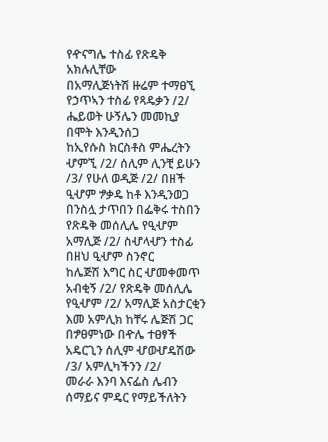የዯናግሌ ተስፊ የጽዴቅ አክሉሊቸው
በአማሊጅነትሽ ዙሬም ተማፀኚ የኃጥኣን ተስፊ የጻዴቃን /2/ ሔይወት ሁኝሌን መመኪያ በሞት እንዲንሰጋ
ከኢየሱስ ክርስቶስ ምሔረትን ሇምኚ /2/ ሰሊም ሊንቺ ይሁን /3/ የሁለ ወዲጅ /2/ በዘች ዒሇም ፇቃዴ ከቶ እንዲንወጋ
በንስሏ ታጥበን በፌቅሩ ተስበን የጽዴቅ መሰሊሌ የዒሇም አማሊጅ /2/ ስሇላሇን ተስፊ በዘህ ዒሇም ስንኖር
ከሌጅሽ እግር ስር ሇመቀመጥ አብቂኝ /2/ የጽዴቅ መሰሊሌ የዒሇም /2/ አማሊጅ አስታርቂን እመ አምሊክ ከቸሩ ሌጅሽ ጋር
በፇፀምነው በዯሌ ተፀፃች አዴርጊን ሰሊም ሇወሇዴሽው /3/ አምሊካችንን /2/
መራራ እንባ እናፌስ ሌብን ሰማይና ምዴር የማይችለትን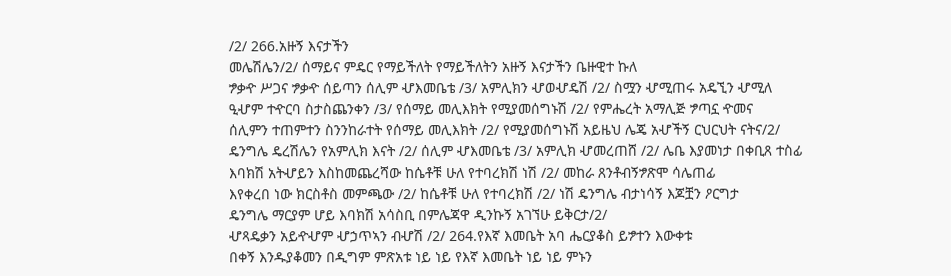/2/ 266.አዙኝ እናታችን
መሌሽሌን/2/ ሰማይና ምዴር የማይችለት የማይችለትን አዙኝ እናታችን ቤዙዊተ ኩለ
ፇቃዯ ሥጋና ፇቃዯ ሰይጣን ሰሊም ሇእመቤቴ /3/ አምሊክን ሇወሇዴሽ /2/ ስሟን ሇሚጠሩ አዴኚን ሇሚለ
ዒሇም ተዯርባ ስታስጨንቀን /3/ የሰማይ መሊእክት የሚያመሰግኑሽ /2/ የምሔረት አማሊጅ ፇጣኗ ዯመና
ሰሊምን ተጠምተን ስንንከራተት የሰማይ መሊእክት /2/ የሚያመሰግኑሽ አይዜህ ሌጄ አሇችኝ ርህርህት ናትና/2/
ዴንግሌ ዴረሽሌን የአምሊክ እናት /2/ ሰሊም ሇእመቤቴ /3/ አምሊክ ሇመረጠሸ /2/ ሌቤ እያመነታ በቀቢጸ ተስፊ
እባክሽ አትሇይን እስከመጨረሻው ከሴቶቹ ሁለ የተባረክሽ ነሽ /2/ መከራ ጸንቶብኝፇጽሞ ሳሌጠፊ
እየቀረበ ነው ክርስቶስ መምጫው /2/ ከሴቶቹ ሁለ የተባረክሽ /2/ ነሽ ዴንግሌ ብታነሳኝ እጆቿን ዖርግታ
ዴንግሌ ማርያም ሆይ እባክሽ አሳስቢ በምሌጃዋ ዲንኩኝ አገኘሁ ይቅርታ/2/
ሇጻዴቃን አይዯሇም ሇኃጥኣን ብሇሽ /2/ 264.የእኛ እመቤት አባ ሔርያቆስ ይፇተን እውቀቱ
በቀኝ እንዱያቆመን በዲግም ምጽአቱ ነይ ነይ የእኛ እመቤት ነይ ነይ ምኑን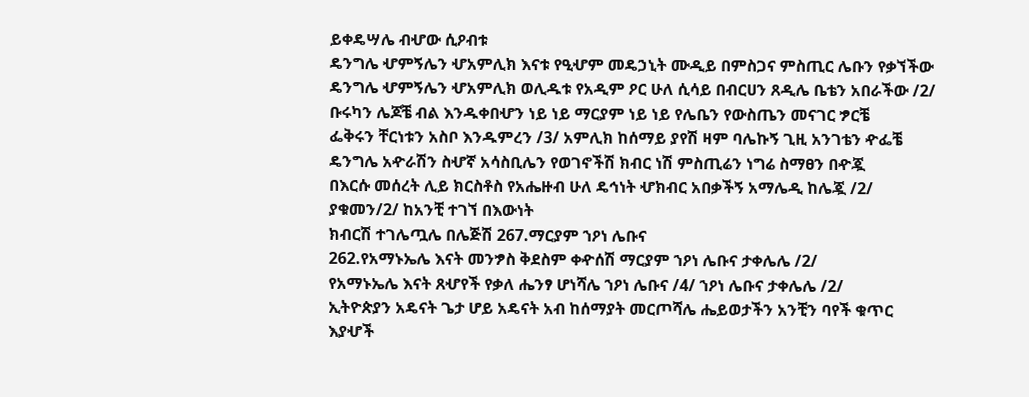ይቀዴሣሌ ብሇው ሲዖብቱ
ዴንግሌ ሇምኝሌን ሇአምሊክ እናቱ የዒሇም መዴኃኒት ሙዲይ በምስጋና ምስጢር ሌቡን የቃኘችው
ዴንግሌ ሇምኝሌን ሇአምሊክ ወሊዱቱ የአዲም ዖር ሁለ ሲሳይ በብርሀን ጸዲሌ ቤቴን አበራችው /2/
ቡሩካን ሌጆቼ ብል እንዱቀበሇን ነይ ነይ ማርያም ነይ ነይ የሌቤን የውስጤን መናገር ፇርቼ
ፌቅሩን ቸርነቱን አስቦ እንዱምረን /3/ አምሊክ ከሰማይ ያየሽ ዛም ባሌኩኝ ጊዚ አንገቴን ዯፌቼ
ዴንግሌ አዯራሽን ስሇኛ አሳስቢሌን የወገኖችሽ ክብር ነሽ ምስጢሬን ነግሬ ስማፀን በዯጇ
በእርሱ መሰረት ሊይ ክርስቶስ የአሔዙብ ሁለ ዴኅነት ሇክብር አበቃችኝ አማሌዲ ከሌጇ /2/
ያቁመን/2/ ከአንቺ ተገኘ በእውነት
ክብርሽ ተገሌጧሌ በሌጅሽ 267.ማርያም ኀዖነ ሌቡና
262.የአማኑኤሌ እናት መንፇስ ቅደስም ቀዯሰሽ ማርያም ኀዖነ ሌቡና ታቀሌሌ /2/
የአማኑኤሌ እናት ጸሇየች የቃለ ሔንፃ ሆነሻሌ ኀዖነ ሌቡና /4/ ኀዖነ ሌቡና ታቀሌሌ /2/
ኢትዮጵያን አዴናት ጌታ ሆይ አዴናት አብ ከሰማያት መርጦሻሌ ሔይወታችን አንቺን ባየች ቁጥር
እያሇች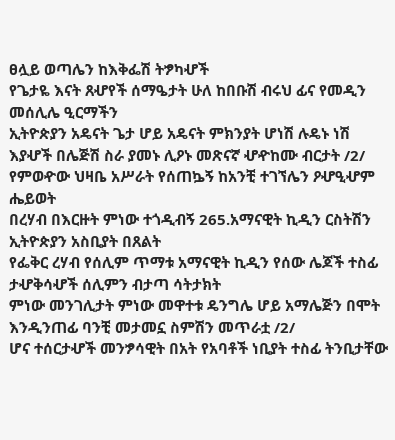ፀሏይ ወጣሌን ከእቅፌሽ ትፇካሇች
የጌታዬ እናት ጸሇየች ሰማዔታት ሁለ ከበቡሽ ብሩህ ፊና የመዲን መሰሊሌ ዒርማችን
ኢትዮጵያን አዴናት ጌታ ሆይ አዴናት ምክንያት ሆነሽ ሉዴኑ ነሽ
እያሇች በሌጅሽ ስራ ያመኑ ሊዖኑ መጽናኛ ሇዯከሙ ብርታት /2/
የምወዯው ህዛቤ አሥራት የሰጠኴኝ ከአንቺ ተገኘሌን ዖሇዒሇም ሔይወት
በረሃብ በእርዙት ምነው ተጎዲብኝ 265.አማናዊት ኪዲን ርስትሽን ኢትዮጵያን አስቢያት በጸልት
የፌቅር ረሃብ የሰሊም ጥማቱ አማናዊት ኪዲን የሰው ሌጆች ተስፊ ታሇቅሳሇች ሰሊምን ብታጣ ሳትታክት
ምነው መንገሊታት ምነው መዋተቱ ዴንግሌ ሆይ አማሌጅን በሞት እንዲንጠፊ ባንቺ መታመኗ ስምሽን መጥራቷ /2/
ሆና ተሰርታሇች መንፇሳዊት በአት የአባቶች ነቢያት ተስፊ ትንቢታቸው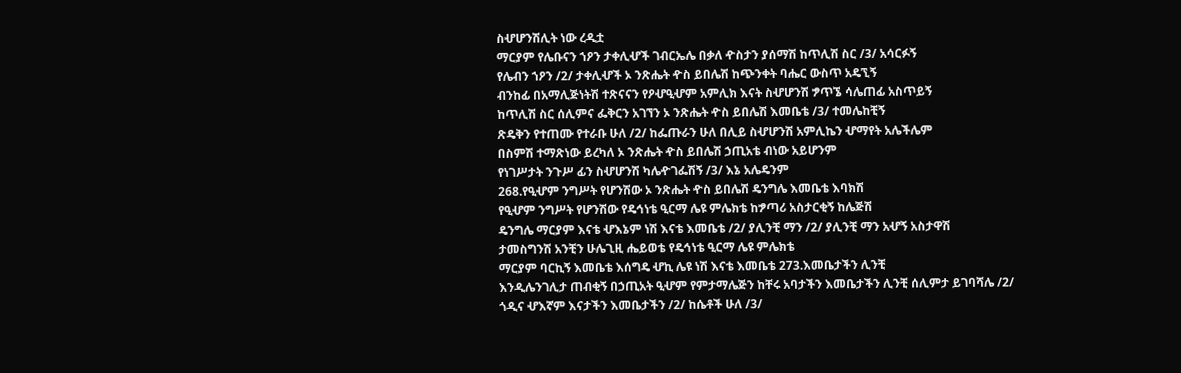ስሇሆንሽሊት ነው ረዲቷ
ማርያም የሌቡናን ኀዖን ታቀሊሇች ገብርኤሌ በቃለ ዯስታን ያሰማሽ ከጥሊሽ ስር /3/ አሳርፉኝ
የሌብን ኀዖን /2/ ታቀሊሇች ኦ ንጽሔት ዯስ ይበሌሽ ከጭንቀት ባሔር ውስጥ አዴኚኝ
ብንከፊ በአማሊጅነትሽ ተጽናናን የዖሇዒሇም አምሊክ እናት ስሇሆንሽ ፇጥኜ ሳሌጠፊ አስጥይኝ
ከጥሊሽ ስር ሰሊምና ፌቅርን አገኘን ኦ ንጽሔት ዯስ ይበሌሽ እመቤቴ /3/ ተመሌከቺኝ
ጽዴቅን የተጠሙ የተራቡ ሁለ /2/ ከፌጡራን ሁለ በሊይ ስሇሆንሽ አምሊኬን ሇማየት አሌችሌም
በስምሽ ተማጽነው ይረካለ ኦ ንጽሔት ዯስ ይበሌሽ ኃጢአቴ ብነው አይሆንም
የነገሥታት ንጉሥ ፊን ስሇሆንሽ ካሌዯገፌሽኝ /3/ እኔ አሌዴንም
268.የዒሇም ንግሥት የሆንሽው ኦ ንጽሔት ዯስ ይበሌሽ ዴንግሌ እመቤቴ እባክሽ
የዒሇም ንግሥት የሆንሽው የዴኅነቴ ዒርማ ሌዩ ምሌክቴ ከፇጣሪ አስታርቂኝ ከሌጅሽ
ዴንግሌ ማርያም እናቴ ሇእኔም ነሽ እናቴ እመቤቴ /2/ ያሊንቺ ማን /2/ ያሊንቺ ማን አሇኝ አስታዋሽ
ታመስግንሽ አንቺን ሁሌጊዚ ሔይወቴ የዴኅነቴ ዒርማ ሌዩ ምሌክቴ
ማርያም ባርኪኝ እመቤቴ እሰግዴ ሇኪ ሌዩ ነሽ እናቴ እመቤቴ 273.እመቤታችን ሊንቺ
እንዲሌንገሊታ ጠብቂኝ በኃጢአት ዒሇም የምታማሌጅን ከቸሩ አባታችን እመቤታችን ሊንቺ ሰሊምታ ይገባሻሌ /2/
ጎዲና ሇእኛም እናታችን እመቤታችን /2/ ከሴቶች ሁለ /3/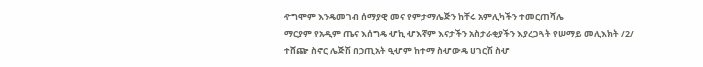ዯግሞም እንዴመገብ ሰማያዊ መና የምታማሌጅን ከቸሩ አምሊካችን ተመርጠሻሌ
ማርያም የአዲም ጤና እሰግዴ ሇኪ ሇእኛም እናታችን አስታራቂያችን እያረጋጓት የሠማይ መሊእክት /2/
ተሸጬ ስኖር ሌጅሽ በኃጢአት ዒሇም ከተማ ስሇውዴ ሀገርሽ ስሇ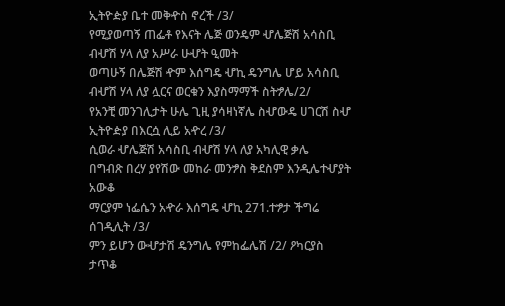ኢትዮዽያ ቤተ መቅዯስ ኖረች /3/
የሚያወጣኝ ጠፌቶ የእናት ሌጅ ወንዴም ሇሌጅሽ አሳስቢ ብሇሽ ሃላ ለያ አሥራ ሁሇት ዒመት
ወጣሁኝ በሌጅሽ ዯም እሰግዴ ሇኪ ዴንግሌ ሆይ አሳስቢ ብሇሽ ሃላ ለያ ሏርና ወርቁን እያስማማች ስትፇሌ/2/
የአንቺ መንገሊታት ሁሌ ጊዚ ያሳዛነኛሌ ስሇውዴ ሀገርሽ ስሇ ኢትዮዽያ በእርሷ ሊይ አዯረ /3/
ሲወራ ሇሌጅሽ አሳስቢ ብሇሽ ሃላ ለያ አካሊዊ ቃሌ
በግብጽ በረሃ ያየሽው መከራ መንፇስ ቅደስም እንዲሌተሇያት አውቆ
ማርያም ነፌሴን አዯራ እሰግዴ ሇኪ 271.ተፇታ ችግሬ ሰገዲሊት /3/
ምን ይሆን ውሇታሽ ዴንግሌ የምከፌሌሽ /2/ ዖካርያስ ታጥቆ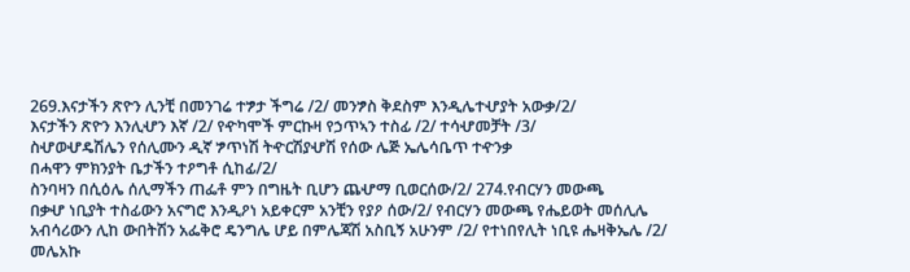269.እናታችን ጽዮን ሊንቺ በመንገሬ ተፇታ ችግሬ /2/ መንፇስ ቅደስም እንዲሌተሇያት አውቃ/2/
እናታችን ጽዮን እንሊሇን እኛ /2/ የዯካሞች ምርኩዛ የኃጥኣን ተስፊ /2/ ተሳሇመቻት /3/
ስሇወሇዴሽሌን የሰሊሙን ዲኛ ፇጥነሽ ትዯርሽያሇሽ የሰው ሌጅ ኤሌሳቤጥ ተዯንቃ
በሓዋን ምክንያት ቤታችን ተዖግቶ ሲከፊ/2/
ስንባዛን በሲዕሌ ሰሊማችን ጠፌቶ ምን በግዜት ቢሆን ጨሇማ ቢወርሰው/2/ 274.የብርሃን መውጫ
በቃሇ ነቢያት ተስፊውን አናግሮ እንዲዖነ አይቀርም አንቺን የያዖ ሰው/2/ የብርሃን መውጫ የሔይወት መሰሊሌ
አብሳሪውን ሊከ ውበትሽን አፌቅሮ ዴንግሌ ሆይ በምሌጃሽ አስቢኝ አሁንም /2/ የተነበየሊት ነቢዩ ሔዛቅኤሌ /2/
መሌአኩ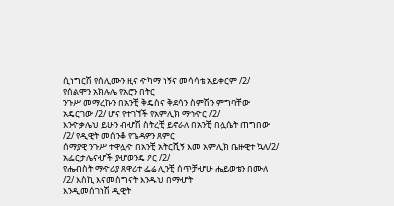ሲነግርሽ የሰሊሙን ዚና ዯካማ ነኝና መሳሳቴ አይቀርም /2/ የሰልሞን አክሉሌ የአሮን በትር
ንጉሥ መማረኩን በአንቺ ቅዴስና ቅደሳን ስምሽን ምግባቸው አዴርገው /2/ ሆና የተገኘች የአምሊክ ማኅዯር /2/
እንዯቃሌህ ይሁን ብሇሽ ስትረቺ ይኖራለ በአንቺ በሏሴት ጠግበው /2/ የዲዊት መሰንቆ የጌዳዎን ጸምር
ሰማያዊ ንጉሥ ተዋሏዯ በአንቺ አትርሺኝ እመ አምሊክ ቤዙዊተ ኳለ/2/ አፌርታሌናሇች ያሇወንዴ ዖር /2/
የሔብስት ማዯሪያ ጸዋሪተ ፌሬ ሊንቺ ሰጥቻሇሁ ሔይወቴን በሙለ /2/ እስኪ እናመስግናት እንዱህ በማሇት
እንዲመሰገነሽ ዲዊት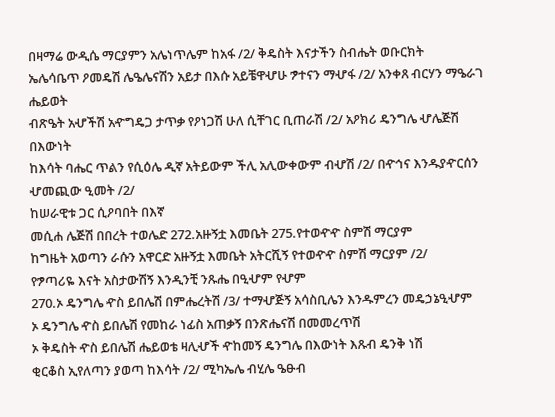በዛማሬ ውዲሴ ማርያምን አሌነጥሌም ከአፋ /2/ ቅዴስት እናታችን ስብሔት ወቡርክት
ኤሌሳቤጥ ዖመዴሽ ሌዔሌናሽን አይታ በእሱ አይቼዋሇሁ ፇተናን ማሇፋ /2/ አንቀጸ ብርሃን ማዔራገ ሔይወት
ብጽዔት አሇችሽ አዯግዴጋ ታጥቃ የዖነጋሽ ሁለ ሲቸገር ቢጠራሽ /2/ አዖክሪ ዴንግሌ ሇሌጅሽ በእውነት
ከእሳት ባሔር ጥልን የሲዕሌ ዲኛ አትይውም ችሊ አሊውቀውም ብሇሽ /2/ በዯኅና እንዱያዯርሰን ሇመጪው ዒመት /2/
ከሠራዊቱ ጋር ሲዖባበት በእኛ
መሲሐ ሌጅሽ በበረት ተወሌድ 272.አዙኝቷ እመቤት 275.የተወዯዯ ስምሽ ማርያም
ከግዜት አወጣን ራሱን አዋርድ አዙኝቷ እመቤት አትርሺኝ የተወዯዯ ስምሽ ማርያም /2/
የፇጣሪዬ እናት አስታውሽኝ እንዲንቺ ንጹሔ በዒሇም የሇም
270.ኦ ዴንግሌ ዯስ ይበሌሽ በምሔረትሽ /3/ ተማሇጅኝ አሳስቢሌን እንዱምረን መዴኃኔዒሇም
ኦ ዴንግሌ ዯስ ይበሌሽ የመከራ ነፊስ አጠቃኝ በንጽሔናሽ በመመረጥሽ
ኦ ቅዴስት ዯስ ይበሌሽ ሔይወቴ ዛሊሇች ዯከመኝ ዴንግሌ በእውነት እጹብ ዴንቅ ነሽ
ቂርቆስ ኢየለጣን ያወጣ ከእሳት /2/ ሚካኤሌ ብሂሌ ዔፁብ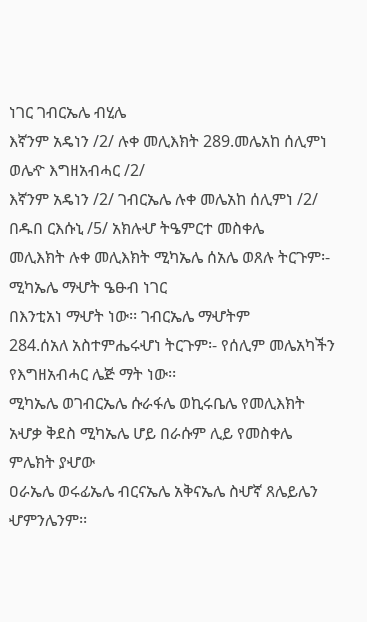ነገር ገብርኤሌ ብሂሌ
እኛንም አዴነን /2/ ሉቀ መሊእክት 289.መሌአከ ሰሊምነ ወሌዯ እግዘአብሓር /2/
እኛንም አዴነን /2/ ገብርኤሌ ሉቀ መሌአከ ሰሊምነ /2/ በዱበ ርእሱኒ /5/ አክሉሇ ትዔምርተ መስቀሌ
መሊእክት ሉቀ መሊእክት ሚካኤሌ ሰአሌ ወጸሉ ትርጉም፡- ሚካኤሌ ማሇት ዔፁብ ነገር
በእንቲአነ ማሇት ነው፡፡ ገብርኤሌ ማሇትም
284.ሰአለ አስተምሔሩሇነ ትርጉም፡- የሰሊም መሌአካችን የእግዘአብሓር ሌጅ ማት ነው፡፡
ሚካኤሌ ወገብርኤሌ ሱራፋሌ ወኪሩቤሌ የመሊእክት አሇቃ ቅደስ ሚካኤሌ ሆይ በራሱም ሊይ የመስቀሌ ምሌክት ያሇው
ዐራኤሌ ወሩፊኤሌ ብርናኤሌ አቅናኤሌ ስሇኛ ጸሌይሌን ሇምንሌንም፡፡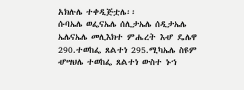አክሉሌ ተቀዲጅቷሌ፡፡
ሱባኤሌ ወፌናኤሌ ሰሊታኤሌ ሰዲታኤሌ
ኤሌናኤሌ መሊእክተ ምሔረት እሇ ዴሌዋ 290.ተወከፌ ጸልተነ 295.ሚካኤሌ ስዩም
ሇሣህሌ ተወከፌ ጸልተነ ውስተ ኑኀ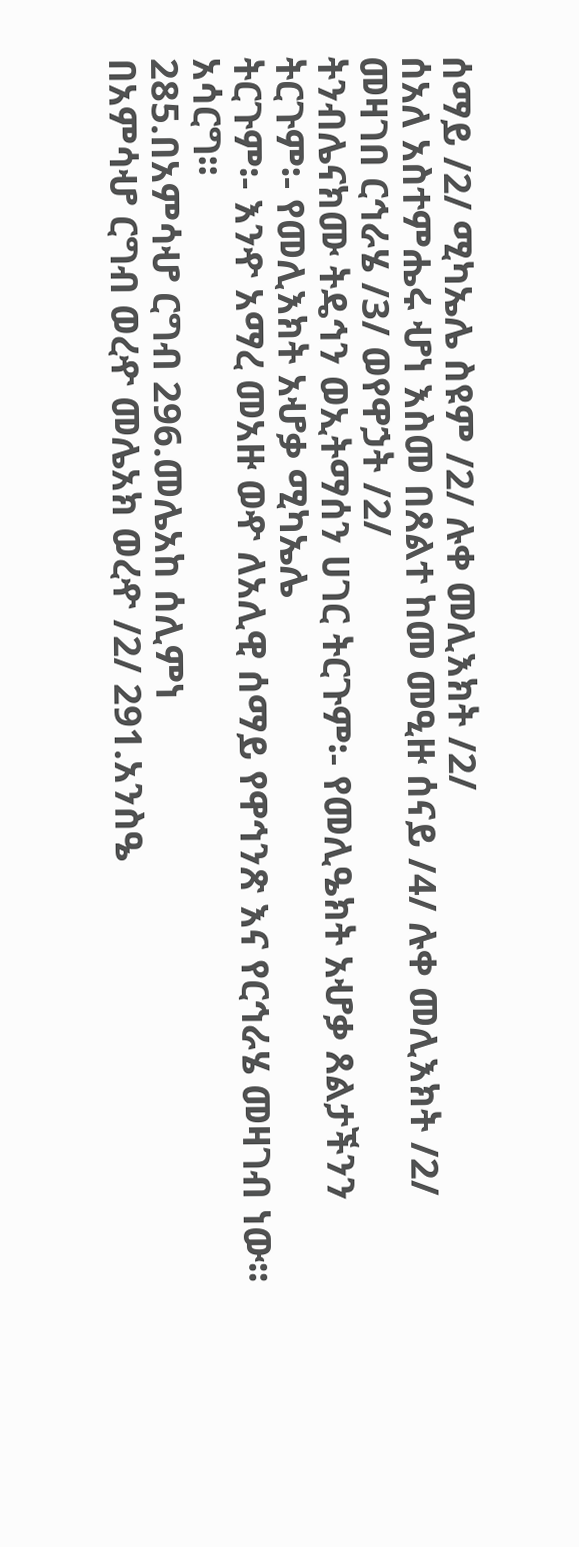ሰማይ /2/ ሚካኤሌ ስዩም /2/ ሉቀ መሊእክት /2/
ሰአለ አስተምሔሩ ሇነ እስመ በጸልተ ከመ መዒዙ ሰናይ /4/ ሉቀ መሊእክት /2/ መዛገበ ርኅራሄ /3/ ወየዋኃት /2/
ትንብሌናክሙ ትዴኅን ወኢትማሰን ሀገር ትርጉም፡- የመሊዔክት አሇቃ ጸልታችንን ትርጉም፡- የመሊእክት አሇቃ ሚካኤሌ
ትርጉም፡- እንዯ አማረ መአዙ ወዯ ለአሊዊ ሰማይ የዋኅንጽ እና የርኅራሄ መዛገብ ነው፡፡
አሳርግ፡፡
285.በአምሳሇ ርግብ 296.መሌአከ ሰሊምነ
በአምሳሇ ርግብ ወረዯ መሌአክ ወረዯ /2/ 291.አንስዔ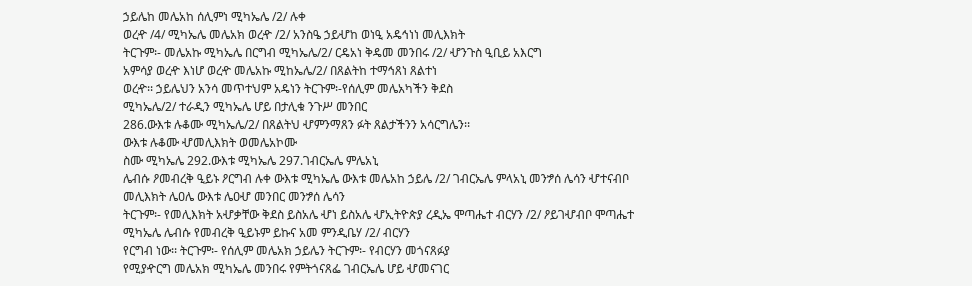ኃይሌከ መሌአከ ሰሊምነ ሚካኤሌ /2/ ሉቀ
ወረዯ /4/ ሚካኤሌ መሌአክ ወረዯ /2/ አንስዔ ኃይሇከ ወነዒ አዴኅነነ መሊእክት
ትርጉም፡- መሌአኩ ሚካኤሌ በርግብ ሚካኤሌ/2/ ርዴአነ ቅዴመ መንበሩ /2/ ሇንጉስ ዒቢይ አእርግ
አምሳያ ወረዯ እነሆ ወረዯ መሌአኩ ሚከኤሌ/2/ በጸልትከ ተማኅጸነ ጸልተነ
ወረዯ፡፡ ኃይሌህን አንሳ መጥተህም አዴነን ትርጉም፡-የሰሊም መሌአካችን ቅደስ
ሚካኤሌ/2/ ተራዲን ሚካኤሌ ሆይ በታሊቁ ንጉሥ መንበር
286.ውእቱ ሉቆሙ ሚካኤሌ/2/ በጸልትህ ሇምንማጸን ፉት ጸልታችንን አሳርግሌን፡፡
ውእቱ ሉቆሙ ሇመሊእክት ወመሌአኮሙ
ስሙ ሚካኤሌ 292.ውእቱ ሚካኤሌ 297.ገብርኤሌ ምሌአኒ
ሌብሱ ዖመብረቅ ዒይኑ ዖርግብ ሉቀ ውእቱ ሚካኤሌ ውእቱ መሌአከ ኃይሌ /2/ ገብርኤሌ ምላአኒ መንፇሰ ሌሳን ሇተናብቦ
መሊእክት ሌዐሌ ውእቱ ሌዐሇ መንበር መንፇሰ ሌሳን
ትርጉም፡- የመሊእክት አሇቃቸው ቅደስ ይስአሌ ሇነ ይስአሌ ሇኢትዮጵያ ረዲኤ ሞጣሔተ ብርሃን /2/ ዖይገሇብቦ ሞጣሔተ
ሚካኤሌ ሌብሱ የመብረቅ ዒይኑም ይኩና አመ ምንዲቤሃ /2/ ብርሃን
የርግብ ነው፡፡ ትርጉም፡- የሰሊም መሌአክ ኃይሌን ትርጉም፡- የብርሃን መጎናጸፉያ
የሚያዯርግ መሌአክ ሚካኤሌ መንበሩ የምትጎናጸፌ ገብርኤሌ ሆይ ሇመናገር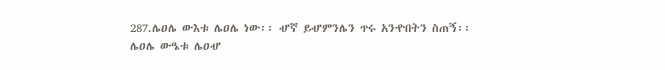287.ሌዐሌ ውእቱ ሌዐሌ ነው፡፡ ሇኛ ይሇምንሌን ጥሩ አንዯበትን ስጠኝ፡፡
ሌዐሌ ውዔቱ ሌዐሇ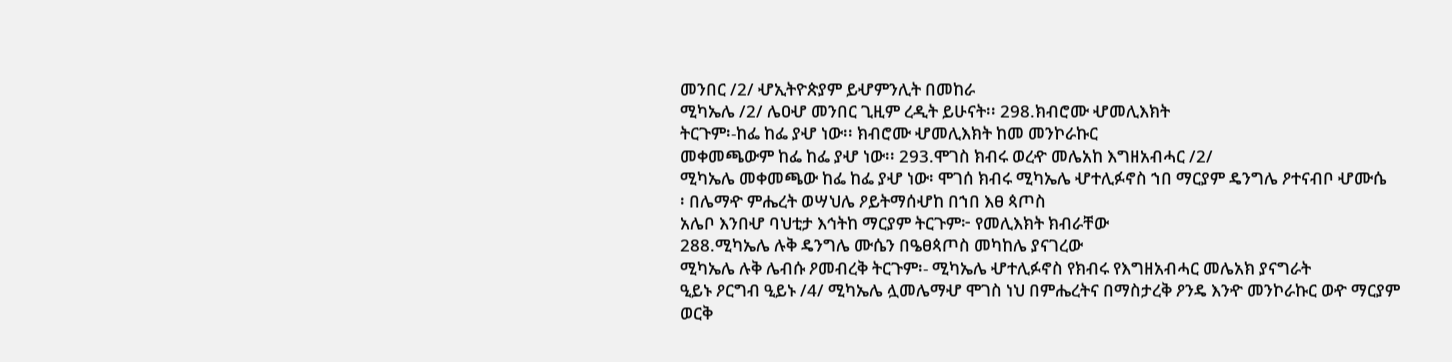መንበር /2/ ሇኢትዮጵያም ይሇምንሊት በመከራ
ሚካኤሌ /2/ ሌዐሇ መንበር ጊዚም ረዲት ይሁናት፡፡ 298.ክብሮሙ ሇመሊእክት
ትርጉም፡-ከፌ ከፌ ያሇ ነው፡፡ ክብሮሙ ሇመሊእክት ከመ መንኮራኩር
መቀመጫውም ከፌ ከፌ ያሇ ነው፡፡ 293.ሞገስ ክብሩ ወረዯ መሌአከ እግዘአብሓር /2/
ሚካኤሌ መቀመጫው ከፌ ከፌ ያሇ ነው፡ ሞገሰ ክብሩ ሚካኤሌ ሇተሊፉኖስ ኀበ ማርያም ዴንግሌ ዖተናብቦ ሇሙሴ
፡ በሌማዯ ምሔረት ወሣህሌ ዖይትማሰሇከ በኀበ እፀ ጳጦስ
አሌቦ እንበሇ ባህቲታ እኅትከ ማርያም ትርጉም፦ የመሊእክት ክብራቸው
288.ሚካኤሌ ሉቅ ዴንግሌ ሙሴን በዔፀጳጦስ መካከሌ ያናገረው
ሚካኤሌ ሉቅ ሌብሱ ዖመብረቅ ትርጉም፡- ሚካኤሌ ሇተሊፉኖስ የክብሩ የእግዘአብሓር መሌአክ ያናግራት
ዒይኑ ዖርግብ ዒይኑ /4/ ሚካኤሌ ሏመሌማሇ ሞገስ ነህ በምሔረትና በማስታረቅ ዖንዴ እንዯ መንኮራኩር ወዯ ማርያም
ወርቅ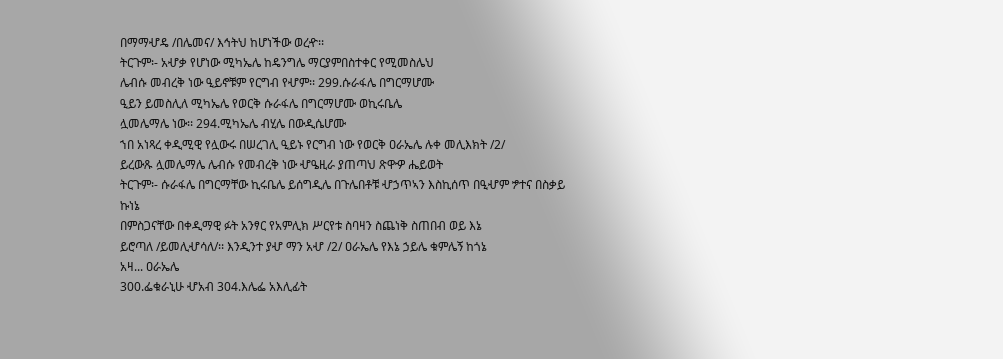በማማሇዴ /በሌመና/ እኅትህ ከሆነችው ወረዯ፡፡
ትርጉም፡- አሇቃ የሆነው ሚካኤሌ ከዴንግሌ ማርያምበስተቀር የሚመስሌህ
ሌብሱ መብረቅ ነው ዒይኖቹም የርግብ የሇም፡፡ 299.ሱራፋሌ በግርማሆሙ
ዒይን ይመስሊለ ሚካኤሌ የወርቅ ሱራፋሌ በግርማሆሙ ወኪሩቤሌ
ሏመሌማሌ ነው፡፡ 294.ሚካኤሌ ብሂሌ በውዲሴሆሙ
ኀበ አነጻረ ቀዲሚዊ የሏውሩ በሠረገሊ ዒይኑ የርግብ ነው የወርቅ ዐራኤሌ ሉቀ መሊእክት /2/
ይረውጹ ሏመሌማሌ ሌብሱ የመብረቅ ነው ሇዔዚራ ያጠጣህ ጽዋዏ ሔይወት
ትርጉም፡- ሱራፋሌ በግርማቸው ኪሩቤሌ ይሰግዲሌ በጉሌበቶቹ ሇኃጥኣን እስኪሰጥ በዒሇም ፇተና በስቃይ ኩነኔ
በምስጋናቸው በቀዲማዊ ፉት አንፃር የአምሊክ ሥርየቱ ስባዛን ስጨነቅ ስጠበብ ወይ እኔ
ይሮጣለ /ይመሊሇሳለ/፡፡ እንዲንተ ያሇ ማን አሇ /2/ ዐራኤሌ የእኔ ኃይሌ ቁምሌኝ ከጎኔ
አዛ... ዐራኤሌ
300.ፌቁራኒሁ ሇአብ 304.እሌፌ አእሊፊት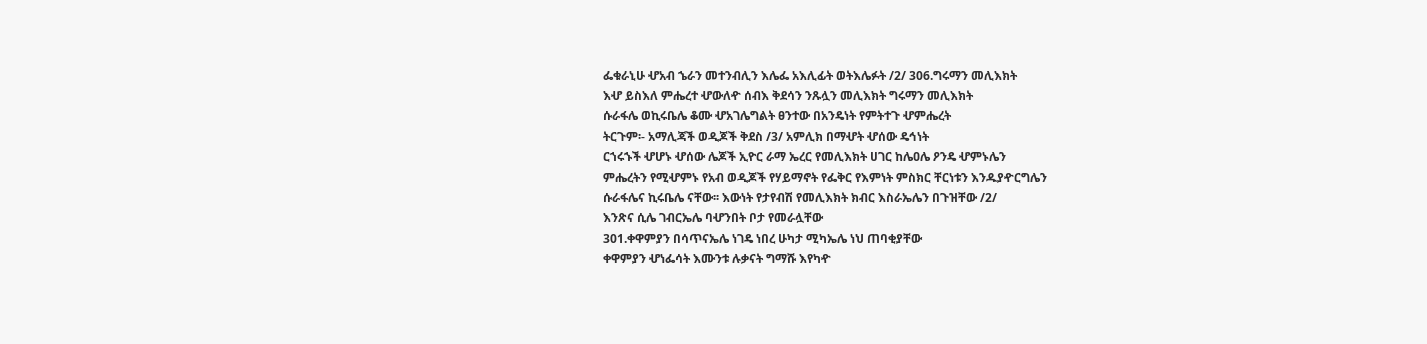ፌቁራኒሁ ሇአብ ኄራን መተንብሊን እሌፌ አእሊፊት ወትእሌፉት /2/ 306.ግሩማን መሊእክት
እሇ ይስእለ ምሔረተ ሇውለዯ ሰብእ ቅደሳን ንጹሏን መሊእክት ግሩማን መሊእክት
ሱራፋሌ ወኪሩቤሌ ቆሙ ሇአገሌግልት ፀንተው በአንዴነት የምትተጉ ሇምሔረት
ትርጉም፡- አማሊጃች ወዲጆች ቅደስ /3/ አምሊክ በማሇት ሇሰው ዴኅነት
ርኀሩኁች ሇሆኑ ሇሰው ሌጆች ኢዮር ራማ ኤረር የመሊእክት ሀገር ከሌዐሌ ዖንዴ ሇምኑሌን
ምሔረትን የሚሇምኑ የአብ ወዲጆች የሃይማኖት የፌቅር የእምነት ምስክር ቸርነቱን እንዱያዯርግሌን
ሱራፋሌና ኪሩቤሌ ናቸው፡፡ እውነት የታየብሽ የመሊእክት ክብር እስራኤሌን በጉዝቸው /2/
እንጽና ሲሌ ገብርኤሌ ባሇንበት ቦታ የመራሏቸው
301.ቀዋምያን በሳጥናኤሌ ነገዴ ነበረ ሁካታ ሚካኤሌ ነህ ጠባቂያቸው
ቀዋምያን ሇነፌሳት እሙንቱ ሉቃናት ግማሹ እየካዯ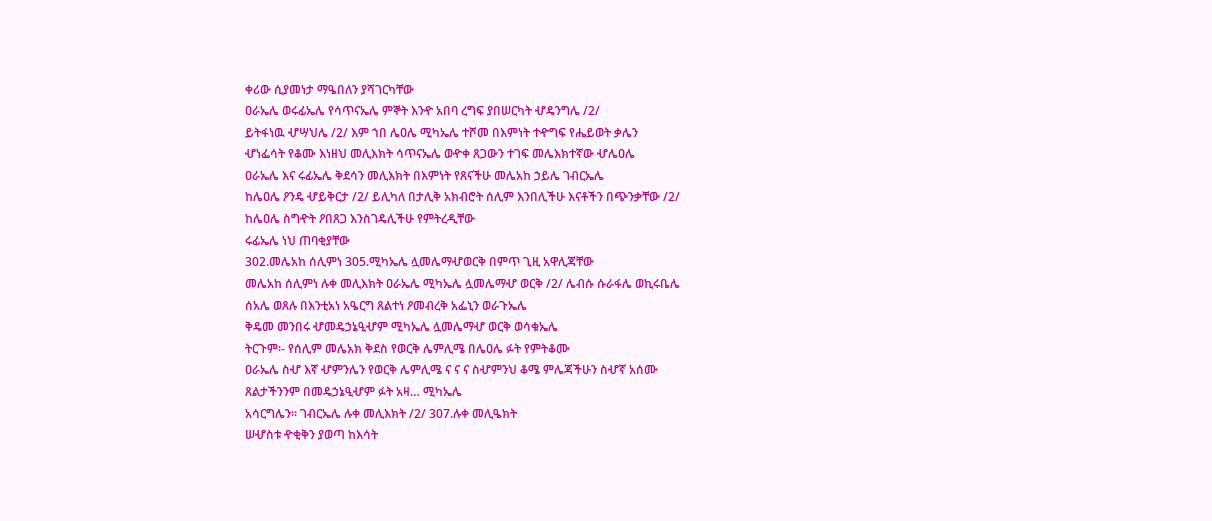ቀሪው ሲያመነታ ማዔበለን ያሻገርካቸው
ዐራኤሌ ወሩፊኤሌ የሳጥናኤሌ ምኞት እንዯ አበባ ረግፍ ያበሠርካት ሇዴንግሌ /2/
ይትፋነዉ ሇሣህሌ /2/ እም ኀበ ሌዐሌ ሚካኤሌ ተሾመ በእምነት ተዯግፍ የሔይወት ቃሌን
ሇነፌሳት የቆሙ እነዘህ መሊእክት ሳጥናኤሌ ወዯቀ ጸጋውን ተገፍ መሌእክተኛው ሇሌዐሌ
ዐራኤሌ እና ሩፊኤሌ ቅደሳን መሊእክት በእምነት የጸናችሁ መሌአከ ኃይሌ ገብርኤሌ
ከሌዐሌ ዖንዴ ሇይቅርታ /2/ ይሊካለ በታሊቅ አክብሮት ሰሊም እንበሊችሁ እናቶችን በጭንቃቸው /2/
ከሌዐሌ ስግዯት ዖበጸጋ እንስገዴሊችሁ የምትረዲቸው
ሩፊኤሌ ነህ ጠባቂያቸው
302.መሌአከ ሰሊምነ 305.ሚካኤሌ ሏመሌማሇወርቅ በምጥ ጊዚ አዋሊጃቸው
መሌአከ ሰሊምነ ሉቀ መሊእክት ዐራኤሌ ሚካኤሌ ሏመሌማሇ ወርቅ /2/ ሌብሱ ሱራፋሌ ወኪሩቤሌ
ሰአሌ ወጸሉ በእንቲአነ አዔርግ ጸልተነ ዖመብረቅ አፌኒን ወራጉኤሌ
ቅዴመ መንበሩ ሇመዴኃኔዒሇም ሚካኤሌ ሏመሌማሇ ወርቅ ወሳቁኤሌ
ትርጉም፡- የሰሊም መሌአክ ቅደስ የወርቅ ሌምሊሜ በሌዐሌ ፉት የምትቆሙ
ዐራኤሌ ስሇ እኛ ሇምንሌን የወርቅ ሌምሊሜ ና ና ና ስሇምንህ ቆሜ ምሌጃችሁን ስሇኛ አሰሙ
ጸልታችንንም በመዴኃኔዒሇም ፉት አዛ… ሚካኤሌ
አሳርግሌን፡፡ ገብርኤሌ ሉቀ መሊእክት /2/ 307.ሉቀ መሊዔክት
ሠሇስቱ ዯቂቅን ያወጣ ከእሳት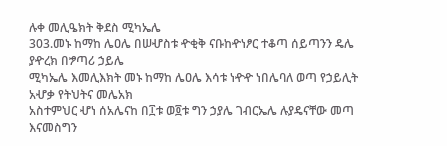ሉቀ መሊዔክት ቅደስ ሚካኤሌ
303.መኑ ከማከ ሌዐሌ በሠሇስቱ ዯቂቅ ናቡከዯነፆር ተቆጣ ሰይጣንን ዴሌ ያዯረክ በፇጣሪ ኃይሌ
ሚካኤሌ እመሊእክት መኑ ከማከ ሌዐሌ እሳቱ ነዯዯ ነበሌባለ ወጣ የኃይሊት አሇቃ የትህትና መሌአክ
አስተምህር ሇነ ሰአሌናከ በ፲ቱ ወ፬ቱ ግን ኃያሌ ገብርኤሌ ሉያዴናቸው መጣ እናመስግን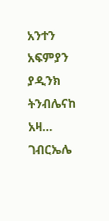አንተን አፍምያን ያዲንክ
ትንብሌናከ አዛ… ገብርኤሌ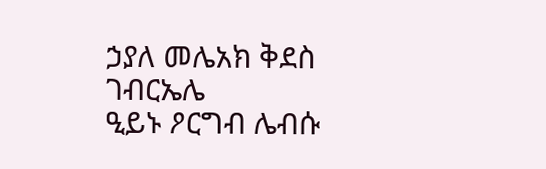ኃያለ መሌአክ ቅደስ ገብርኤሌ
ዒይኑ ዖርግብ ሌብሱ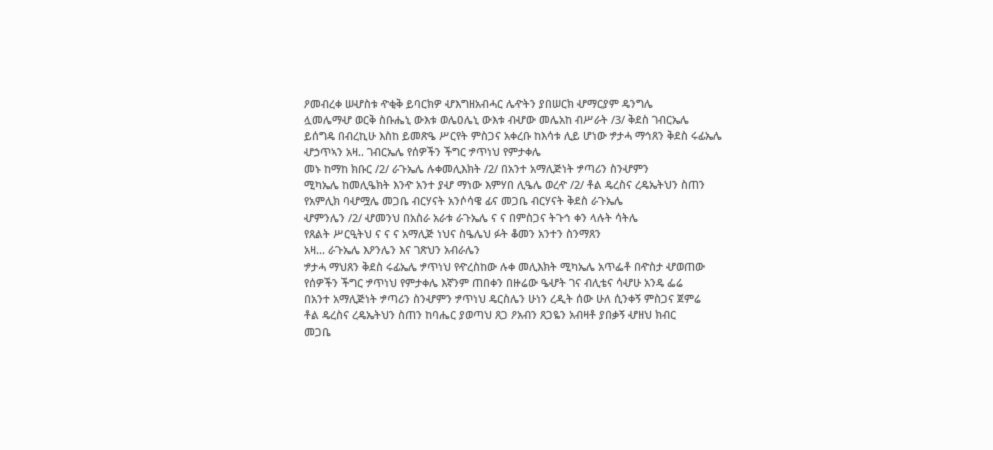ዖመብረቀ ሠሇስቱ ዯቂቅ ይባርክዎ ሇእግዘአብሓር ሌዯትን ያበሠርክ ሇማርያም ዴንግሌ
ሏመሌማሇ ወርቅ ስቡሔኒ ውእቱ ወሌዐሌኒ ውእቱ ብሇው መሌአከ ብሥራት /3/ ቅደስ ገብርኤሌ
ይሰግዴ በብረኪሁ እስከ ይመጽዔ ሥርየት ምስጋና አቀረቡ ከእሳቱ ሊይ ሆነው ፇታሓ ማኅጸን ቅደስ ሩፊኤሌ
ሇኃጥኣን አዛ.. ገብርኤሌ የሰዎችን ችግር ፇጥነህ የምታቀሌ
መኑ ከማከ ክቡር /2/ ራጉኤሌ ሉቀመሊእክት /2/ በአንተ አማሊጅነት ፇጣሪን ስንሇምን
ሚካኤሌ ከመሊዔክት እንዯ አንተ ያሇ ማነው እምሃበ ሊዔሌ ወረዯ /2/ ቶል ዴረስና ረዴኤትህን ስጠን
የአምሊክ ባሇሟሌ መጋቤ ብርሃናት አንሶሳዌ ፊና መጋቤ ብርሃናት ቅደስ ራጉኤሌ
ሇምንሌን /2/ ሇመንህ በአስራ አራቱ ራጉኤሌ ና ና በምስጋና ትጉኅ ቀን ላሉት ሳትሌ
የጸልት ሥርዒትህ ና ና ና አማሊጅ ነህና ስዔሌህ ፉት ቆመን አንተን ስንማጸን
አዛ… ራጉኤሌ እዖንሌን እና ገጽህን አብራሌን
ፇታሓ ማህጸን ቅደስ ሩፊኤሌ ፇጥነህ የዯረስከው ሉቀ መሊእክት ሚካኤሌ አጥፌቶ በዯስታ ሇወጠው
የሰዎችን ችግር ፇጥነህ የምታቀሌ እኛንም ጠበቀን በዙሬው ዔሇት ገና ብሊቴና ሳሇሁ አንዴ ፌሬ
በአንተ አማሊጅነት ፇጣሪን ስንሇምን ፇጥነህ ዴርስሌን ሁነን ረዲት ሰው ሁለ ሲንቀኝ ምስጋና ጀምሬ
ቶል ዴረስና ረዴኤትህን ስጠን ከባሔር ያወጣህ ጸጋ ዖአብን ጸጋዬን አብዛቶ ያበቃኝ ሇዘህ ክብር
መጋቤ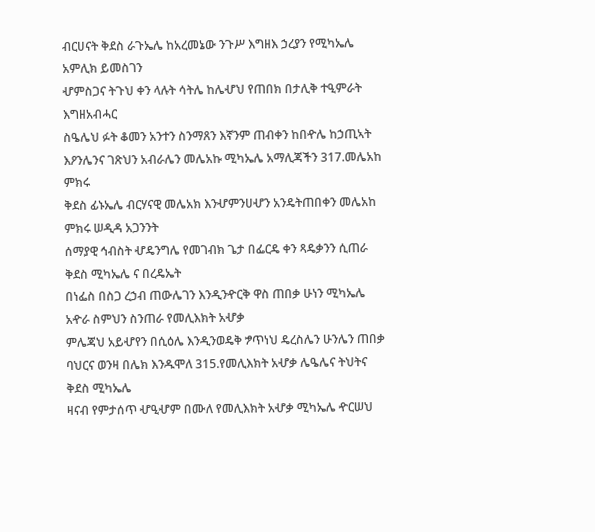ብርሀናት ቅደስ ራጉኤሌ ከአረመኔው ንጉሥ እግዘእ ኃረያን የሚካኤሌ አምሊክ ይመስገን
ሇምስጋና ትጉህ ቀን ላሉት ሳትሌ ከሌሇህ የጠበክ በታሊቅ ተዒምራት እግዘአብሓር
ስዔሌህ ፉት ቆመን አንተን ስንማጸን እኛንም ጠብቀን ከበዯሌ ከኃጢኣት
እዖንሌንና ገጽህን አብራሌን መሌአኩ ሚካኤሌ አማሊጃችን 317.መሌአከ ምክሩ
ቅደስ ፊኑኤሌ ብርሃናዊ መሌአክ እንሇምንሀሇን አንዴትጠበቀን መሌአከ ምክሩ ሠዲዳ አጋንንት
ሰማያዊ ኅብስት ሇዴንግሌ የመገብክ ጌታ በፌርዴ ቀን ጻዴቃንን ሲጠራ ቅደስ ሚካኤሌ ና በረዴኤት
በነፌስ በስጋ ረኃብ ጠውሌገን እንዲንዯርቅ ዋስ ጠበቃ ሁነን ሚካኤሌ አዯራ ስምህን ስንጠራ የመሊእክት አሇቃ
ምሌጃህ አይሇየን በሲዕሌ እንዲንወዴቅ ፇጥነህ ዴረስሌን ሁንሌን ጠበቃ
ባህርና ወንዛ በሌክ እንዱሞለ 315.የመሊእክት አሇቃ ሌዔሌና ትህትና ቅደስ ሚካኤሌ
ዛናብ የምታሰጥ ሇዒሇም በሙለ የመሊእክት አሇቃ ሚካኤሌ ዯርሠህ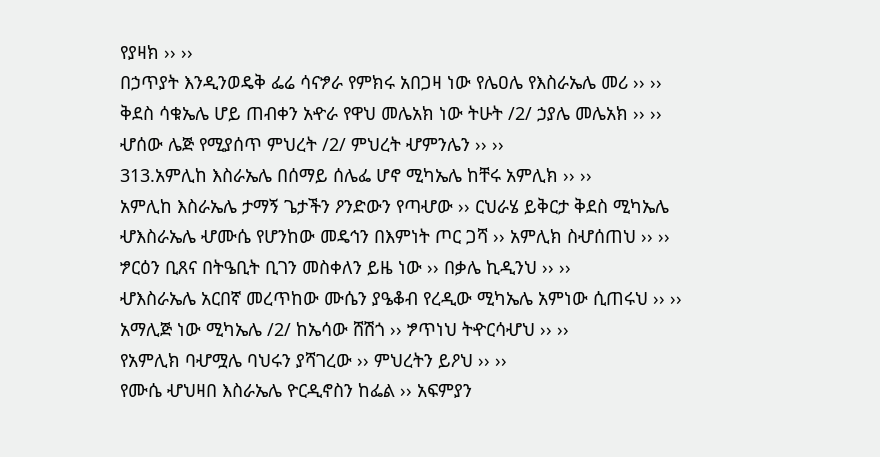የያዛክ ›› ››
በኃጥያት እንዲንወዴቅ ፌሬ ሳናፇራ የምክሩ አበጋዛ ነው የሌዐሌ የእስራኤሌ መሪ ›› ››
ቅደስ ሳቁኤሌ ሆይ ጠብቀን አዯራ የዋህ መሌአክ ነው ትሁት /2/ ኃያሌ መሌአክ ›› ››
ሇሰው ሌጅ የሚያሰጥ ምህረት /2/ ምህረት ሇምንሌን ›› ››
313.አምሊከ እስራኤሌ በሰማይ ሰሌፌ ሆኖ ሚካኤሌ ከቸሩ አምሊክ ›› ››
አምሊከ እስራኤሌ ታማኝ ጌታችን ዖንድውን የጣሇው ›› ርህራሄ ይቅርታ ቅደስ ሚካኤሌ
ሇእስራኤሌ ሇሙሴ የሆንከው መዴኅን በእምነት ጦር ጋሻ ›› አምሊክ ስሇሰጠህ ›› ››
ፇርዕን ቢጸና በትዔቢት ቢገን መስቀለን ይዜ ነው ›› በቃሌ ኪዲንህ ›› ››
ሇእስራኤሌ አርበኛ መረጥከው ሙሴን ያዔቆብ የረዲው ሚካኤሌ አምነው ሲጠሩህ ›› ››
አማሊጅ ነው ሚካኤሌ /2/ ከኤሳው ሸሽጎ ›› ፇጥነህ ትዯርሳሇህ ›› ››
የአምሊክ ባሇሟሌ ባህሩን ያሻገረው ›› ምህረትን ይዖህ ›› ››
የሙሴ ሇህዛበ እስራኤሌ ዮርዲኖስን ከፌል ›› አፍምያን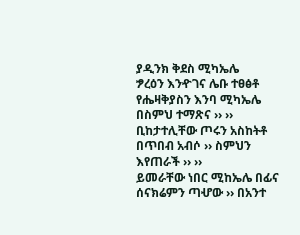ያዲንክ ቅደስ ሚካኤሌ
ፇረዕን እንዯገና ሌቡ ተፀፅቶ የሔዛቅያስን እንባ ሚካኤሌ በስምህ ተማጽና ›› ››
ቢከታተሊቸው ጦሩን አስከትቶ በጥበብ አብሶ ›› ስምህን እየጠራች ›› ››
ይመራቸው ነበር ሚከኤሌ በፊና ሰናክሬምን ጣሇው ›› በአንተ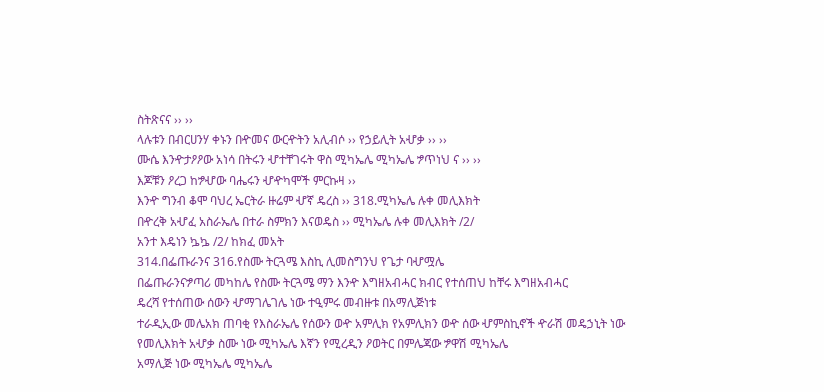ስትጽናና ›› ››
ላሉቱን በብርሀንሃ ቀኑን በዯመና ውርዯትን አሊብሶ ›› የኃይሊት አሇቃ ›› ››
ሙሴ እንዯታዖዖው አነሳ በትሩን ሇተቸገሩት ዋስ ሚካኤሌ ሚካኤሌ ፇጥነህ ና ›› ››
እጆቹን ዖረጋ ከፇሇው ባሔሩን ሇዯካሞች ምርኩዛ ››
እንዯ ግንብ ቆሞ ባህረ ኤርትራ ዙሬም ሇኛ ዴረስ ›› 318.ሚካኤሌ ሉቀ መሊእክት
በዯረቅ አሇፈ አስራኤሌ በተራ ስምክን እናወዴስ ›› ሚካኤሌ ሉቀ መሊእክት /2/
አንተ እዴነን ኴኴ /2/ ከክፈ መአት
314.በፌጡራንና 316.የስሙ ትርጓሜ እስኪ ሊመስግንህ የጌታ ባሇሟሌ
በፌጡራንናፇጣሪ መካከሌ የስሙ ትርጓሜ ማን እንዯ እግዘአብሓር ክብር የተሰጠህ ከቸሩ እግዘአብሓር
ዴረሻ የተሰጠው ሰውን ሇማገሌገሌ ነው ተዒምሩ መብዙቱ በአማሊጅነቱ
ተራዲኢው መሌአክ ጠባቂ የእስራኤሌ የሰውን ወዯ አምሊክ የአምሊክን ወዯ ሰው ሇምስኪኖች ዯራሽ መዴኃኒት ነው
የመሊእክት አሇቃ ስሙ ነው ሚካኤሌ እኛን የሚረዲን ዖወትር በምሌጃው ፇዋሽ ሚካኤሌ
አማሊጅ ነው ሚካኤሌ ሚካኤሌ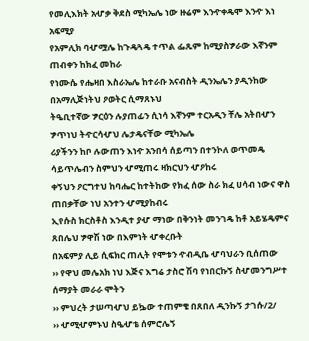የመሊእክት አሇቃ ቅደስ ሚካኤሌ ነው ዙሬም እንዯቀዴሞ እንዯ እነ አፍሚያ
የአምሊክ ባሇሟሌ ከጉዴጓዴ ተጥል ፌጹም ከሚያስፇራው እኛንም ጠብቀን ከክፈ መከራ
የነሙሴ የሔዛበ እስራኤሌ ከተራቡ አናብስት ዲንኤሌን ያዲንከው በአማሊጅነትህ ዖወትር ሲማጸኑህ
ትዔቢተኛው ፇርዕን ሉያጠፊን ሲነሳ እኛንም ተርአዲን ቸሌ አትበሇን ፇጥነህ ትዯርሳሇህ ሌታዴናቸው ሚካኤሌ
ሪያችንን ከቦ ሉውጠን እነዯ አንበሳ ሰይጣን በተንኮለ ወጥመዴ ሳይጥሌብን ስምህን ሇሚጠሩ ዛክርህን ሇዖከሩ
ቀኝህን ዖርግተህ ከባሔር ከተትከው የክፈ ሰው ስራ ክፈ ሀሳብ ነውና ዋስ ጠበቃቸው ነህ አንተን ሇሚያከብሩ
ኢየሱስ ክርስቶስ እንዲተ ያሇ ማነው በቅንነት መንገዴ ከቶ አይሄዴምና ጸበሌህ ፇዋሽ ነው በእምነት ሇቀረቡት
በአፍምያ ሊይ ሲፍክር ጠሊት የሞቱን ዯብዲቤ ሇባህራን ቢሰጠው
›› የዋህ መሌአክ ነህ እጅና እግሬ ታስሮ ሽባ የነበርኩኝ ስሇመንግሥተ ሰማያት መራራ ሞትን
›› ምህረት ታሠጣሇህ ይኴው ተጠምቄ በጸበለ ዲንኩኝ ታገሱ/2/
›› ሇሚሇምኑህ ስዔሇቴ ሰምሮሌኝ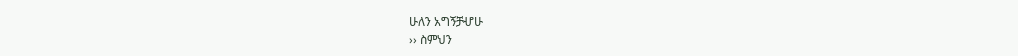ሁለን አግኝቻሇሁ
›› ስምህን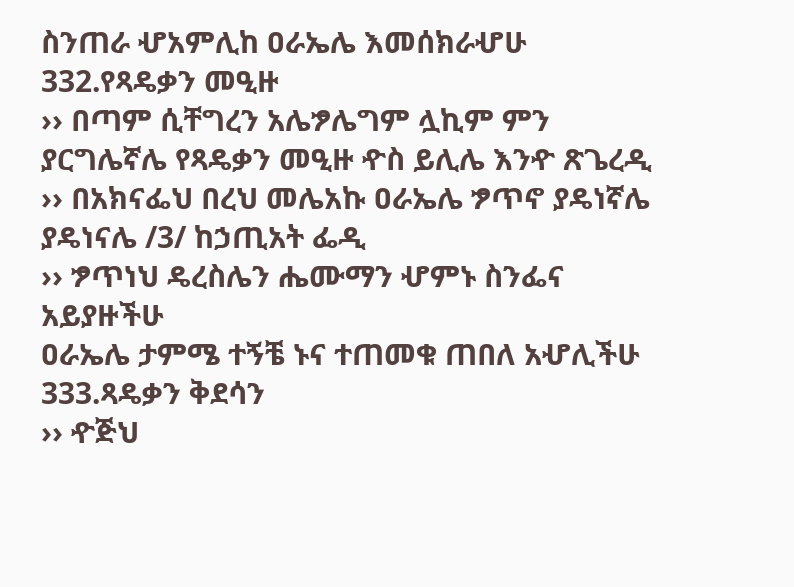ስንጠራ ሇአምሊከ ዐራኤሌ እመሰክራሇሁ 332.የጻዴቃን መዒዙ
›› በጣም ሲቸግረን አሌፇሌግም ሏኪም ምን ያርግሌኛሌ የጻዴቃን መዒዙ ዯስ ይሊሌ እንዯ ጽጌረዲ
›› በአክናፌህ በረህ መሌአኩ ዐራኤሌ ፇጥኖ ያዴነኛሌ ያዴነናሌ /3/ ከኃጢአት ፌዲ
›› ፇጥነህ ዴረስሌን ሔሙማን ሇምኑ ስንፌና አይያዙችሁ
ዐራኤሌ ታምሜ ተኝቼ ኑና ተጠመቁ ጠበለ አሇሊችሁ 333.ጻዴቃን ቅደሳን
›› ዯጅህ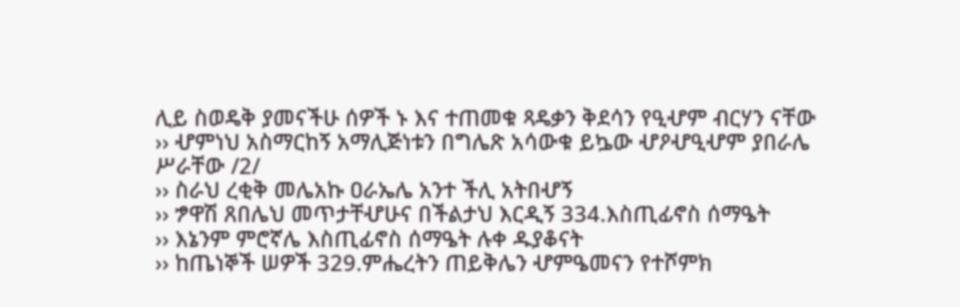ሊይ ስወዴቅ ያመናችሁ ሰዎች ኑ እና ተጠመቁ ጻዴቃን ቅደሳን የዒሇም ብርሃን ናቸው
›› ሇምነህ አስማርከኝ አማሊጅነቱን በግሌጽ አሳውቁ ይኴው ሇዖሇዒሇም ያበራሌ ሥራቸው /2/
›› ስራህ ረቂቅ መሌአኩ ዐራኤሌ አንተ ችሊ አትበሇኝ
›› ፇዋሽ ጸበሌህ መጥታቸሇሁና በችልታህ እርዲኝ 334.እስጢፊኖስ ሰማዔት
›› እኔንም ምሮኛሌ እስጢፊኖስ ሰማዔት ሉቀ ዱያቆናት
›› ከጤነኞች ሠዎች 329.ምሔረትን ጠይቅሌን ሇምዔመናን የተሾምክ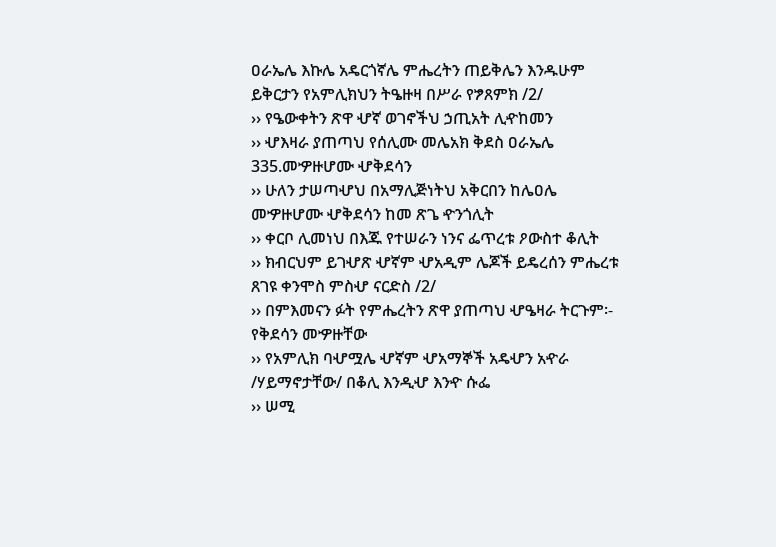ዐራኤሌ እኩሌ አዴርጎኛሌ ምሔረትን ጠይቅሌን እንዱሁም ይቅርታን የአምሊክህን ትዔዙዛ በሥራ የፇጸምክ /2/
›› የዔውቀትን ጽዋ ሇኛ ወገኖችህ ኃጢአት ሊዯከመን
›› ሇእዛራ ያጠጣህ የሰሊሙ መሌአክ ቅደስ ዐራኤሌ 335.መዏዙሆሙ ሇቅደሳን
›› ሁለን ታሠጣሇህ በአማሊጅነትህ አቅርበን ከሌዐሌ መዏዙሆሙ ሇቅደሳን ከመ ጽጌ ዯንጎሊት
›› ቀርቦ ሊመነህ በእጁ የተሠራን ነንና ፌጥረቱ ዖውስተ ቆሊት
›› ክብርህም ይገሇጽ ሇኛም ሇአዲም ሌጆች ይዴረሰን ምሔረቱ ጸገዩ ቀንሞስ ምስሇ ናርድስ /2/
›› በምእመናን ፉት የምሔረትን ጽዋ ያጠጣህ ሇዔዛራ ትርጉም፡- የቅደሳን መዏዙቸው
›› የአምሊክ ባሇሟሌ ሇኛም ሇአማኞች አዴሇን አዯራ /ሃይማኖታቸው/ በቆሊ እንዲሇ እንዯ ሱፌ
›› ሠሚ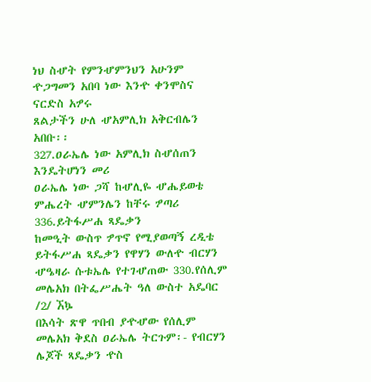ነህ ስሇት የምንሇምንህን አሁንም ዯጋግመን አበባ ነው እንዯ ቀንሞስና ናርድስ አፇሩ
ጸልታችን ሁለ ሇአምሊክ አቅርብሌን አበቡ፡፡
327.ዐራኤሌ ነው አምሊክ ስሇሰጠን እንዴትሆነን መሪ
ዐራኤሌ ነው ጋሻ ከሇሊዬ ሇሔይወቴ ምሔረት ሇምንሌን ከቸሩ ፇጣሪ 336.ይትፋሥሐ ጻዴቃን
ከመዒት ውስጥ ፇጥኖ የሚያወጣኝ ረዲቴ ይትፋሥሐ ጻዴቃን የዋሃን ውለዯ ብርሃን
ሇዔዛራ ሱቱኤሌ የተገሇጠው 330.የሰሊም መሌአክ በትፌሥሔት ዓለ ውስተ አዴባር /2/ ኧኴ
በእሳት ጽዋ ጥበብ ያዯሇው የሰሊም መሌአክ ቅደስ ዐራኤሌ ትርጉም፡- የብርሃን ሌጆች ጻዴቃን ዯስ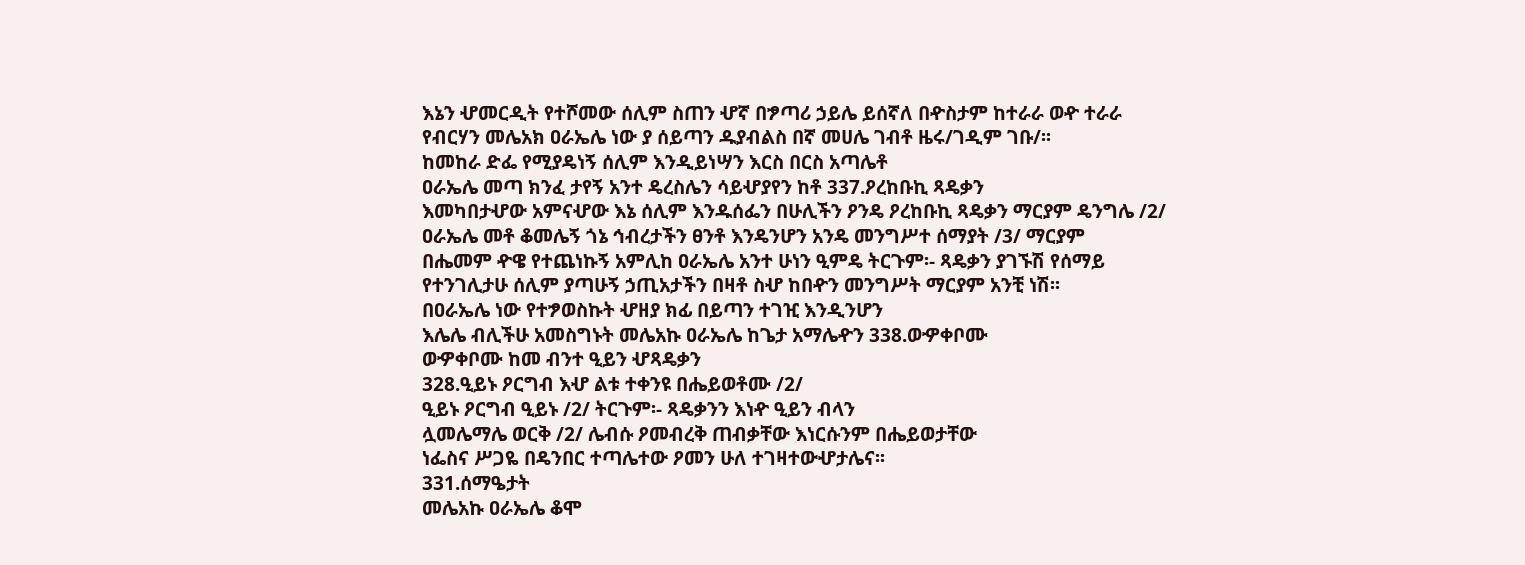እኔን ሇመርዲት የተሾመው ሰሊም ስጠን ሇኛ በፇጣሪ ኃይሌ ይሰኛለ በዯስታም ከተራራ ወዯ ተራራ
የብርሃን መሌአክ ዐራኤሌ ነው ያ ሰይጣን ዱያብልስ በኛ መሀሌ ገብቶ ዜሩ/ገዲም ገቡ/፡፡
ከመከራ ድፌ የሚያዴነኝ ሰሊም እንዲይነሣን እርስ በርስ አጣሌቶ
ዐራኤሌ መጣ ክንፈ ታየኝ አንተ ዴረስሌን ሳይሇያየን ከቶ 337.ዖረከቡኪ ጻዴቃን
እመካበታሇው አምናሇው እኔ ሰሊም እንዱሰፌን በሁሊችን ዖንዴ ዖረከቡኪ ጻዴቃን ማርያም ዴንግሌ /2/
ዐራኤሌ መቶ ቆመሌኝ ጎኔ ኅብረታችን ፀንቶ እንዴንሆን አንዴ መንግሥተ ሰማያት /3/ ማርያም
በሔመም ዯዌ የተጨነኩኝ አምሊከ ዐራኤሌ አንተ ሁነን ዒምዴ ትርጉም፡- ጻዴቃን ያገኙሽ የሰማይ
የተንገሊታሁ ሰሊም ያጣሁኝ ኃጢአታችን በዛቶ ስሇ ከበዯን መንግሥት ማርያም አንቺ ነሽ፡፡
በዐራኤሌ ነው የተፇወስኩት ሇዘያ ክፊ በይጣን ተገዢ እንዲንሆን
እሌሌ ብሊችሁ አመስግኑት መሌአኩ ዐራኤሌ ከጌታ አማሌዯን 338.ወዏቀቦሙ
ወዏቀቦሙ ከመ ብንተ ዒይን ሇጻዴቃን
328.ዒይኑ ዖርግብ እሇ ልቱ ተቀንዩ በሔይወቶሙ /2/
ዒይኑ ዖርግብ ዒይኑ /2/ ትርጉም፡- ጻዴቃንን እነዯ ዒይን ብላን
ሏመሌማሌ ወርቅ /2/ ሌብሱ ዖመብረቅ ጠብቃቸው እነርሱንም በሔይወታቸው
ነፌስና ሥጋዬ በዴንበር ተጣሌተው ዖመን ሁለ ተገዛተውሇታሌና፡፡
331.ሰማዔታት
መሌአኩ ዐራኤሌ ቆሞ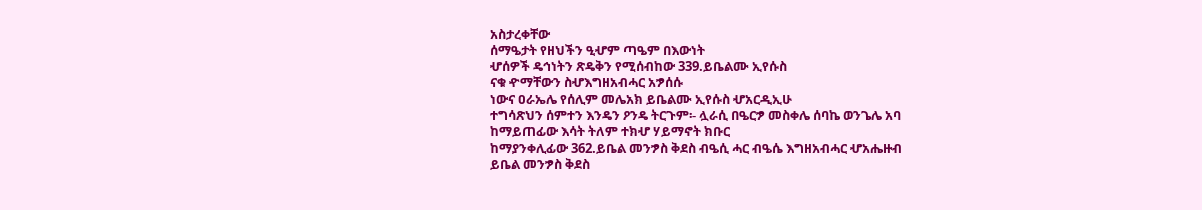አስታረቀቸው
ሰማዔታት የዘህችን ዒሇም ጣዔም በእውነት
ሇሰዎች ዴኅነትን ጽዴቅን የሚሰብከው 339.ይቤልሙ ኢየሱስ
ናቁ ዯማቸውን ስሇእግዘአብሓር አፇሰሱ
ነውና ዐራኤሌ የሰሊም መሌአክ ይቤልሙ ኢየሱስ ሇአርዲኢሁ
ተግሳጽህን ሰምተን እንዴን ዖንዴ ትርጉም፡- ሏራሲ በዔርፇ መስቀሌ ሰባኬ ወንጌሌ አባ
ከማይጠፊው እሳት ትለም ተክሇ ሃይማኖት ክቡር
ከማያንቀሊፊው 362.ይቤል መንፇስ ቅደስ ብዔሲ ሓር ብዔሴ እግዘአብሓር ሇአሔዙብ
ይቤል መንፇስ ቅደስ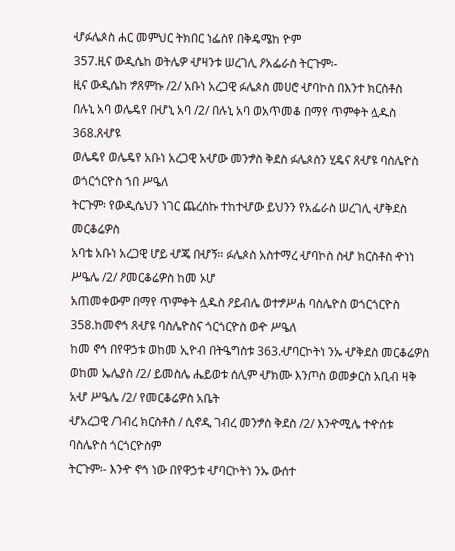ሇፉሌጶስ ሐር መምህር ትክበር ነፌስየ በቅዴሜከ ዮም
357.ዚና ውዲሴከ ወትሌዎ ሇዛንቱ ሠረገሊ ዖአፌራስ ትርጉም፡-
ዚና ውዲሴከ ፇጸምኩ /2/ አቡነ አረጋዊ ፉሌጶስ መሀሮ ሇባኮስ በእንተ ክርስቶስ
በሉኒ አባ ወሌዴየ በሇኒ አባ /2/ በሉኒ አባ ወአጥመቆ በማየ ጥምቀት ሏዱስ 368.ጸሇዩ
ወሌዴየ ወሌዴየ አቡነ አረጋዊ አሇው መንፇስ ቅደስ ፉሌጶስን ሂዴና ጸሇዩ ባስሌዮስ ወጎርጎርዮስ ኀበ ሥዔለ
ትርጉም፡ የውዲሴህን ነገር ጨረስኩ ተከተሇው ይህንን የአፌራስ ሠረገሊ ሇቅደስ መርቆሬዎስ
አባቴ አቡነ አረጋዊ ሆይ ሇጄ በሇኝ፡፡ ፉሌጶስ አስተማረ ሇባኮስ ስሇ ክርስቶስ ዯነነ ሥዔሌ /2/ ዖመርቆሬዎስ ከመ ኦሆ
አጠመቀውም በማየ ጥምቀት ሏዱስ ዖይብሌ ወተፇሥሐ ባስሌዮስ ወጎርጎርዮስ
358.ከመኖኅ ጸሇዩ ባስሌዮስና ጎርጎርዮስ ወዯ ሥዔለ
ከመ ኖኅ በየዋኃቱ ወከመ ኢዮብ በትዔግስቱ 363.ሇባርኮትነ ንኡ ሇቅደስ መርቆሬዎስ
ወከመ ኤሌያስ /2/ ይመስሌ ሔይወቱ ሰሊም ሇክሙ እንጦስ ወመቃርስ አቢብ ዛቅ አሇ ሥዔሌ /2/ የመርቆሬዎስ አቤት
ሇአረጋዊ /ገብረ ክርስቶስ / ሲኖዲ ገብረ መንፇስ ቅደስ /2/ እንዯሚሌ ተዯሰቱ ባስሌዮስ ጎርጎርዮስም
ትርጉም፡- እንዯ ኖኅ ነው በየዋኃቱ ሇባርኮትነ ንኡ ውሰተ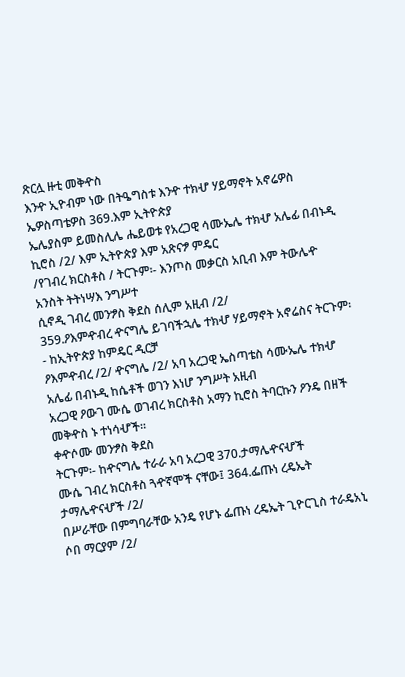ጽርሏ ዙቲ መቅዯስ
እንዯ ኢዮብም ነው በትዔግስቱ እንዯ ተክሇ ሃይማኖት አኖሬዎስ ኤዎስጣቴዎስ 369.እም ኢትዮጵያ
ኤሌያስም ይመስሊሌ ሔይወቱ የአረጋዊ ሳሙኤሌ ተክሇ አሌፊ በብኑዲ ኪሮስ /2/ እም ኢትዮጵያ እም አጽናፇ ምዴር
/የገብረ ክርስቶስ / ትርጉም፡- እንጦስ መቃርስ አቢብ እም ትውሌዯ አንስት ትትነሣእ ንግሥተ
ሲኖዲ ገብረ መንፇስ ቅደስ ሰሊም አዚብ /2/
359.ዖእምዯብረ ዯናግሌ ይገባችኋሌ ተክሇ ሃይማኖት አኖሬስና ትርጉም፡- ከኢትዮጵያ ከምዴር ዲርቻ
ዖእምዯብረ /2/ ዯናግሌ /2/ አባ አረጋዊ ኤስጣቴስ ሳሙኤሌ ተክሇ አሌፊ በብኑዲ ከሴቶች ወገን እነሆ ንግሥት አዚብ
አረጋዊ ዖውገ ሙሴ ወገብረ ክርስቶስ አማን ኪሮስ ትባርኩን ዖንዴ በዘች መቅዯስ ኑ ተነሳሇች፡፡
ቀዯሶሙ መንፇስ ቅደስ
ትርጉም፡- ከዯናግሌ ተራራ አባ አረጋዊ 370.ታማሌዯናሇች
ሙሴ ገብረ ክርስቶስ ጓዯኛሞች ናቸው፤ 364.ፌጡነ ረዴኤት ታማሌዯናሇች /2/
በሥራቸው በምግባራቸው አንዴ የሆኑ ፌጡነ ረዴኤት ጊዮርጊስ ተራዴአኒ ሶበ ማርያም /2/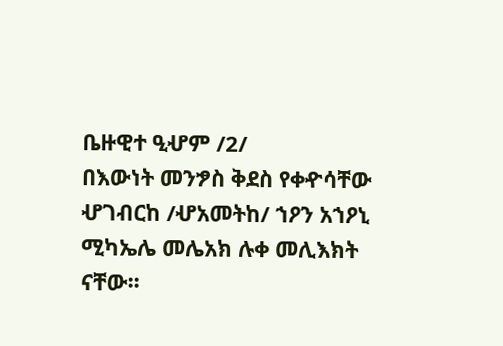ቤዙዊተ ዒሇም /2/
በእውነት መንፇስ ቅደስ የቀዯሳቸው ሇገብርከ /ሇአመትከ/ ኀዖን አኀዖኒ ሚካኤሌ መሌአክ ሉቀ መሊእክት
ናቸው፡፡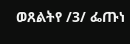ወጸልትየ /3/ ፌጡነ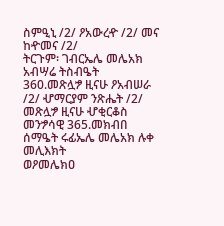ስምዒኒ /2/ ዖአውረዯ /2/ መና ከዯመና /2/
ትርጉም፡ ገብርኤሌ መሌአክ አብሣሬ ትስብዔት
360.መጽሏፇ ዚናሁ ዖአብሠራ /2/ ሇማርያም ንጽሔት /2/
መጽሏፇ ዚናሁ ሇቂርቆስ መንፇሳዊ 365.መክብበ ሰማዔት ሩፊኤሌ መሌአክ ሉቀ መሊእክት
ወዖመሌክዐ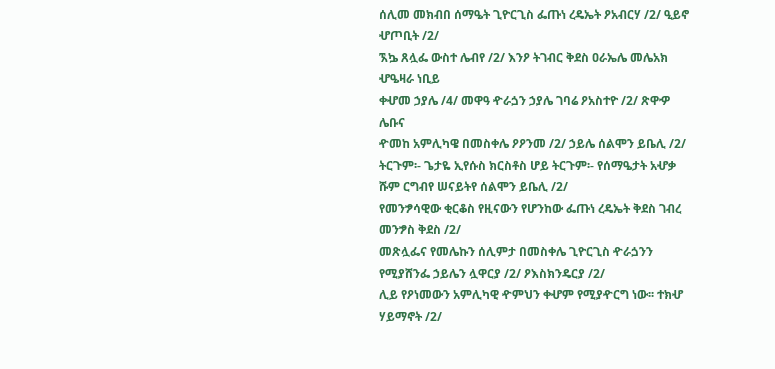ሰሊመ መክብበ ሰማዔት ጊዮርጊስ ፌጡነ ረዴኤት ዖአብርሃ /2/ ዒይኖ ሇጦቢት /2/
ኧኴ ጸሏፌ ውስተ ሌብየ /2/ እንዖ ትገብር ቅደስ ዐራኤሌ መሌአክ ሇዔዛራ ነቢይ
ቀሇመ ኃያሌ /4/ መዋዓ ዯራጏን ኃያሌ ገባሬ ዖአስተዮ /2/ ጽዋዏ ሌቡና
ዯመከ አምሊካዌ በመስቀሌ ዖዖንመ /2/ ኃይሌ ሰልሞን ይቤሊ /2/
ትርጉም፡- ጌታዬ ኢየሱስ ክርስቶስ ሆይ ትርጉም፡- የሰማዔታት አሇቃ ሹም ርግብየ ሠናይትየ ሰልሞን ይቤሊ /2/
የመንፇሳዊው ቂርቆስ የዚናውን የሆንከው ፌጡነ ረዴኤት ቅደስ ገብረ መንፇስ ቅደስ /2/
መጽሏፌና የመሌኩን ሰሊምታ በመስቀሌ ጊዮርጊስ ዯራጏንን የሚያሸንፌ ኃይሌን ሏዋርያ /2/ ዖእስክንዴርያ /2/
ሊይ የዖነመውን አምሊካዊ ዯምህን ቀሇም የሚያዯርግ ነው፡፡ ተክሇ ሃይማኖት /2/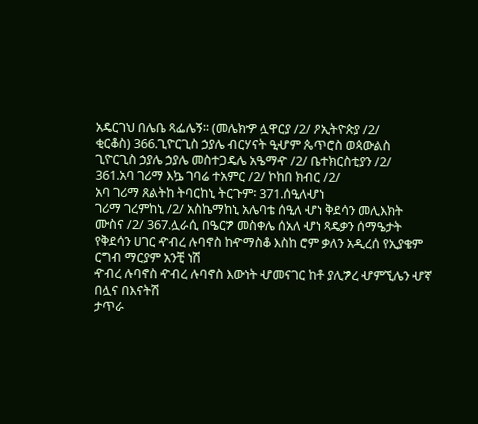አዴርገህ በሌቤ ጻፌሌኝ፡፡ (መሌክዏ ሏዋርያ /2/ ዖኢትዮጵያ /2/
ቂርቆስ) 366.ጊዮርጊስ ኃያሌ ብርሃናት ዒሇም ጴጥሮስ ወጳውልስ
ጊዮርጊስ ኃያሌ ኃያሌ መስተጋዴሌ አዔማዯ /2/ ቤተክርስቲያን /2/
361.አባ ገሪማ እኴ ገባሬ ተአምር /2/ ኮከበ ክብር /2/
አባ ገሪማ ጸልትከ ትባርከኒ ትርጉም፡ 371.ሰዒለሇነ
ገሪማ ገረምከኒ /2/ አስኬማከኒ አሌባቴ ሰዒለ ሇነ ቅደሳን መሊእክት
ሙስና /2/ 367.ሏራሲ በዔርፇ መስቀሌ ሰአለ ሇነ ጻዴቃን ሰማዔታት
የቅደሳን ሀገር ዯብረ ሉባኖስ ከዯማስቆ እስከ ሮም ቃለን አዲረሰ የኢያቄም ርግብ ማርያም አንቺ ነሽ
ዯብረ ሉባኖስ ዯብረ ሉባኖስ እውነት ሇመናገር ከቶ ያሊፇረ ሇምኚሌን ሇኛ በሏና በእናትሽ
ታጥራ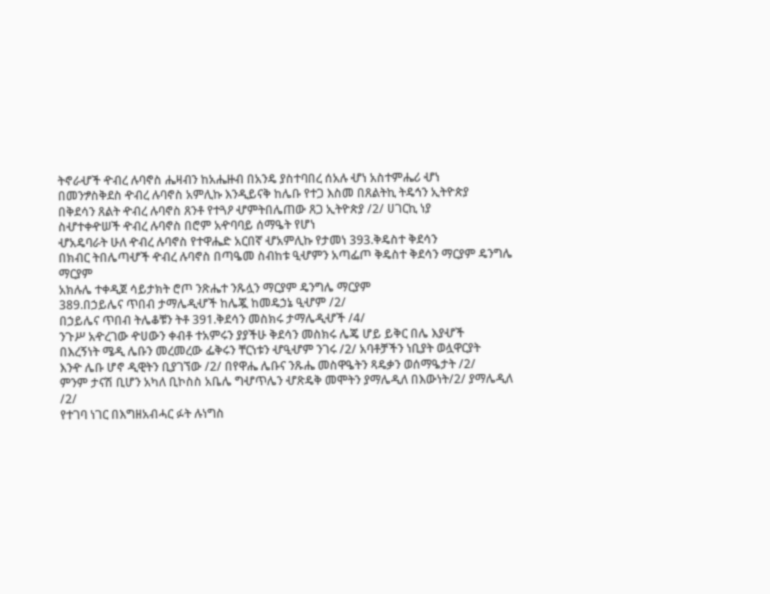ትኖራሇች ዯብረ ሉባኖስ ሔዛብን ከአሔዙብ በአንዴ ያስተባበረ ሰአሉ ሇነ አስተምሔሪ ሇነ
በመንፇስቅደስ ዯብረ ሉባኖስ አምሊኩ እንዲይናቅ ከሌቡ የተጋ እስመ በጸልትኪ ትዴኅን ኢትዮጵያ
በቅደሳን ጸልት ዯብረ ሉባኖስ ጸንቶ የተጓዖ ሇምትበሌጠው ጸጋ ኢትዮጵያ /2/ ሀገርኪ ነያ
ስሇተቀዯሠች ዯብረ ሉባኖስ በሮም አዯባባይ ሰማዔት የሆነ
ሇአዴባራት ሁለ ዯብረ ሉባኖስ የተዋሔድ አርበኛ ሇአምሊኩ የታመነ 393.ቅዴስተ ቅደሳን
በክብር ትበሌጣሇች ዯብረ ሉባኖስ በጣዔመ ስብከቱ ዒሇምን አጣፌጦ ቅዴስተ ቅደሳን ማርያም ዴንግሌ ማርያም
አክሉሌ ተቀዲጀ ሳይታክት ሮጦ ንጽሔተ ንጹሏን ማርያም ዴንግሌ ማርያም
389.በኃይሌና ጥበብ ታማሌዲሇች ከሌጇ ከመዴኃኔ ዒሇም /2/
በኃይሌና ጥበብ ትሌቆቹን ትቶ 391.ቅደሳን መስክሩ ታማሌዲሇች /4/
ንጉሥ አዯረገው ዯሀውን ቀብቶ ተአምሩን ያያችሁ ቅደሳን መስክሩ ሌጄ ሆይ ይቅር በሌ እያሇች
በእረኝነት ሜዲ ሌቡን መረመረው ፌቅሩን ቸርነቱን ሇዒሇም ንገሩ /2/ አባቶቻችን ነቢያት ወሏዋርያት
እንዯ ሌቡ ሆኖ ዲዊትን ቢያገኘው /2/ በየዋሔ ሌቡና ንጹሔ መስዋዔትን ጻዴቃን ወሰማዔታት /2/
ምንም ታናሽ ቢሆን አካለ ቢኮስስ አቤሌ ግሇጥሌን ሇጽዴቅ መሞትን ያማሌዲለ በእውነት/2/ ያማሌዲለ /2/
የተገባ ነገር በእግዘአብሓር ፉት ሉነግስ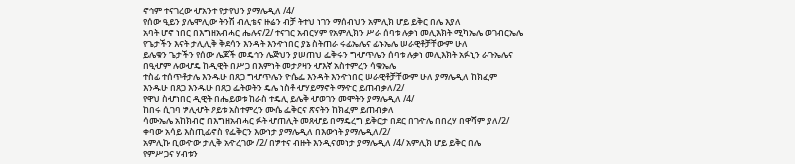ኖኅም ተናገረው ሇአንተ የታየህን ያማሌዲለ /4/
የሰው ዒይን ያሌሞሊው ትንሽ ብሊቴና ዙሬን ብቻ ትተህ ነገን ማሰብህን አምሊክ ሆይ ይቅር በሌ እያለ
አባት ሆኖ ነበር በእግዘአብሓር ሔሉና/2/ ተናገር አብርሃም የአምሊክን ሥራ ሰባቱ ሉቃነ መሊእክት ሚካኤሌ ወገብርኤሌ
የጌታችን እናት ታሊሊቅ ቅደሳን እንዳት እንዯነበር ያኔ ስትጠራ ሩፊኤሌና ፊኑኤሌ ሠራዊቶቻቸውም ሁለ
ይሌቁን ጌታችን የሰው ሌጆች መዴኅን ሌጅህን ያሠጠህ ፌቅሩን ግሇጥሌን ሰባቱ ሉቃነ መሊእክት አፉኒን ራጉኤሌና
በዒሇም ሉወሇዴ ከዲዊት በሥጋ በእምነት መታዖዛን ሇእኛ አስተምረን ሳቁኤሌ
ተስፊ ተሰጥቶታሌ እንዱሁ በጸጋ ግሇጥሌን ዮሴፌ እንዳት እንዯነበር ሠራዊቶቻቸውም ሁለ ያማሌዲለ ከክፈም
እንዱሁ በጸጋ እንዱሁ በጸጋ ፌትወትን ዴሌ ነስቶ ሇሃይማኖት ማዯር ይጠብቃለ/2/
የዋህ ስሇነበር ዲዊት በሔይወቱ ከራስ ተዴሊ ይሌቅ ሇወገን መሞትን ያማሌዲለ /4/
ከበሩ ሲገባ ፇሊሇት ዖይቱ አስተምረን ሙሴ ፌቅርና ጽናትን ከክፈም ይጠብቃለ
ሳሙኤሌ አከክብሮ በእግዘአብሓር ፉት ሇጠሊት መጸሇይ በማዴረግ ይቅርታ በደር በገዯሌ በበረሃ በዋሻም ያለ/2/
ቀባው አሳይ እስጢፊኖስ የፌቅርን እውነታ ያማሌዲለ በእውነት ያማሌዲለ/2/
አምሊኩ ቢወዯው ታሊቅ አዯረገው /2/ በፇተና ብዙት እንዲናመነታ ያማሌዲለ /4/ አምሊክ ሆይ ይቅር በሌ
የምሥጋና ሃብቱን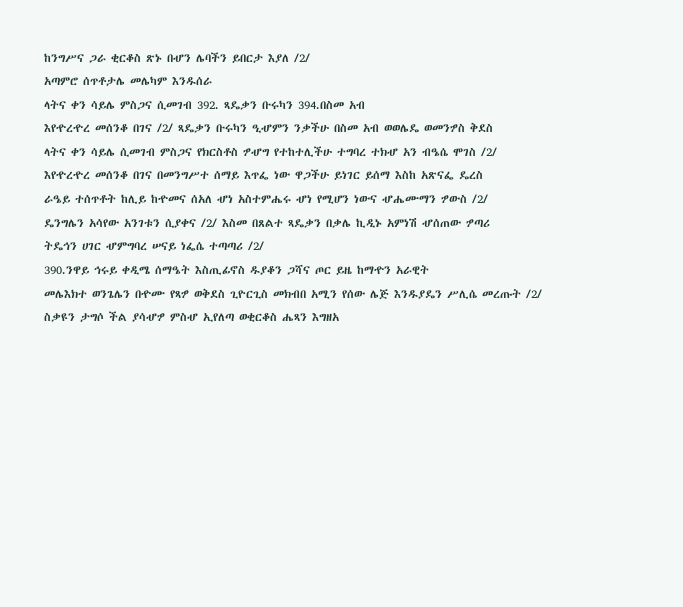ከንግሥና ጋራ ቂርቆስ ጽኑ በሇን ሌባችን ይበርታ እያለ /2/
አጣምሮ ሰጥቶታሌ መሌካም እንዱሰራ
ላትና ቀን ሳይሌ ምስጋና ሲመገብ 392. ጻዴቃን ቡሩካን 394.በስመ አብ
እየዯረዯረ መሰንቆ በገና /2/ ጻዴቃን ቡሩካን ዒሇምን ንቃችሁ በስመ አብ ወወሌዴ ወመንፇስ ቅደስ
ላትና ቀን ሳይሌ ሲመገብ ምስጋና የክርስቶስ ፇሇግ የተከተሊችሁ ተግባረ ተክሇ አን ብዔሴ ሞገስ /2/
እየዯረዯረ መሰንቆ በገና በመንግሥተ ሰማይ እጥፌ ነው ዋጋችሁ ይነገር ይሰማ እስከ አጽናፌ ዴረስ
ራዔይ ተሰጥቶት ከሊይ ከዯመና ሰአለ ሇነ አስተምሔሩ ሇነ የሚሆን ነውና ሇሔሙማን ፇውስ /2/
ዴንግሌን አሳየው አንገቱን ሲያቀና /2/ እስመ በጸልተ ጻዴቃን በቃሌ ኪዲኑ አምነሽ ሇሰጠው ፇጣሪ
ትዴኅን ሀገር ሇምግባረ ሠናይ ነፌሴ ተጣጣሪ /2/
390.ንዋይ ኅሩይ ቀዲሜ ሰማዔት እስጢፊኖስ ዱያቆን ጋሻና ጦር ይዜ ከማዯን አራዊት
መሌእክተ ወንጌሌን በዯሙ የጻፇ ወቅደስ ጊዮርጊስ መክብበ አሚን የሰው ሌጅ እንዱያዴን ሥሊሴ መረጡት /2/
ስቃዩን ታግሶ ችል ያሳሇፇ ምስሇ ኢየለጣ ወቂርቆስ ሔጻን እግዘአ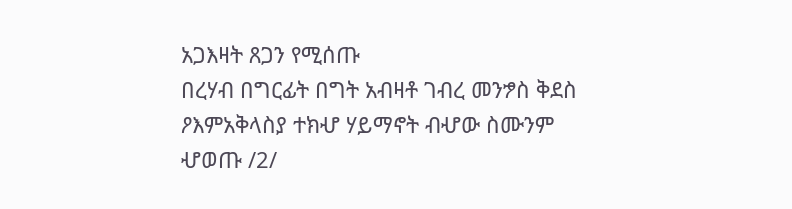አጋእዛት ጸጋን የሚሰጡ
በረሃብ በግርፊት በግት አብዛቶ ገብረ መንፇስ ቅደስ ዖእምአቅላስያ ተክሇ ሃይማኖት ብሇው ስሙንም ሇወጡ /2/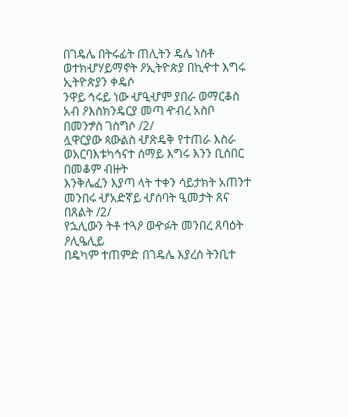በገዴሌ በትሩፊት ጠሊትን ዴሌ ነስቶ ወተክሇሃይማኖት ዖኢትዮጵያ በኪዯተ እግሩ ኢትዮጵያን ቀዴሶ
ንዋይ ኅሩይ ነው ሇዒሇም ያበራ ወማርቆስ አብ ዖእስክንዴርያ መጣ ዯብረ አስቦ በመንፇስ ገስግሶ /2/
ሏዋርያው ጳውልስ ሇጽዴቅ የተጠራ እስራ ወአርባእቱካኅናተ ሰማይ እግሩ እንን ቢሰበር በመቆም ብዙት
እንቅሌፈን እያጣ ላት ተቀን ሳይታክት አጠንተ መንበሩ ሇአድኛይ ሇሰባት ዒመታት ጸና በጸልት /2/
የኋሊውን ትቶ ተጓዖ ወዯፉት መንበረ ጸባዕት ዖሊዔሊይ
በዴካም ተጠምድ በገዴሌ እያረሰ ትንቢተ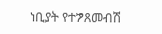ነቢያት የተፇጸመብሽ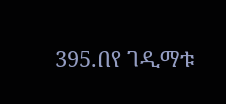395.በየ ገዲማቱ